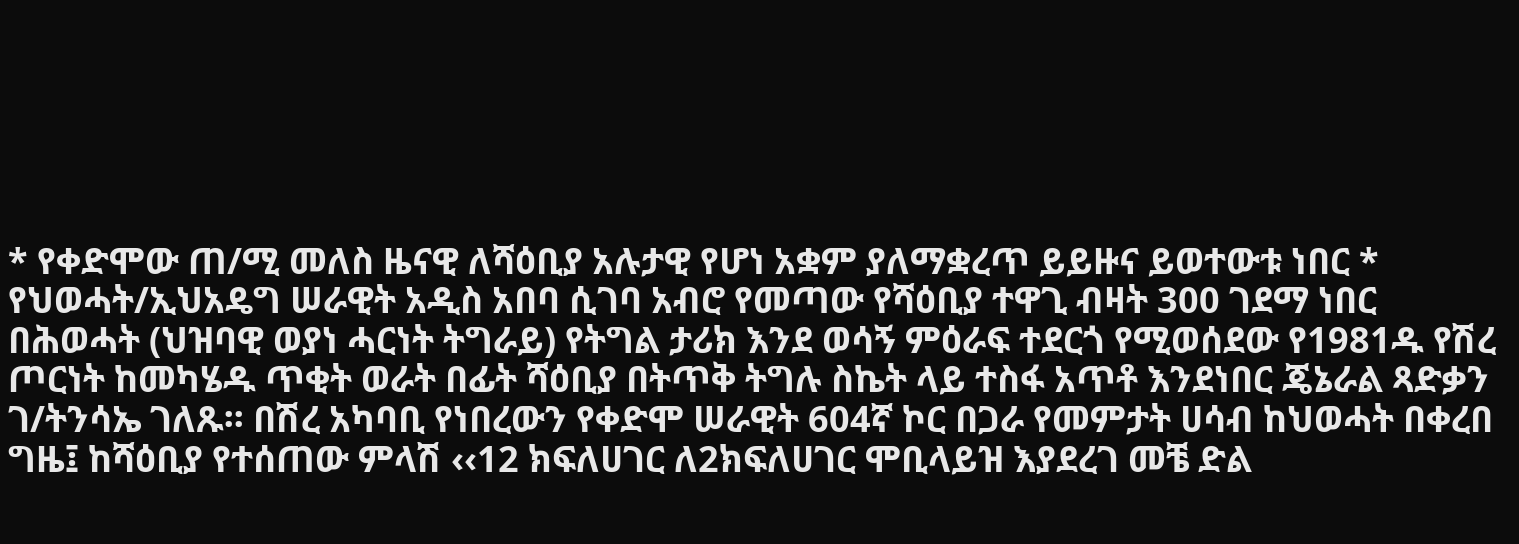* የቀድሞው ጠ/ሚ መለስ ዜናዊ ለሻዕቢያ አሉታዊ የሆነ አቋም ያለማቋረጥ ይይዙና ይወተውቱ ነበር * የህወሓት/ኢህአዴግ ሠራዊት አዲስ አበባ ሲገባ አብሮ የመጣው የሻዕቢያ ተዋጊ ብዛት 300 ገደማ ነበር በሕወሓት (ህዝባዊ ወያነ ሓርነት ትግራይ) የትግል ታሪክ እንደ ወሳኝ ምዕራፍ ተደርጎ የሚወሰደው የ1981ዱ የሽረ ጦርነት ከመካሄዱ ጥቂት ወራት በፊት ሻዕቢያ በትጥቅ ትግሉ ስኬት ላይ ተስፋ አጥቶ እንደነበር ጄኔራል ጻድቃን ገ/ትንሳኤ ገለጹ፡፡ በሽረ አካባቢ የነበረውን የቀድሞ ሠራዊት 604ኛ ኮር በጋራ የመምታት ሀሳብ ከህወሓት በቀረበ ግዜ፤ ከሻዕቢያ የተሰጠው ምላሽ ‹‹12 ክፍለሀገር ለ2ክፍለሀገር ሞቢላይዝ እያደረገ መቼ ድል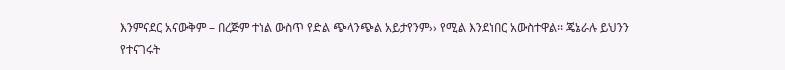እንምናደር አናውቅም – በረጅም ተነል ውስጥ የድል ጭላንጭል አይታየንም›› የሚል እንደነበር አውስተዋል፡፡ ጄኔራሉ ይህንን የተናገሩት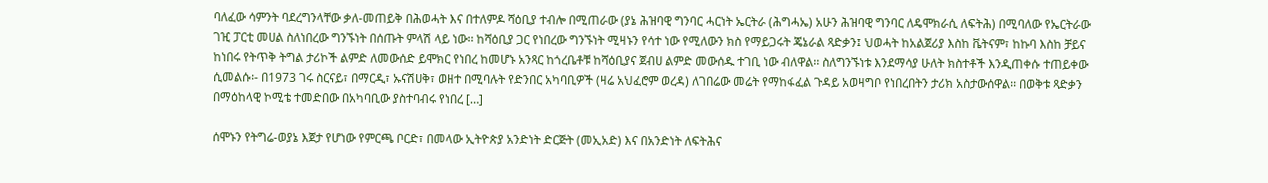ባለፈው ሳምንት ባደረግንላቸው ቃለ-መጠይቅ በሕወሓት እና በተለምዶ ሻዕቢያ ተብሎ በሚጠራው (ያኔ ሕዝባዊ ግንባር ሓርነት ኤርትራ (ሕግሓኤ) አሁን ሕዝባዊ ግንባር ለዴሞክራሲ ለፍትሕ) በሚባለው የኤርትራው ገዢ ፓርቲ መሀል ስለነበረው ግንኙነት በሰጡት ምላሽ ላይ ነው፡፡ ከሻዕቢያ ጋር የነበረው ግንኙነት ሚዛኑን የሳተ ነው የሚለውን ክስ የማይጋሩት ጄኔራል ጻድቃን፤ ህወሓት ከአልጀሪያ እስከ ቬትናም፣ ከኩባ እስከ ቻይና ከነበሩ የትጥቅ ትግል ታሪኮች ልምድ ለመውሰድ ይሞክር የነበረ ከመሆኑ አንጻር ከጎረቤቶቹ ከሻዕቢያና ጀብሀ ልምድ መውሰዱ ተገቢ ነው ብለዋል፡፡ ስለግንኙነቱ እንደማሳያ ሁለት ክስተቶች እንዲጠቀሱ ተጠይቀው ሲመልሱ፡- በ1973 ገሩ ስርናይ፣ በማርዲ፣ ኡናሽሀቅ፣ ወዘተ በሚባሉት የድንበር አካባቢዎች (ዛሬ አህፈሮም ወረዳ) ለገበሬው መሬት የማከፋፈል ጉዳይ አወዛግቦ የነበረበትን ታሪክ አስታውሰዋል፡፡ በወቅቱ ጻድቃን በማዕከላዊ ኮሚቴ ተመድበው በአካባቢው ያስተባብሩ የነበረ […]

ሰሞኑን የትግሬ-ወያኔ እጀታ የሆነው የምርጫ ቦርድ፣ በመላው ኢትዮጵያ አንድነት ድርጅት (መኢአድ) እና በአንድነት ለፍትሕና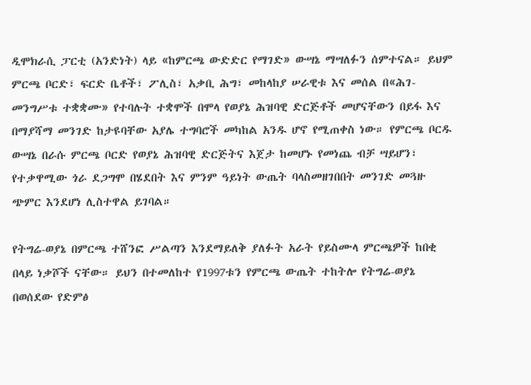ዲሞክራሲ ፓርቲ (አንድነት) ላይ «ከምርጫ ውድድር የማገድ» ውሣኔ ማሣለፉን ሰምተናል። ይህም ምርጫ ቦርድ፣ ፍርድ ቤቶች፣ ፖሊስ፣ አቃቢ ሕግ፣ መከላከያ ሠራዊቱ እና መሰል በ«ሕገ-መንግሥቱ ተቋቋሙ» የተባሉት ተቋሞች በሞላ የወያኔ ሕዝባዊ ድርጅቶች መሆናቸውን በይፋ እና በማያሻማ መንገድ ከታዩባቸው አያሌ ተግባሮች መካከል አንዱ ሆኖ የሚጠቀስ ነው። የምርጫ ቦርዱ ውሣኔ በራሱ ምርጫ ቦርድ የወያኔ ሕዝባዊ ድርጅትና እጀታ ከመሆኑ የመነጨ ብቻ ሣይሆን፣ የተቃዋሚው ጎራ ደጋግሞ በሄደበት እና ምንም ዓይነት ውጤት ባላስመዘገበበት መንገድ መጓዙ ጭምር እንደሆነ ሊስተዋል ይገባል።

የትግሬ-ወያኔ በምርጫ ተሸንፎ ሥልጣን እንደማይለቅ ያለፉት አራት የይስሙላ ምርጫዎች ከበቂ በላይ ነቃሾች ናቸው። ይህን በተመለከተ የ1997ቱን የምርጫ ውጤት ተከትሎ የትግሬ-ወያኔ በወሰደው የድምፅ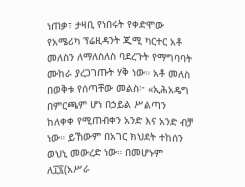ነጠቃ፣ ታዛቢ የነበሩት የቀድሞው የአሜሪካ ፕሬዚዳንት ጂሚ ካርተር አቶ መለስን ለማለስለስ ባደረጉት የማግባባት ሙከራ ያረጋገጡት ሃቅ ነው። አቶ መለስ በወቅቱ የሰጣቸው መልስ፦ «ኢሕአዴግ በምርጫም ሆነ በኃይል ሥልጣን ከለቀቀ የሚጠብቀን አንድ እና አንድ ብቻ ነው። ይኸውም በአገር ክህደት ተከሰን ወህኒ መውረድ ነው። በመሆኑም ለ፲፯(አሥራ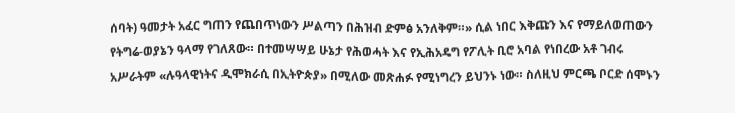ሰባት) ዓመታት አፈር ግጠን የጨበጥነውን ሥልጣን በሕዝብ ድምፅ አንለቅም።» ሲል ነበር እቅጩን እና የማይለወጠውን የትግሬ-ወያኔን ዓላማ የገለጸው። በተመሣሣይ ሁኔታ የሕወሓት እና የኢሕአዴግ የፖሊት ቢሮ አባል የነበረው አቶ ገብሩ አሥራትም «ሉዓላዊነትና ዲሞክራሲ በኢትዮጵያ» በሚለው መጽሐፉ የሚነግረን ይህንኑ ነው። ስለዚህ ምርጫ ቦርድ ሰሞኑን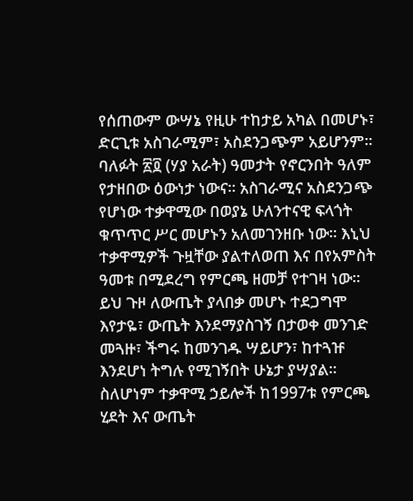የሰጠውም ውሣኔ የዚሁ ተከታይ አካል በመሆኑ፣ ድርጊቱ አስገራሚም፣ አስደንጋጭም አይሆንም። ባለፉት ፳፬ (ሃያ አራት) ዓመታት የኖርንበት ዓለም የታዘበው ዕውነታ ነውና። አስገራሚና አስደንጋጭ የሆነው ተቃዋሚው በወያኔ ሁለንተናዊ ፍላጎት ቁጥጥር ሥር መሆኑን አለመገንዘቡ ነው። እኒህ ተቃዋሚዎች ጉዟቸው ያልተለወጠ እና በየአምስት ዓመቱ በሚደረግ የምርጫ ዘመቻ የተገዛ ነው። ይህ ጉዞ ለውጤት ያላበቃ መሆኑ ተደጋግሞ እየታዬ፣ ውጤት እንደማያስገኝ በታወቀ መንገድ መጓዙ፣ ችግሩ ከመንገዱ ሣይሆን፣ ከተጓዡ እንደሆነ ትግሉ የሚገኝበት ሁኔታ ያሣያል። ስለሆነም ተቃዋሚ ኃይሎች ከ1997ቱ የምርጫ ሂደት እና ውጤት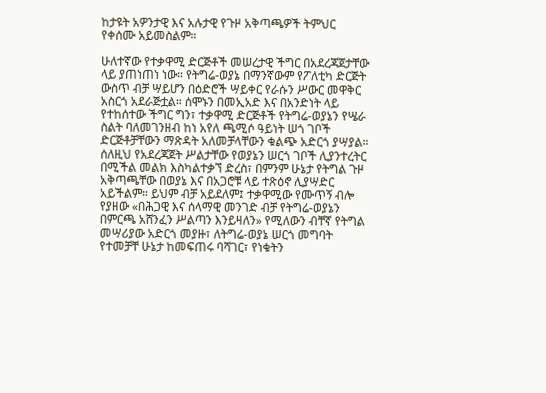ከታዩት አዎንታዊ እና አሉታዊ የጉዞ አቅጣጫዎች ትምህር የቀሰሙ አይመስልም።

ሁለተኛው የተቃዋሚ ድርጅቶች መሠረታዊ ችግር በአደረጃጀታቸው ላይ ያጠነጠነ ነው። የትግሬ-ወያኔ በማንኛውም የፖለቲካ ድርጅት ውስጥ ብቻ ሣይሆን በዕድሮች ሣይቀር የራሱን ሥውር መዋቅር አስርጎ አደራጅቷል። ሰሞኑን በመኢአድ እና በአንድነት ላይ የተከሰተው ችግር ግን፣ ተቃዋሚ ድርጅቶች የትግሬ-ወያኔን የሤራ ስልት ባለመገንዘብ ከነ አየለ ጫሚሶ ዓይነት ሠጎ ገቦች ድርጅቶቻቸውን ማጽዳት አለመቻላቸውን ቁልጭ አድርጎ ያሣያል። ሰለዚህ የአደረጃጀት ሥልታቸው የወያኔን ሠርጎ ገቦች ሊያንተረትር በሚችል መልክ እስካልተቃኘ ድረስ፣ በምንም ሁኔታ የትግል ጉዞ አቅጣጫቸው በወያኔ እና በአጋሮቹ ላይ ተጽዕኖ ሊያሣድር አይችልም። ይህም ብቻ አይደለም፤ ተቃዋሚው የሙጥኝ ብሎ የያዘው «በሕጋዊ እና ሰላማዊ መንገድ ብቻ የትግሬ-ወያኔን በምርጫ አሸንፈን ሥልጣን እንይዛለን» የሚለውን ብቸኛ የትግል መሣሪያው አድርጎ መያዙ፣ ለትግሬ-ወያኔ ሠርጎ መግባት የተመቻቸ ሁኔታ ከመፍጠሩ ባሻገር፣ የነቁትን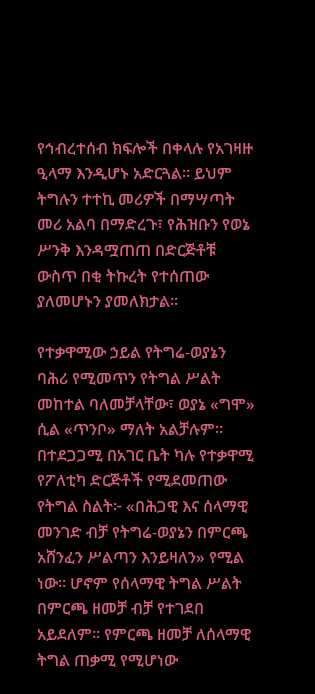የኅብረተሰብ ክፍሎች በቀላሉ የአገዛዙ ዒላማ እንዲሆኑ አድርጓል። ይህም ትግሉን ተተኪ መሪዎች በማሣጣት መሪ አልባ በማድረጉ፣ የሕዝቡን የወኔ ሥንቅ እንዳሟጠጠ በድርጅቶቹ ውስጥ በቂ ትኩረት የተሰጠው ያለመሆኑን ያመለክታል።

የተቃዋሚው ኃይል የትግሬ-ወያኔን ባሕሪ የሚመጥን የትግል ሥልት መከተል ባለመቻላቸው፣ ወያኔ «ግሞ» ሲል «ጥንቦ» ማለት አልቻሉም። በተደጋጋሚ በአገር ቤት ካሉ የተቃዋሚ የፖለቲካ ድርጅቶች የሚደመጠው የትግል ስልት፦ «በሕጋዊ እና ሰላማዊ መንገድ ብቻ የትግሬ-ወያኔን በምርጫ አሸንፈን ሥልጣን እንይዛለን» የሚል ነው። ሆኖም የሰላማዊ ትግል ሥልት በምርጫ ዘመቻ ብቻ የተገደበ አይደለም። የምርጫ ዘመቻ ለሰላማዊ ትግል ጠቃሚ የሚሆነው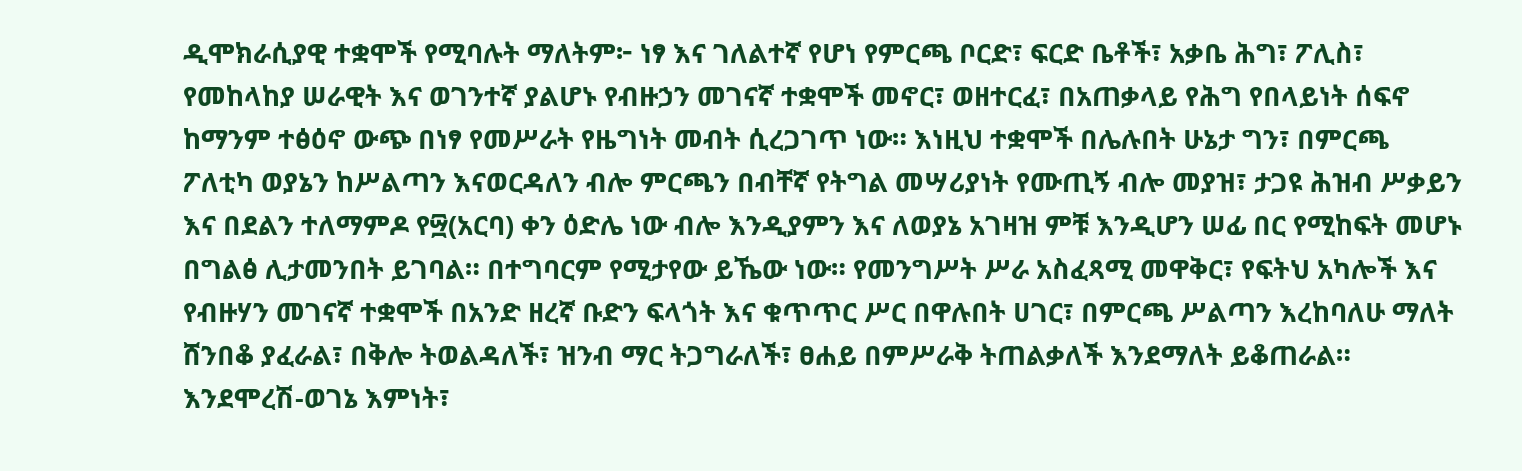ዲሞክራሲያዊ ተቋሞች የሚባሉት ማለትም፦ ነፃ እና ገለልተኛ የሆነ የምርጫ ቦርድ፣ ፍርድ ቤቶች፣ አቃቤ ሕግ፣ ፖሊስ፣ የመከላከያ ሠራዊት እና ወገንተኛ ያልሆኑ የብዙኃን መገናኛ ተቋሞች መኖር፣ ወዘተርፈ፣ በአጠቃላይ የሕግ የበላይነት ሰፍኖ ከማንም ተፅዕኖ ውጭ በነፃ የመሥራት የዜግነት መብት ሲረጋገጥ ነው። እነዚህ ተቋሞች በሌሉበት ሁኔታ ግን፣ በምርጫ ፖለቲካ ወያኔን ከሥልጣን እናወርዳለን ብሎ ምርጫን በብቸኛ የትግል መሣሪያነት የሙጢኝ ብሎ መያዝ፣ ታጋዩ ሕዝብ ሥቃይን እና በደልን ተለማምዶ የ፵(አርባ) ቀን ዕድሌ ነው ብሎ እንዲያምን እና ለወያኔ አገዛዝ ምቹ እንዲሆን ሠፊ በር የሚከፍት መሆኑ በግልፅ ሊታመንበት ይገባል። በተግባርም የሚታየው ይኼው ነው። የመንግሥት ሥራ አስፈጻሚ መዋቅር፣ የፍትህ አካሎች እና የብዙሃን መገናኛ ተቋሞች በአንድ ዘረኛ ቡድን ፍላጎት እና ቁጥጥር ሥር በዋሉበት ሀገር፣ በምርጫ ሥልጣን እረከባለሁ ማለት ሸንበቆ ያፈራል፣ በቅሎ ትወልዳለች፣ ዝንብ ማር ትጋግራለች፣ ፀሐይ በምሥራቅ ትጠልቃለች እንደማለት ይቆጠራል። እንደሞረሽ-ወገኔ እምነት፣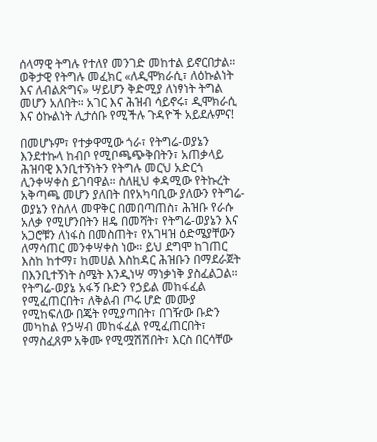ሰላማዊ ትግሉ የተለየ መንገድ መከተል ይኖርበታል። ወቅታዊ የትግሉ መፈክር «ለዲሞክራሲ፣ ለዕኩልነት እና ለብልጽግና» ሣይሆን ቅድሚያ ለነፃነት ትግል መሆን አለበት። አገር እና ሕዝብ ሳይኖሩ፣ ዲሞክራሲ እና ዕኩልነት ሊታሰቡ የሚችሉ ጉዳዮች አይደሉምና!

በመሆኑም፣ የተቃዋሚው ጎራ፣ የትግሬ-ወያኔን እንደተኩላ ከብቦ የሚቦጫጭቅበትን፣ አጠቃላይ ሕዝባዊ እንቢተኝነትን የትግሉ መርህ አድርጎ ሊንቀሣቀስ ይገባዋል። ስለዚህ ቀዳሚው የትኩረት አቅጣጫ መሆን ያለበት በየአካባቢው ያለውን የትግሬ-ወያኔን የስለላ መዋቅር በመበጣጠስ፣ ሕዝቡ የራሱ አለቃ የሚሆንበትን ዘዴ በመሻት፣ የትግሬ-ወያኔን እና አጋሮቹን ለነፋስ በመስጠት፣ የአገዛዝ ዕድሜያቸውን ለማሳጠር መንቀሣቀስ ነው። ይህ ደግሞ ከገጠር እስከ ከተማ፣ ከመሀል እስከዳር ሕዝቡን በማደራጀት በእንቢተኝነት ስሜት እንዲነሣ ማነቃነቅ ያስፈልጋል። የትግሬ-ወያኔ አፋኝ ቡድን የኃይል መከፋፈል የሚፈጠርበት፣ ለቅልብ ጦሩ ሆድ መሙያ የሚከፍለው በጄት የሚያጣበት፣ በገዥው ቡድን መካከል የኃሣብ መከፋፈል የሚፈጠርበት፣ የማስፈጸም አቅሙ የሚሟሽሽበት፣ እርስ በርሳቸው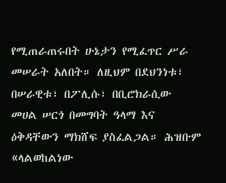የሚጠራጠሩበት ሁኔታን የሚፈጥር ሥራ መሠራት አለበት። ለዚህም በደህንነቱ፣ በሠራዊቱ፣ በፖሊሱ፣ በቢሮክራሲው መሀል ሠርጎ በመግባት ዓላማ እና ዕቅዳቸውን ማክሸፍ ያስፈልጋል። ሕዝቡም «ላልወከልነው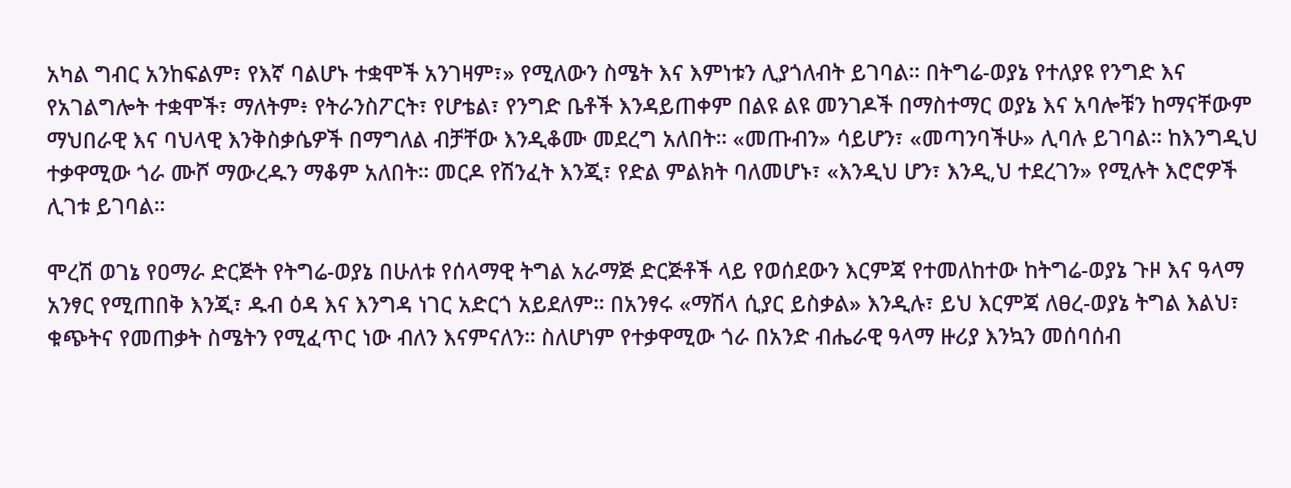አካል ግብር አንከፍልም፣ የእኛ ባልሆኑ ተቋሞች አንገዛም፣» የሚለውን ስሜት እና እምነቱን ሊያጎለብት ይገባል። በትግሬ-ወያኔ የተለያዩ የንግድ እና የአገልግሎት ተቋሞች፣ ማለትም፥ የትራንስፖርት፣ የሆቴል፣ የንግድ ቤቶች እንዳይጠቀም በልዩ ልዩ መንገዶች በማስተማር ወያኔ እና አባሎቹን ከማናቸውም ማህበራዊ እና ባህላዊ እንቅስቃሴዎች በማግለል ብቻቸው እንዲቆሙ መደረግ አለበት። «መጡብን» ሳይሆን፣ «መጣንባችሁ» ሊባሉ ይገባል። ከእንግዲህ ተቃዋሚው ጎራ ሙሾ ማውረዱን ማቆም አለበት። መርዶ የሽንፈት እንጂ፣ የድል ምልክት ባለመሆኑ፣ «እንዲህ ሆን፣ እንዲ,ህ ተደረገን» የሚሉት እሮሮዎች ሊገቱ ይገባል።

ሞረሽ ወገኔ የዐማራ ድርጅት የትግሬ-ወያኔ በሁለቱ የሰላማዊ ትግል አራማጅ ድርጅቶች ላይ የወሰደውን እርምጃ የተመለከተው ከትግሬ-ወያኔ ጉዞ እና ዓላማ አንፃር የሚጠበቅ እንጂ፣ ዱብ ዕዳ እና እንግዳ ነገር አድርጎ አይደለም። በአንፃሩ «ማሽላ ሲያር ይስቃል» እንዲሉ፣ ይህ እርምጃ ለፀረ-ወያኔ ትግል እልህ፣ ቁጭትና የመጠቃት ስሜትን የሚፈጥር ነው ብለን እናምናለን። ስለሆነም የተቃዋሚው ጎራ በአንድ ብሔራዊ ዓላማ ዙሪያ እንኳን መሰባሰብ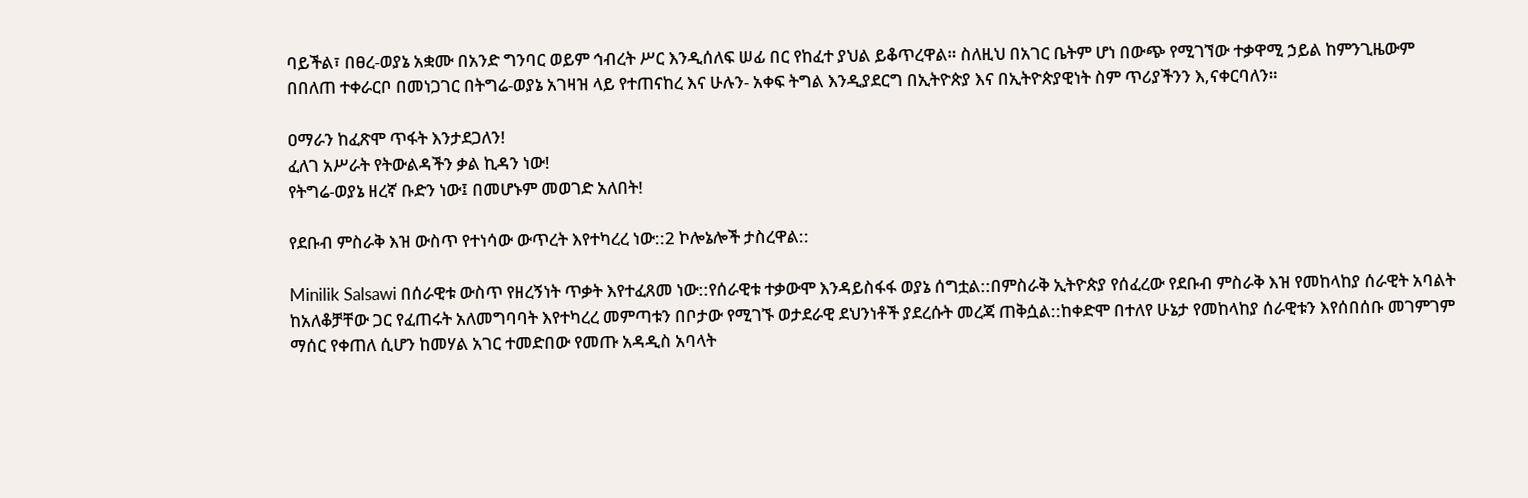ባይችል፣ በፀረ-ወያኔ አቋሙ በአንድ ግንባር ወይም ኅብረት ሥር እንዲሰለፍ ሠፊ በር የከፈተ ያህል ይቆጥረዋል። ስለዚህ በአገር ቤትም ሆነ በውጭ የሚገኘው ተቃዋሚ ኃይል ከምንጊዜውም በበለጠ ተቀራርቦ በመነጋገር በትግሬ-ወያኔ አገዛዝ ላይ የተጠናከረ እና ሁሉን- አቀፍ ትግል እንዲያደርግ በኢትዮጵያ እና በኢትዮጵያዊነት ስም ጥሪያችንን እ,ናቀርባለን።

ዐማራን ከፈጽሞ ጥፋት እንታደጋለን!
ፈለገ አሥራት የትውልዳችን ቃል ኪዳን ነው!
የትግሬ-ወያኔ ዘረኛ ቡድን ነው፤ በመሆኑም መወገድ አለበት!

የደቡብ ምስራቅ እዝ ውስጥ የተነሳው ውጥረት እየተካረረ ነው::2 ኮሎኔሎች ታስረዋል::

Minilik Salsawi በሰራዊቱ ውስጥ የዘረኝነት ጥቃት እየተፈጸመ ነው::የሰራዊቱ ተቃውሞ እንዳይስፋፋ ወያኔ ሰግቷል::በምስራቅ ኢትዮጵያ የሰፈረው የደቡብ ምስራቅ እዝ የመከላከያ ሰራዊት አባልት ከአለቆቻቸው ጋር የፈጠሩት አለመግባባት እየተካረረ መምጣቱን በቦታው የሚገኙ ወታደራዊ ደህንነቶች ያደረሱት መረጃ ጠቅሷል::ከቀድሞ በተለየ ሁኔታ የመከላከያ ሰራዊቱን እየሰበሰቡ መገምገም ማሰር የቀጠለ ሲሆን ከመሃል አገር ተመድበው የመጡ አዳዲስ አባላት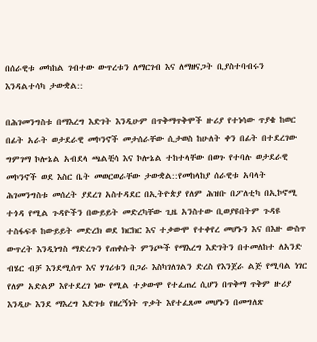በሰራዊቱ መካከል ገብተው ውጥረቱን ለማርገብ እና ለማዘናጋት ቢያስተባብሩን እንዳልተሳካ ታውቋል::

በሕገመንግስቱ በማእረግ እድገት እንዲሁም በጥቅማጥቅሞች ዙሪያ የተነሳው ጥያቄ ከወር በፊት አራት ወታደራዊ መኮንኖች መታሰራቸው ሲታወስ ከሁለት ቀን በፊት በተደረገው ግምገማ ኮሎኔል አብደላ ጫልቺሳ እና ኮሎኔል ተከተላቸው በወጉ የተባሉ ወታደራዊ መኮንኖች ወደ እስር ቤት መወርወራቸው ታውቋል::የመከላከያ ሰራዊቱ አባላት ሕገመንግስቱ መሰረት ያደረገ አስተዳደር በኢትዮጵያ የለም ሕዝቡ በፖለቲካ በኢኮኖሚ ተጎዳ የሚል ጉዳዮችን በውይይት መድረካቸው ጊዜ አንስተው ቢወያዩበትም ጉዳዩ ተስፋፍቶ ከውይይት መድረክ ወደ ክርክር እና ተቃውሞ የተቀየረ መሆኑን እና በእዙ ውስጥ ውጥረት እንዲነግስ ማድረጉን የጠቀሱት ምንጮች የማእረግ እድገትን በተመለከተ ለአንድ ብሄር ብቻ እንደሚሰጥ እና ሃገሪቱን በጋራ እስካገለገልን ድረስ የእንጀራ ልጅ የሚባል ነገር የለም አድልዎ እየተደረገ ነው የሚል ተቃውሞ የተፈጠረ ሲሆን በጥቅማ ጥቅም ዙሪያ እንዲሁ እንደ ማእረግ እድገቱ የዘረኝነት ጥቃት እየተፈጸመ መሆኑን በመግለጽ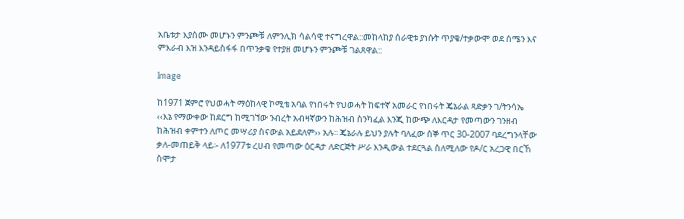አቤቱታ እያሰሙ መሆኑን ምንጮቹ ለምንሊክ ሳልሳዊ ተናግረዋል::መከላከያ ሰራዊቱ ያነሱት ጥያቄ/ተቃውሞ ወደ ሰሜን እና ምእራብ እዝ እንዳይስፋፋ በጥንቃቄ የተያዘ መሆኑን ምንጮቹ ገልጸዋል::

Image

ከ1971 ጀምሮ የህወሓት ማዕከላዊ ኮሚቴ አባል የነበሩት የህወሓት ከፍተኛ አመራር የነበሩት ጄኔራል ጻድቃን ገ/ትንሳኤ ‹‹እኔ የማውቀው ከደርግ ከሚገኘው ንብረት አብዛኛውን ከሕዝብ ስንካፈል እንጂ ከውጭ ለእርዳታ የመጣውን ገንዘብ ከሕዝብ ቀምተን ለጦር መሣሪያ ስናውል አይደለም›› አሉ፡፡ ጄኔራሉ ይህን ያሉት ባለፈው ሰኞ ጥር 30-2007 ባደረግንላቸው ቃለ-መጠይቅ ላይ፡- ለ1977ቱ ረሀብ የመጣው ዕርዳታ ለድርጅት ሥራ እንዲውል ተደርጓል ስለሚለው የዶ/ር አረጋዊ በርኸ ስሞታ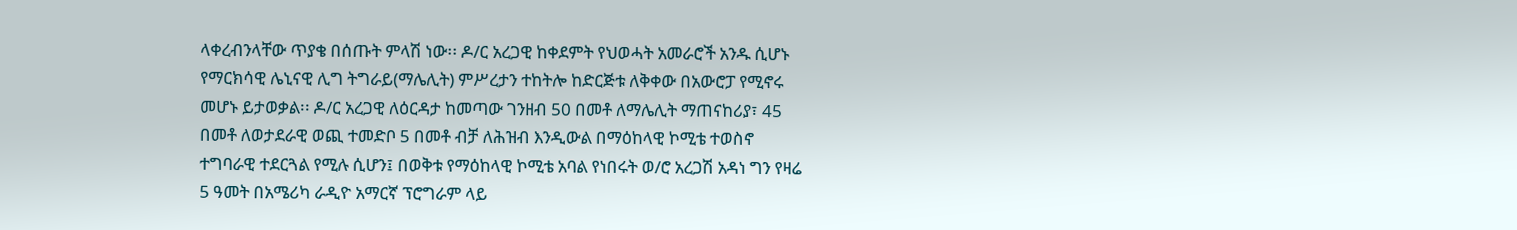ላቀረብንላቸው ጥያቄ በሰጡት ምላሽ ነው፡፡ ዶ/ር አረጋዊ ከቀደምት የህወሓት አመራሮች አንዱ ሲሆኑ የማርክሳዊ ሌኒናዊ ሊግ ትግራይ(ማሌሊት) ምሥረታን ተከትሎ ከድርጅቱ ለቅቀው በአውሮፓ የሚኖሩ መሆኑ ይታወቃል፡፡ ዶ/ር አረጋዊ ለዕርዳታ ከመጣው ገንዘብ 50 በመቶ ለማሌሊት ማጠናከሪያ፣ 45 በመቶ ለወታደራዊ ወጪ ተመድቦ 5 በመቶ ብቻ ለሕዝብ እንዲውል በማዕከላዊ ኮሚቴ ተወስኖ ተግባራዊ ተደርጓል የሚሉ ሲሆን፤ በወቅቱ የማዕከላዊ ኮሚቴ አባል የነበሩት ወ/ሮ አረጋሽ አዳነ ግን የዛሬ 5 ዓመት በአሜሪካ ራዲዮ አማርኛ ፕሮግራም ላይ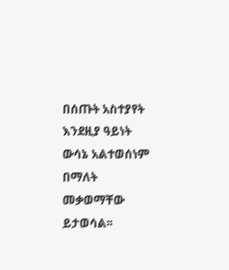በሰጡት አስተያየት እንደዚያ ዓይነት ውሳኔ አልተወሰነም በማለት መቃወማቸው ይታወሳል፡፡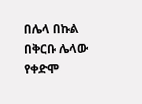በሌላ በኩል በቅርቡ ሌላው የቀድሞ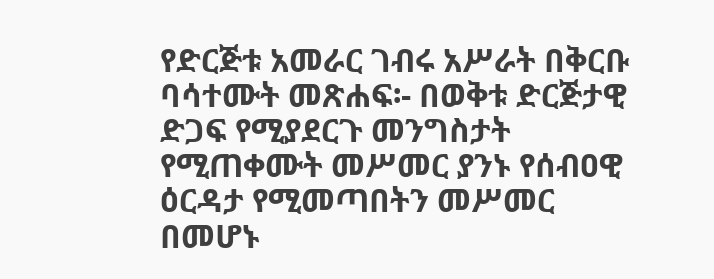የድርጅቱ አመራር ገብሩ አሥራት በቅርቡ ባሳተሙት መጽሐፍ፡- በወቅቱ ድርጅታዊ ድጋፍ የሚያደርጉ መንግስታት የሚጠቀሙት መሥመር ያንኑ የሰብዐዊ ዕርዳታ የሚመጣበትን መሥመር በመሆኑ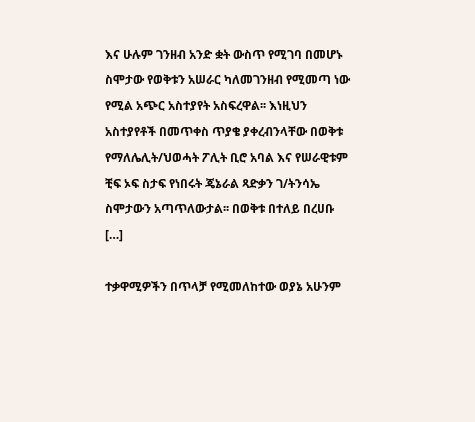እና ሁሉም ገንዘብ አንድ ቋት ውስጥ የሚገባ በመሆኑ ስሞታው የወቅቱን አሠራር ካለመገንዘብ የሚመጣ ነው የሚል አጭር አስተያየት አስፍረዋል፡፡ እነዚህን አስተያየቶች በመጥቀስ ጥያቄ ያቀረብንላቸው በወቅቱ የማለሌሊት/ህወሓት ፖሊት ቢሮ አባል እና የሠራዊቱም ቺፍ ኦፍ ስታፍ የነበሩት ጄኔራል ጻድቃን ገ/ትንሳኤ ስሞታውን አጣጥለውታል፡፡ በወቅቱ በተለይ በረሀቡ […]

ተቃዋሚዎችን በጥላቻ የሚመለከተው ወያኔ አሁንም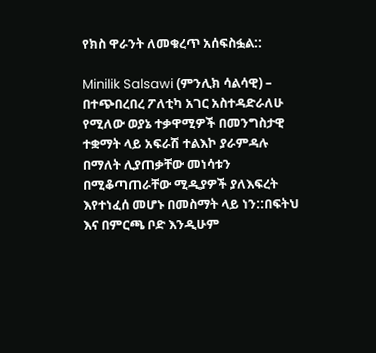የክስ ዋራንት ለመቁረጥ አሰፍስፏል::

Minilik Salsawi (ምንሊክ ሳልሳዊ) – በተጭበረበረ ፖለቲካ አገር አስተዳድራለሁ የሚለው ወያኔ ተቃዋሚዎች በመንግስታዊ ተቋማት ላይ አፍራሽ ተልእኮ ያራምዳሉ በማለት ሊያጠቃቸው መነሳቱን በሚቆጣጠራቸው ሚዲያዎች ያለእፍረት እየተነፈሰ መሆኑ በመስማት ላይ ነን::በፍትህ እና በምርጫ ቦድ እንዲሁም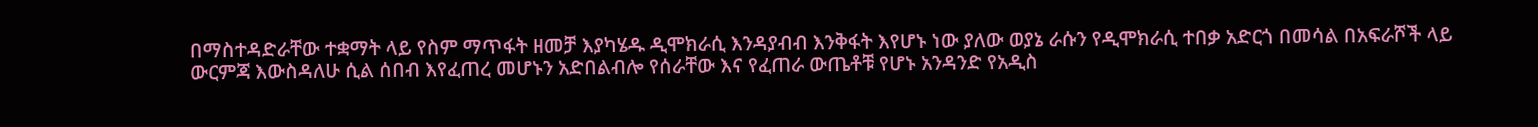በማስተዳድራቸው ተቋማት ላይ የስም ማጥፋት ዘመቻ እያካሄዱ ዲሞክራሲ እንዳያብብ እንቅፋት እየሆኑ ነው ያለው ወያኔ ራሱን የዲሞክራሲ ተበቃ አድርጎ በመሳል በአፍራሾች ላይ ውርምጃ እውስዳለሁ ሲል ሰበብ እየፈጠረ መሆኑን አድበልብሎ የሰራቸው እና የፈጠራ ውጤቶቹ የሆኑ አንዳንድ የአዲስ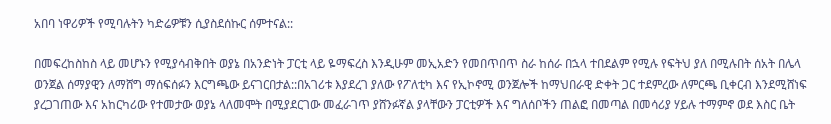አበባ ነዋሪዎች የሚባሉትን ካድሬዎቹን ሲያስደሰኩር ሰምተናል::

በመፍረከስከስ ላይ መሆኑን የሚያሳብቅበት ወያኔ በአንድነት ፓርቲ ላይ ዬማፍረስ እንዲሁም መኢአድን የመበጥበጥ ስራ ከሰራ በኋላ ተበደልም የሚሉ የፍትህ ያለ በሚሉበት ሰአት በሌላ ወንጀል ሰማያዊን ለማሸግ ማሰፍሰፉን እርግጫው ይናገርበታል::በአገሪቱ እያደረገ ያለው የፖለቲካ እና የኢኮኖሚ ወንጀሎች ከማህበራዊ ድቀት ጋር ተደምረው ለምርጫ ቢቀርብ እንደሚሸነፍ ያረጋገጠው እና አከርካሪው የተመታው ወያኔ ላለመሞት በሚያደርገው መፈራገጥ ያሸንፉኛል ያላቸውን ፓርቲዎች እና ግለሰቦችን ጠልፎ በመጣል በመሳሪያ ሃይሉ ተማምኖ ወደ እስር ቤት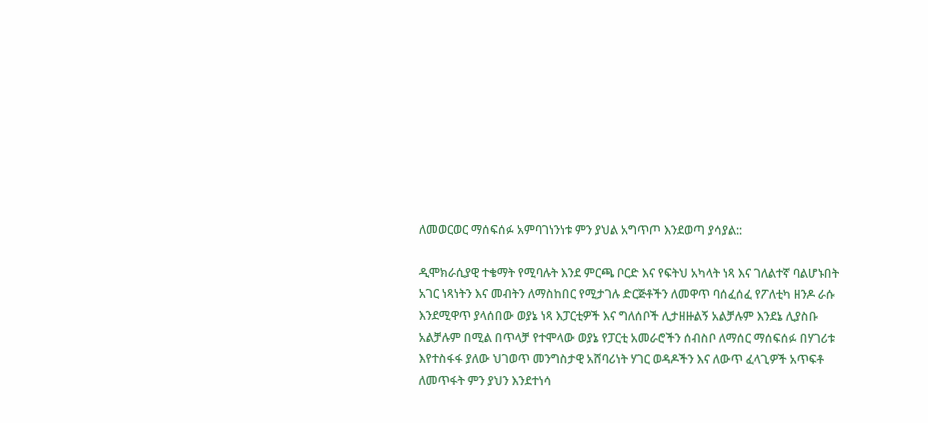ለመወርወር ማሰፍሰፉ አምባገነንነቱ ምን ያህል አግጥጦ እንደወጣ ያሳያል::

ዲሞክራሲያዊ ተቄማት የሚባሉት እንደ ምርጫ ቦርድ እና የፍትህ አካላት ነጻ እና ገለልተኛ ባልሆኑበት አገር ነጻነትን እና መብትን ለማስከበር የሚታገሉ ድርጅቶችን ለመዋጥ ባሰፈሰፈ የፖለቲካ ዘንዶ ራሱ እንደሚዋጥ ያላሰበው ወያኔ ነጻ እፓርቲዎች እና ግለሰቦች ሊታዘዙልኝ አልቻሉም እንደኔ ሊያስቡ አልቻሉም በሚል በጥላቻ የተሞላው ወያኔ የፓርቲ አመራሮችን ሰብስቦ ለማሰር ማሰፍሰፉ በሃገሪቱ እየተስፋፋ ያለው ህገወጥ መንግስታዊ አሸባሪነት ሃገር ወዳዶችን እና ለውጥ ፈላጊዎች አጥፍቶ ለመጥፋት ምን ያህን እንደተነሳ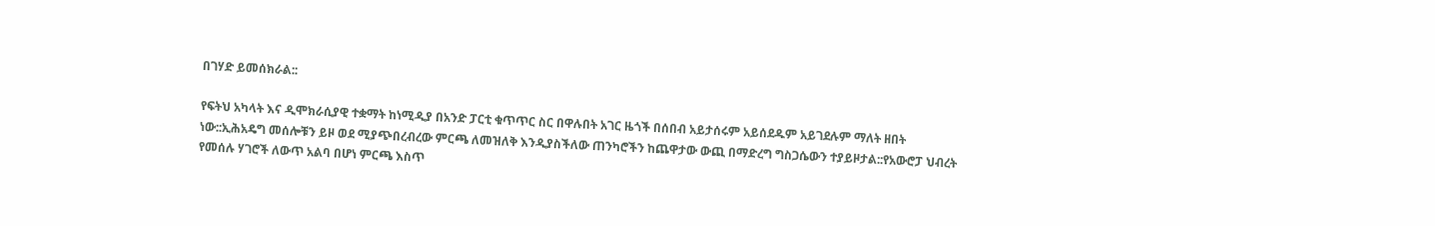በገሃድ ይመሰክራል::

የፍትህ አካላት እና ዲሞክራሲያዊ ተቋማት ከነሚዲያ በአንድ ፓርቲ ቁጥጥር ስር በዋሉበት አገር ዜጎች በሰበብ አይታሰሩም አይሰደዱም አይገደሉም ማለት ዘበት ነው::ኢሕአዴግ መሰሎቹን ይዞ ወደ ሚያጭበረብረው ምርጫ ለመዝለቅ እንዲያስችለው ጠንካሮችን ከጨዋታው ውጪ በማድረግ ግስጋሴውን ተያይዞታል::የአውሮፓ ህብረት የመሰሉ ሃገሮች ለውጥ አልባ በሆነ ምርጫ እስጥ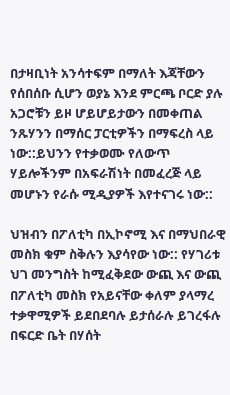በታዛቢነት አንሳተፍም በማለት እጃቸውን የሰበሰቡ ሲሆን ወያኔ እንደ ምርጫ ቦርድ ያሉ አጋሮቹን ይዞ ሆይሆይታውን በመቀጠል ንጹሃንን በማሰር ፓርቲዎችን በማፍረስ ላይ ነው::ይህንን የተቃወሙ የለውጥ ሃይሎችንም በአፍራሽነት በመፈረጅ ላይ መሆኑን የራሱ ሚዲያዎች እየተናገሩ ነው::

ህዝብን በፖለቲካ በኢኮኖሚ እና በማህበራዊ መስክ ቁም ስቅሉን እያሳየው ነው:: የሃገሪቱ ህገ መንግስት ከሚፈቅደው ውጪ እና ውጪ በፖለቲካ መስክ የአይናቸው ቀለም ያላማረ ተቃዋሚዎች ይደበደባሉ ይታሰራሉ ይገረፋሉ በፍርድ ቤት በሃሰት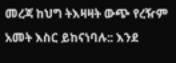መረጃ ከህግ ትእዛዛት ውጭ የረዥም አመት እስር ይከናነባሉ:: እንደ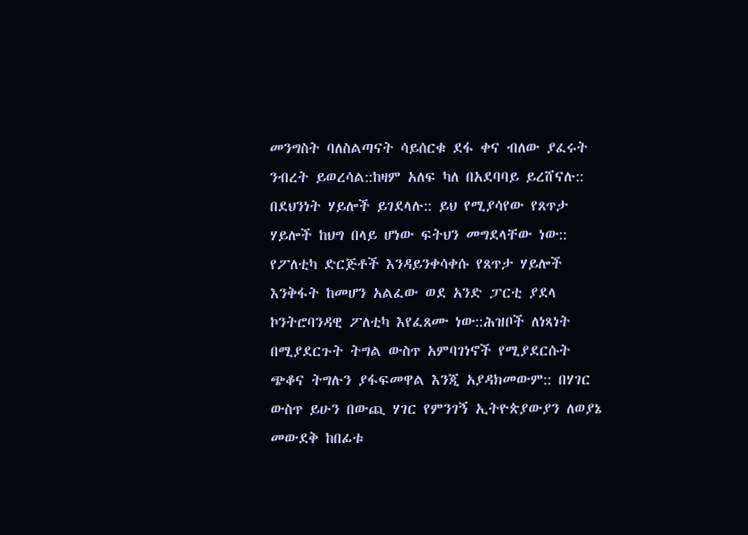መንግስት ባለስልጣናት ሳይሰርቁ ደፋ ቀና ብለው ያፈሩት ንብረት ይወረሳል::ከዛም አለፍ ካለ በአደባባይ ይረሸናሉ:: በደህንነት ሃይሎች ይገደላሉ:: ይህ የሚያሳየው የጸጥታ ሃይሎች ከህግ በላይ ሆነው ፍትህን መግደላቸው ነው:: የፖለቲካ ድርጅቶች እንዳይንቀሳቀሱ የጸጥታ ሃይሎች እንቅፋት ከመሆን አልፈው ወደ አንድ ፓርቲ ያደላ ኮንትሮባንዳዊ ፖለቲካ እየፈጸሙ ነው::ሕዝቦች ለነጻነት በሚያደርጉት ትግል ውስጥ አምባገነኖች የሚያደርሱት ጭቆና ትግሉን ያፋፍመዋል እንጂ አያዳክመውም:: በሃገር ውስጥ ይሁን በውጪ ሃገር የምንገኝ ኢትዮጵያውያን ለወያኔ መውደቅ ከበፊቱ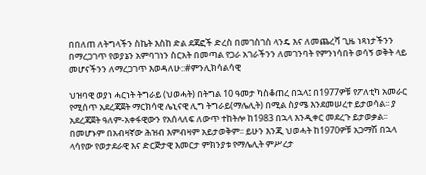በበለጠ ለትግላችን ስኬት እስከ ድል ደጃፎች ድረስ በመገስገስ ላንዴ እና ለመጨረሻ ጊዜ ነጻነታችንን በማረጋገጥ የወያኔን አምባገነን ስርአት በመጣል የጋራ አገራችንን ለመገንባት የምንነሳበት ወሳኝ ወቅት ላይ መሆናችንን ለማረጋገጥ እወዳለሁ::#ምንሊክሳልሳዊ

ህዝባዊ ወያነ ሓርነት ትግራይ (ህወሓት) በትግል 10 ዓመታ ካስቆጠረ በኋላ፤ በ1977ዎቹ የፖለቲካ አመራር የሚሰጥ አደረጃጀት ማርክሳዊ ሌኒናዊ ሊግ ትግራይ(ማሌሊት) በሚል ስያሜ እንደመሠረተ ይታወሳል፡፡ ያ አደረጃጀት ዓለም-አቀፋዊውን የአሰላለፍ ለውጥ ተከትሎ ከ1983 በኋላ እንዲቀር መደረጉ ይታወቃል፡፡ በመሆኑም በአብዛኛው ሕዝብ እምብዛም አይታወቅም፡፡ ይሁን እንጂ ህወሓት ከ1970ዎቹ አጋማሽ በኋላ ላሳየው የወታደራዊ እና ድርጅታዊ እመርታ ምክንያቱ የማሌሊት ምሥረታ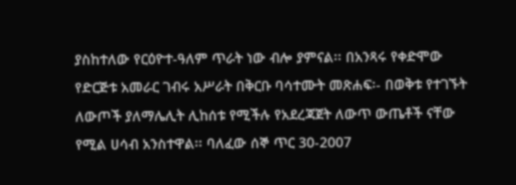ያስከተለው የርዕዮተ-ዓለም ጥራት ነው ብሎ ያምናል፡፡ በአንጻሩ የቀድሞው የድርጅቱ አመራር ገብሩ አሥራት በቅርቡ ባሳተሙት መጽሐፍ፡- በወቅቱ የተገኙት ለውጦች ያለማሌሊት ሊከሰቱ የሚችሉ የአደረጃጀት ለውጥ ውጤቶች ናቸው የሚል ሀሳብ አንስተዋል፡፡ ባለፈው ሰኞ ጥር 30-2007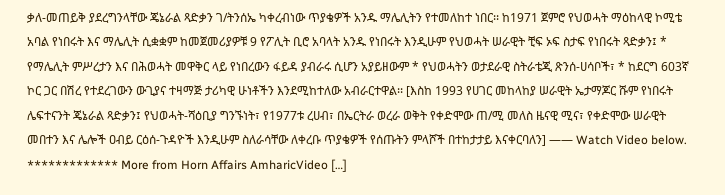ቃለ-መጠይቅ ያደረግንላቸው ጄኔራል ጻድቃን ገ/ትንሰኤ ካቀረብነው ጥያቄዎች አንዱ ማሌሊትን የተመለከተ ነበር፡፡ ከ1971 ጀምሮ የህወሓት ማዕከላዊ ኮሚቴ አባል የነበሩት እና ማሌሊት ሲቋቋም ከመጀመሪያዎቹ 9 የፖሊት ቢሮ አባላት አንዱ የነበሩት እንዲሁም የህወሓት ሠራዊት ቺፍ ኦፍ ስታፍ የነበሩት ጻድቃን፤ * የማሌሊት ምሥረታን እና በሕወሓት መዋቅር ላይ የነበረውን ፋይዳ ያብራሩ ሲሆን አያይዘውም * የህወሓትን ወታደራዊ ስትራቴጂ ጽንሰ-ሀሳቦች፣ * ከደርግ 603ኛ ኮር ጋር በሽረ የተደረገውን ውጊያና ተዛማጅ ታሪካዊ ሁነቶችን እንደሚከተለው አብራርተዋል፡፡ [እስከ 1993 የሀገር መከላከያ ሠራዊት ኤታማጆር ሹም የነበሩት ሌፍተናንት ጄኔራል ጻድቃን፤ የህወሓት-ሻዕቢያ ግንኙነት፣ የ1977ቱ ረሀብ፣ በኤርትራ ወረራ ወቅት የቀድሞው ጠ/ሚ መለስ ዜናዊ ሚና፣ የቀድሞው ሠራዊት መበተን እና ሌሎች ዐብይ ርዕሰ-ጉዳዮች እንዲሁም ስለራሳቸው ለቀረቡ ጥያቄዎች የሰጡትን ምላሾች በተከታታይ እናቀርባለን] —— Watch Video below.   ************* More from Horn Affairs AmharicVideo […]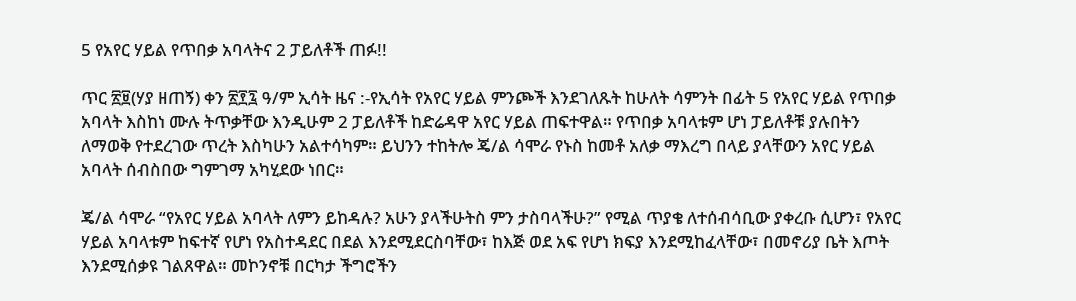5 የአየር ሃይል የጥበቃ አባላትና 2 ፓይለቶች ጠፉ!!

ጥር ፳፱(ሃያ ዘጠኝ) ቀን ፳፻፯ ዓ/ም ኢሳት ዜና :-የኢሳት የአየር ሃይል ምንጮች እንደገለጹት ከሁለት ሳምንት በፊት 5 የአየር ሃይል የጥበቃ አባላት እስከነ ሙሉ ትጥቃቸው እንዲሁም 2 ፓይለቶች ከድሬዳዋ አየር ሃይል ጠፍተዋል። የጥበቃ አባላቱም ሆነ ፓይለቶቹ ያሉበትን ለማወቅ የተደረገው ጥረት እስካሁን አልተሳካም። ይህንን ተከትሎ ጄ/ል ሳሞራ የኑስ ከመቶ አለቃ ማእረግ በላይ ያላቸውን አየር ሃይል አባላት ሰብስበው ግምገማ አካሂደው ነበር።

ጄ/ል ሳሞራ “የአየር ሃይል አባላት ለምን ይከዳሉ? አሁን ያላችሁትስ ምን ታስባላችሁ?” የሚል ጥያቄ ለተሰብሳቢው ያቀረቡ ሲሆን፣ የአየር ሃይል አባላቱም ከፍተኛ የሆነ የአስተዳደር በደል እንደሚደርስባቸው፣ ከእጅ ወደ አፍ የሆነ ክፍያ እንደሚከፈላቸው፣ በመኖሪያ ቤት እጦት እንደሚሰቃዩ ገልጸዋል። መኮንኖቹ በርካታ ችግሮችን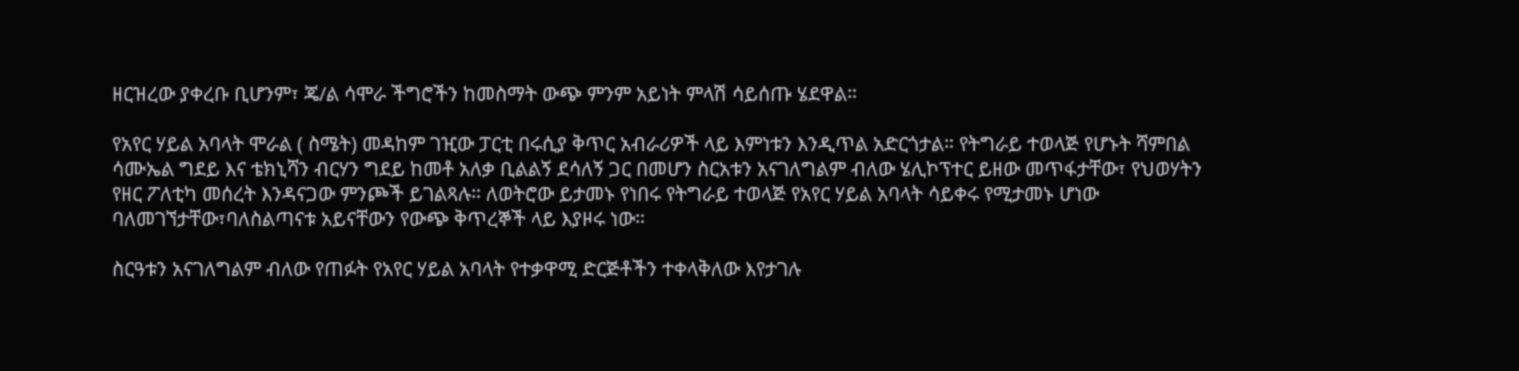ዘርዝረው ያቀረቡ ቢሆንም፣ ጄ/ል ሳሞራ ችግሮችን ከመስማት ውጭ ምንም አይነት ምላሽ ሳይሰጡ ሄደዋል።

የአየር ሃይል አባላት ሞራል ( ስሜት) መዳከም ገዢው ፓርቲ በሩሲያ ቅጥር አብራሪዎች ላይ እምነቱን እንዲጥል አድርጎታል። የትግራይ ተወላጅ የሆኑት ሻምበል ሳሙኤል ግደይ እና ቴክኒሻን ብርሃን ግደይ ከመቶ አለቃ ቢልልኝ ደሳለኝ ጋር በመሆን ስርአቱን አናገለግልም ብለው ሄሊኮፕተር ይዘው መጥፋታቸው፣ የህወሃትን የዘር ፖለቲካ መሰረት እንዳናጋው ምንጮች ይገልጻሉ። ለወትሮው ይታመኑ የነበሩ የትግራይ ተወላጅ የአየር ሃይል አባላት ሳይቀሩ የሚታመኑ ሆነው ባለመገኘታቸው፣ባለስልጣናቱ አይናቸውን የውጭ ቅጥረኞች ላይ እያዞሩ ነው።

ስርዓቱን አናገለግልም ብለው የጠፉት የአየር ሃይል አባላት የተቃዋሚ ድርጅቶችን ተቀላቅለው እየታገሉ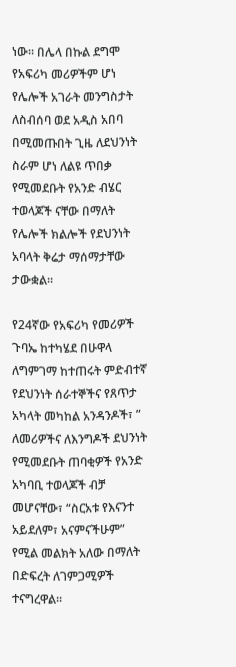ነው። በሌላ በኩል ደግሞ የአፍሪካ መሪዎችም ሆነ የሌሎች አገራት መንግስታት ለስብሰባ ወደ አዲስ አበባ በሚመጡበት ጊዜ ለደህንነት ስራም ሆነ ለልዩ ጥበቃ የሚመደቡት የአንድ ብሄር ተወላጆች ናቸው በማለት የሌሎች ክልሎች የደህንነት አባላት ቅሬታ ማሰማታቸው ታውቋል።

የ24ኛው የአፍሪካ የመሪዎች ጉባኤ ከተካሄደ በሁዋላ ለግምገማ ከተጠሩት ምድብተኛ የደህንነት ሰራተኞችና የጸጥታ አካላት መካከል አንዳንዶች፣ ” ለመሪዎችና ለእንግዶች ደህንነት የሚመደቡት ጠባቂዎች የአንድ አካባቢ ተወላጆች ብቻ መሆናቸው፣ “ስርአቱ የእናንተ አይደለም፣ አናምናችሁም” የሚል መልክት አለው በማለት በድፍረት ለገምጋሚዎች ተናግረዋል።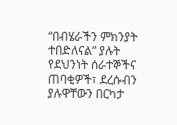“በብሄራችን ምክንያት ተበድለናል” ያሉት የደህንነት ሰራተኞችና ጠባቂዎች፣ ደረሱብን ያሉዋቸውን በርካታ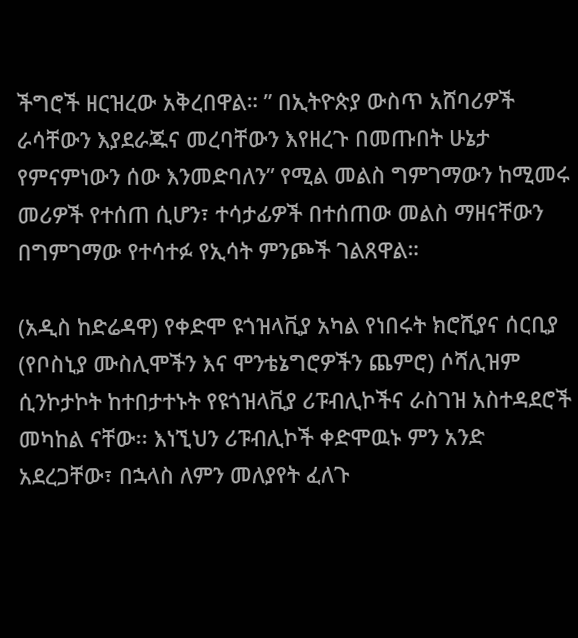ችግሮች ዘርዝረው አቅረበዋል። ” በኢትዮጵያ ውስጥ አሸባሪዎች ራሳቸውን እያደራጁና መረባቸውን እየዘረጉ በመጡበት ሁኔታ የምናምነውን ሰው እንመድባለን” የሚል መልስ ግምገማውን ከሚመሩ መሪዎች የተሰጠ ሲሆን፣ ተሳታፊዎች በተሰጠው መልስ ማዘናቸውን በግምገማው የተሳተፉ የኢሳት ምንጮች ገልጸዋል።

(አዲስ ከድሬዳዋ) የቀድሞ ዩጎዝላቪያ አካል የነበሩት ክሮሺያና ሰርቢያ (የቦስኒያ ሙስሊሞችን እና ሞንቴኔግሮዎችን ጨምሮ) ሶሻሊዝም ሲንኮታኮት ከተበታተኑት የዩጎዝላቪያ ሪፑብሊኮችና ራስገዝ አስተዳደሮች መካከል ናቸው፡፡ እነኚህን ሪፑብሊኮች ቀድሞዉኑ ምን አንድ አደረጋቸው፣ በኋላስ ለምን መለያየት ፈለጉ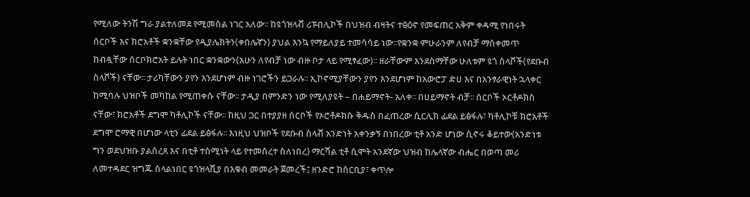የሚለው ትንሽ ግራ ያልተለመደ የሚመስል ነገር አለው፡፡ ከዩጎዝላቭ ሪፑብሊኮች በህዝብ ብዛትና ተፅዕኖ የመፍጠር አቅም ቀዳሚ የነበሩት ሰርቦች እና ክሮአቶች ቋንቋቸው የዲያሌክትን(ቀበሌኛን) ያህል እንኳ የማይለያይ ተመሳሳይ ነው፡፡የቋንቋ ምሁራንም ለየብቻ ማስቀመጥ ከብዷቸው ሰርቦክሮአት ይሉት ነበር ቋንቋውን(አሁን ለየብቻ ነው ብዙ ቦታ ላይ የሚፃፈው)፡፡ ዘራቸውም እንደስማቸው ሁለቱም ዩጎ ስላቮች(የደቡብ ስላቮች) ናቸው፡፡ ታሪካቸውን ያየን እንደሆነም ብዙ ነገሮችን ይጋራሉ፡፡ ኢኮኖሚያቸውን ያየን እንደሆነም ከአውሮፓ ድሀ እና በአንፃራዊነት ኋላቀር ከሚባሉ ህዝቦች መካከል የሚጠቀሱ ናቸው፡፡ ታዲያ በምንድን ነው የሚለያዩት – በሐይማኖት- አለቀ፡፡ በሀይማኖት ብቻ፡፡ ሰርቦች ኦርቶዶክስ ናቸው፣ ክሮአቶች ደግሞ ካቶሊኮች ናቸው፡፡ ከዚህ ጋር በተያያዘ ሰርቦች የኦሮቶዶክሱ ቅዱስ በፈጠረው ሲርሊክ ፊደል ይፅፋሉ፣ ካቶሊኮቹ ክሮአቶች ደግሞ ሮማዊ በሆነው ላቲን ፊደል ይፅፋሉ፡፡ እነዚህ ህዝቦች የደቡብ ስላቭ አንድነት አቀንቃኝ በነበረው ቲቶ አንድ ሆነው ሲኖሩ ቆይተው(አንድነቱ ግን ወደህዝቡ ያልሰረጸ እና በቲቶ ተሰሚነት ላይ የተመሰረተ ስለነበረ) ማርሻል ቲቶ ሲሞት አንደኛው ህዝብ ከሌላኛው ብሔር በወጣ መሪ ለመተዳደር ዝግጁ ስላልነበር ዩጎዝላቪያ በእቁብ መመራት ጀመረች፤ ዘንድሮ ከሰርቢያ፣ ቀጥሎ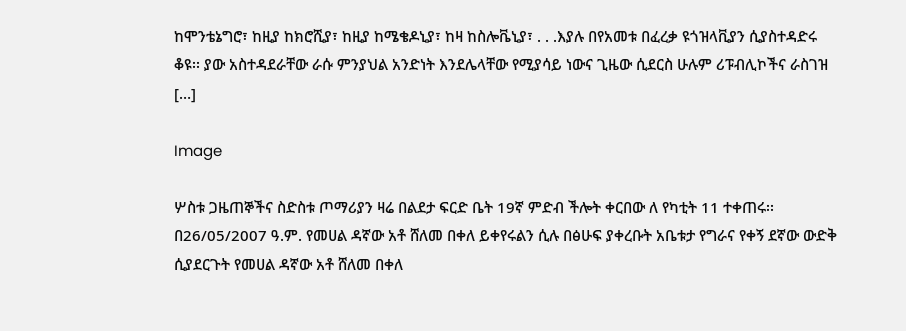ከሞንቴኔግሮ፣ ከዚያ ከክሮሺያ፣ ከዚያ ከሜቄዶኒያ፣ ከዛ ከስሎቬኒያ፣ . . .እያሉ በየአመቱ በፈረቃ ዩጎዝላቪያን ሲያስተዳድሩ ቆዩ፡፡ ያው አስተዳደራቸው ራሱ ምንያህል አንድነት እንደሌላቸው የሚያሳይ ነውና ጊዜው ሲደርስ ሁሉም ሪፑብሊኮችና ራስገዝ […]

Image

ሦስቱ ጋዜጠኞችና ስድስቱ ጦማሪያን ዛሬ በልደታ ፍርድ ቤት 19ኛ ምድብ ችሎት ቀርበው ለ የካቲት 11 ተቀጠሩ፡፡ በ26/05/2007 ዓ.ም. የመሀል ዳኛው አቶ ሸለመ በቀለ ይቀየሩልን ሲሉ በፅሁፍ ያቀረቡት አቤቱታ የግራና የቀኝ ደኛው ውድቅ ሲያደርጉት የመሀል ዳኛው አቶ ሸለመ በቀለ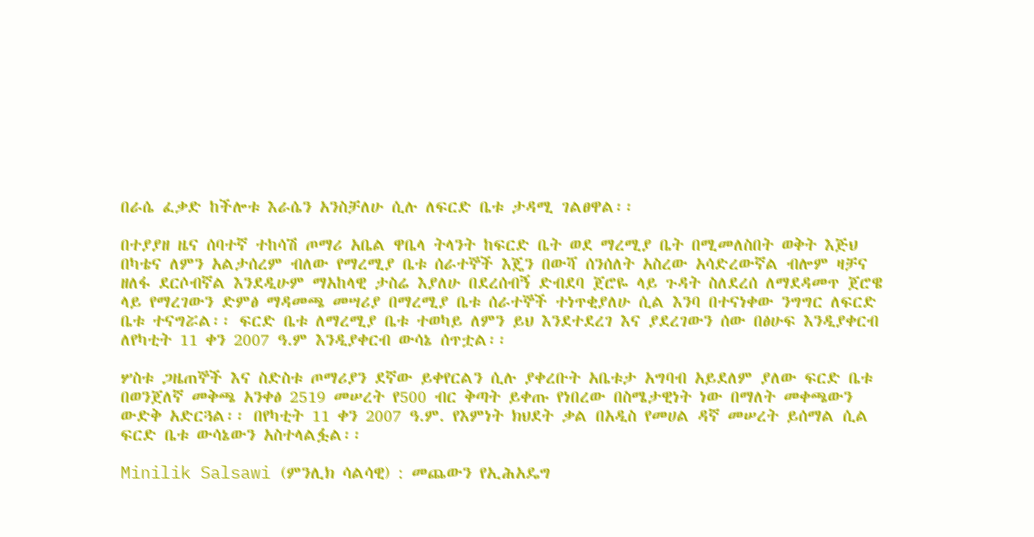በራሴ ፈቃድ ከችሎቱ እራሴን አንስቻለሁ ሲሉ ለፍርድ ቤቱ ታዳሚ ገልፀዋል፡፡

በተያያዘ ዜና ሰባተኛ ተከሳሽ ጦማሪ አቤል ዋቤላ ትላንት ከፍርድ ቤት ወደ ማረሚያ ቤት በሚመለስበት ወቅት እጅህ በካቴና ለምን አልታሰረም ብለው የማረሚያ ቤቱ ሰራተኞች እጄን በውሻ ሰንሰለት አስረው አሳድረውኛል ብሎም ዛቻና ዘለፋ ደርሶብኛል እንደዲሁም ማአከላዊ ታስሬ እያለሁ በደረሰብኝ ድብደባ ጀሮዬ ላይ ጉዳት ስለደረሰ ለማደዳመጥ ጀሮዌ ላይ የማረገውን ድምፅ ማዳመጫ መሣሪያ በማረሚያ ቤቱ ሰራተኞች ተነጥቂያለሁ ሲል እንባ በተናነቀው ንግግር ለፍርድ ቤቱ ተናግሯል፡፡ ፍርድ ቤቱ ለማረሚያ ቤቱ ተወካይ ለምን ይህ እንደተደረገ እና ያደረገውን ሰው በፅሁፍ እንዲያቀርብ ለየካቲት 11 ቀን 2007 ዓ.ም እንዲያቀርብ ውሳኔ ሰጥቷል፡፡

ሦስቱ ጋዜጠኞች እና ስድስቱ ጦማሪያን ደኛው ይቀየርልን ሲሉ ያቀረቡት አቤቱታ አግባብ አይደለም ያለው ፍርድ ቤቱ በወንጀለኛ መቅጫ አንቀፅ 2519 መሠረት የ500 ብር ቅጣት ይቀጡ የነበረው በስሜታዊነት ነው በማለት መቀጫውን ውድቅ አድርጓል፡፡ በየካቲት 11 ቀን 2007 ዓ.ም. የእምነት ክህደት ቃል በአዲስ የመሀል ዳኛ መሠረት ይሰማል ሲል ፍርድ ቤቱ ውሳኔውን አስተላልፏል፡፡

Minilik Salsawi (ምንሊክ ሳልሳዊ) : መጨውን የኢሕአዴግ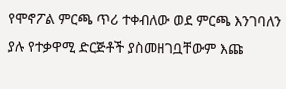የሞኖፖል ምርጫ ጥሪ ተቀብለው ወደ ምርጫ እንገባለን ያሉ የተቃዋሚ ድርጅቶች ያስመዘገቧቸውም እጩ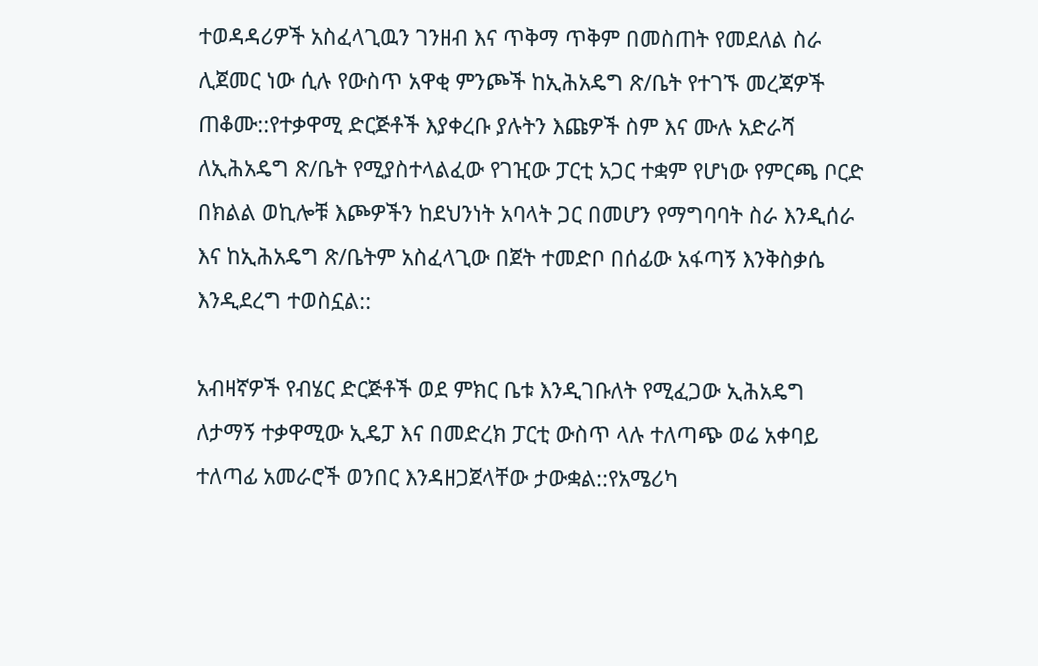ተወዳዳሪዎች አስፈላጊዉን ገንዘብ እና ጥቅማ ጥቅም በመስጠት የመደለል ስራ ሊጀመር ነው ሲሉ የውስጥ አዋቂ ምንጮች ከኢሕአዴግ ጽ/ቤት የተገኙ መረጃዎች ጠቆሙ::የተቃዋሚ ድርጅቶች እያቀረቡ ያሉትን እጩዎች ስም እና ሙሉ አድራሻ ለኢሕአዴግ ጽ/ቤት የሚያስተላልፈው የገዢው ፓርቲ አጋር ተቋም የሆነው የምርጫ ቦርድ በክልል ወኪሎቹ እጮዎችን ከደህንነት አባላት ጋር በመሆን የማግባባት ስራ እንዲሰራ እና ከኢሕአዴግ ጽ/ቤትም አስፈላጊው በጀት ተመድቦ በሰፊው አፋጣኝ እንቅስቃሴ እንዲደረግ ተወስኗል::

አብዛኛዎች የብሄር ድርጅቶች ወደ ምክር ቤቱ እንዲገቡለት የሚፈጋው ኢሕአዴግ ለታማኝ ተቃዋሚው ኢዴፓ እና በመድረክ ፓርቲ ውስጥ ላሉ ተለጣጭ ወሬ አቀባይ ተለጣፊ አመራሮች ወንበር እንዳዘጋጀላቸው ታውቋል::የአሜሪካ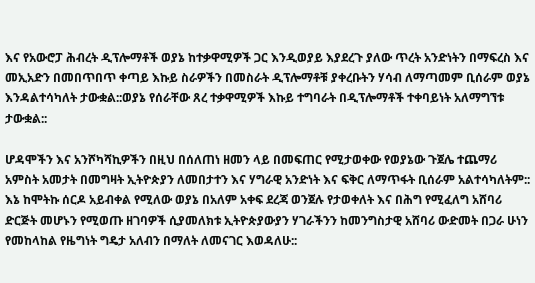እና የአውሮፓ ሕብረት ዲፕሎማቶች ወያኔ ከተቃዋሚዎች ጋር እንዲወያይ እያደረጉ ያለው ጥረት አንድነትን በማፍረስ እና መኢአድን በመበጥበጥ ቀጣይ እኩይ ስራዎችን በመስራት ዲፕሎማቶቹ ያቀረቡትን ሃሳብ ለማጣመም ቢሰራም ወያኔ እንዳልተሳካለት ታውቋል::ወያኔ የሰራቸው ጸረ ተቃዋሚዎች እኩይ ተግባራት በዲፕሎማቶች ተቀባይነት አለማግኘቱ ታውቋል::

ሆዳሞችን እና አንሾካሻኪዎችን በዚህ በሰለጠነ ዘመን ላይ በመፍጠር የሚታወቀው የወያኔው ጉጀሌ ተጨማሪ አምስት አመታት በመግዛት ኢትዮጵያን ለመበታተን እና ሃግራዊ አንድነት እና ፍቅር ለማጥፋት ቢሰራም አልተሳካለትም:: እኔ ከሞትኩ ሰርዶ አይብቀል የሚለው ወያኔ በአለም አቀፍ ደረጃ ወንጀሉ የታወቀለት እና በሕግ የሚፈለግ አሸባሪ ድርጅት መሆኑን የሚወጡ ዘገባዎች ሲያመለክቱ ኢትዮጵያውያን ሃገራችንን ከመንግስታዊ አሸባሪ ውድመት በጋራ ሁነን የመከላከል የዜግነት ግዴታ አለብን በማለት ለመናገር እወዳለሁ::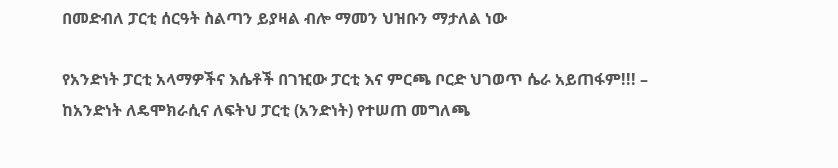በመድብለ ፓርቲ ሰርዓት ስልጣን ይያዛል ብሎ ማመን ህዝቡን ማታለል ነው

የአንድነት ፓርቲ አላማዎችና እሴቶች በገዢው ፓርቲ እና ምርጫ ቦርድ ህገወጥ ሴራ አይጠፋም!!! – ከአንድነት ለዴሞክራሲና ለፍትህ ፓርቲ (አንድነት) የተሠጠ መግለጫ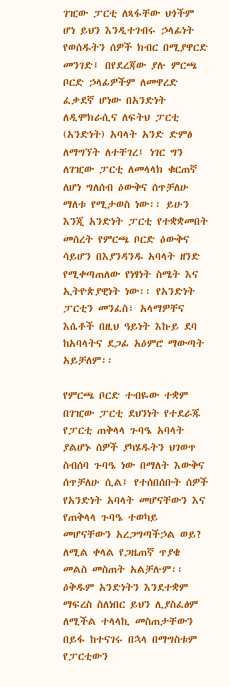ገዢው ፓርቲ ለጻፋቸው ህጎችም ሆነ ይህን እንዲተገብሩ ኃላፊነት የወሰዱትን ሰዎች ክብር በሚያዋርድ መንገድ፤ በየደረጃው ያሉ ምርጫ ቦርድ ኃላፊዎችም ለመዋረድ ፈቃደኛ ሆነው በአንድነት ለዲሞክራሲና ለፍትህ ፓርቲ (አንድነት) አባላት አንድ ድምፅ ለማግኘት ለተቸገረ፤ ነገር ግን ለገዢው ፓርቲ ለመላላክ ቁርጠኛ ለሆነ ግለሰብ ዕውቅና ሰጥቻለሁ ማለቱ የሚታወስ ነው፡፡ ይሁን እንጂ አንድነት ፓርቲ የተቋቋመበት መሰረት የምርጫ ቦርድ ዕውቅና ሳይሆን በእያንዳንዱ አባላት ዘንድ የሚቀጣጠለው የነፃነት ስሜት እና ኢትዮጵያዊነት ነው፡፡ የአንድነት ፓርቲን መንፈስ፣ አላማዎቸና እሴቶች በዚህ ዓይነት እኩይ ደባ ከአባላትና ደጋፊ አዕምሮ ማውጣት አይቻለም፡፡

የምርጫ ቦርድ ተብዬው ተቋም በገዢው ፓርቲ ደህንነት የተደራጁ የፓርቲ ጠቅላላ ጉባዔ አባላት ያልሆኑ ሰዎች ያካሄዱትን ህገወጥ ስብሰባ ጉባዔ ነው በማለት እውቅና ሰጥቻለሁ ሲል፤ የተሰበሰቡት ሰዎች የአንድነት አባላት መሆናቸውን እና የጠቅላላ ጉባዔ ተወካይ መሆናቸውን አረጋግጣችኃል ወይ? ለሚል ቀላል የጋዜጠኛ ጥያቄ መልስ መስጠት አልቻሉም፡፡ ዕቅዱም አንድነትን እንደተቋም ማፍረስ ስለነበር ይህን ሊያስፈፅም ለሚችል ተላላኪ መስጠታቸውን በይፋ ከተናገሩ በኋላ በማግስቱም የፓርቲውን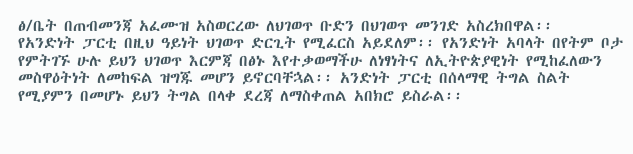ፅ/ቤት በጠብመንጃ አፈሙዝ አስወርረው ለህገወጥ ቡድን በህገወጥ መንገድ አስረክበዋል፡፡
የአንድነት ፓርቲ በዚህ ዓይነት ህገወጥ ድርጊት የሚፈርስ አይደለም፡፡ የአንድነት አባላት በየትም ቦታ የምትገኙ ሁሉ ይህን ህገወጥ እርምጃ በፅኑ እየተቃወማችሁ ለነፃነትና ለኢትዮጵያዊነት የሚከፈለውን መስዋዕትነት ለመከፍል ዝግጁ መሆን ይኖርባቸኋል፡፡ አንድነት ፓርቲ በሰላማዊ ትግል ስልት የሚያምን በመሆኑ ይህን ትግል በላቀ ደረጃ ለማስቀጠል አበክሮ ይስራል፡፡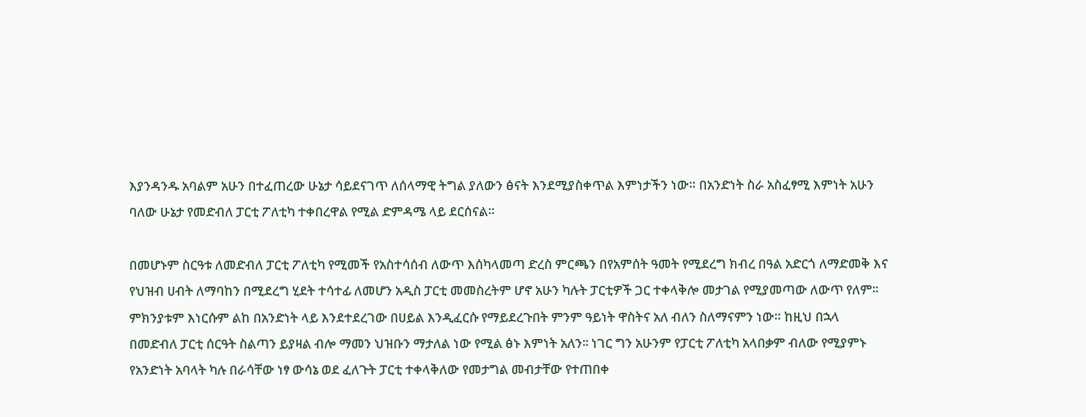እያንዳንዱ አባልም አሁን በተፈጠረው ሁኔታ ሳይደናገጥ ለሰላማዊ ትግል ያለውን ፅናት እንደሚያስቀጥል እምነታችን ነው። በአንድነት ስራ አስፈፃሚ እምነት አሁን ባለው ሁኔታ የመድብለ ፓርቲ ፖለቲካ ተቀበረዋል የሚል ድምዳሜ ላይ ደርሰናል።

በመሆኑም ስርዓቱ ለመድብለ ፓርቲ ፖለቲካ የሚመች የአስተሳሰብ ለውጥ እሰካላመጣ ድረስ ምርጫን በየአምሰት ዓመት የሚደረግ ክብረ በዓል አድርጎ ለማድመቅ እና የህዝብ ሀብት ለማባከን በሚደረግ ሂደት ተሳተፊ ለመሆን አዲስ ፓርቲ መመስረትም ሆኖ አሁን ካሉት ፓርቲዎች ጋር ተቀላቅሎ መታገል የሚያመጣው ለውጥ የለም፡፡ ምክንያቱም እነርሱም ልከ በአንድነት ላይ እንደተደረገው በሀይል እንዲፈርሱ የማይደረጉበት ምንም ዓይነት ዋስትና አለ ብለን ስለማናምን ነው። ከዚህ በኋላ በመድብለ ፓርቲ ሰርዓት ስልጣን ይያዛል ብሎ ማመን ህዝቡን ማታለል ነው የሚል ፅኑ እምነት አለን፡፡ ነገር ግን አሁንም የፓርቲ ፖለቲካ አላበቃም ብለው የሚያምኑ የአንድነት አባላት ካሉ በራሳቸው ነፃ ውሳኔ ወደ ፈለጉት ፓርቲ ተቀላቅለው የመታግል መብታቸው የተጠበቀ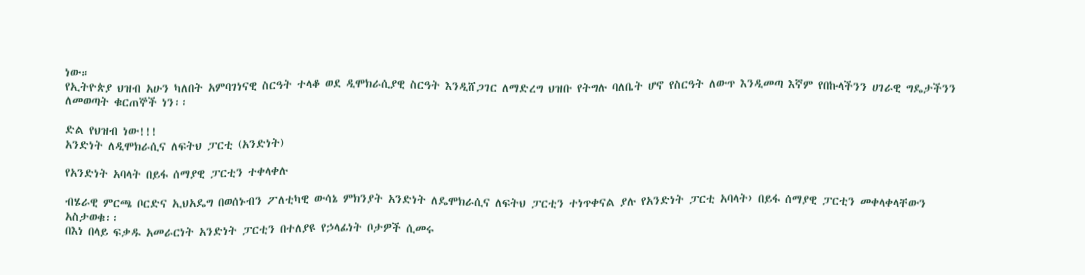ነው።
የኢትዮጵያ ህዝብ አሁን ካለበት አምባገነናዊ ስርዓት ተላቆ ወደ ዲሞክራሲያዊ ስርዓት እንዲሸጋገር ለማድረግ ህዝቡ የትግሉ ባለቤት ሆኖ የስርዓት ለውጥ እንዲመጣ እኛም የበኩላችንን ሀገራዊ ግዴታችንን ለመወጣት ቁርጠኞች ነን፡፡

ድል የህዝብ ነው!!!
አንድነት ለዲሞክራሲና ለፍትህ ፓርቲ (አንድነት)

የአንድነት አባላት በይፋ ሰማያዊ ፓርቲን ተቀላቀሉ

ብሄራዊ ምርጫ ቦርድና ኢህአዴግ በወሰኑብን ፖለቲካዊ ውሳኔ ምክንያት አንድነት ለዴሞክራሲና ለፍትህ ፓርቲን ተነጥቀናል ያሉ የአንድነት ፓርቲ አባላት› በይፋ ሰማያዊ ፓርቲን መቀላቀላቸውን አስታወቁ፡፡
በእነ በላይ ፍቃዱ አመራርነት አንድነት ፓርቲን በተለያዩ የኃላፊነት ቦታዎች ሲመሩ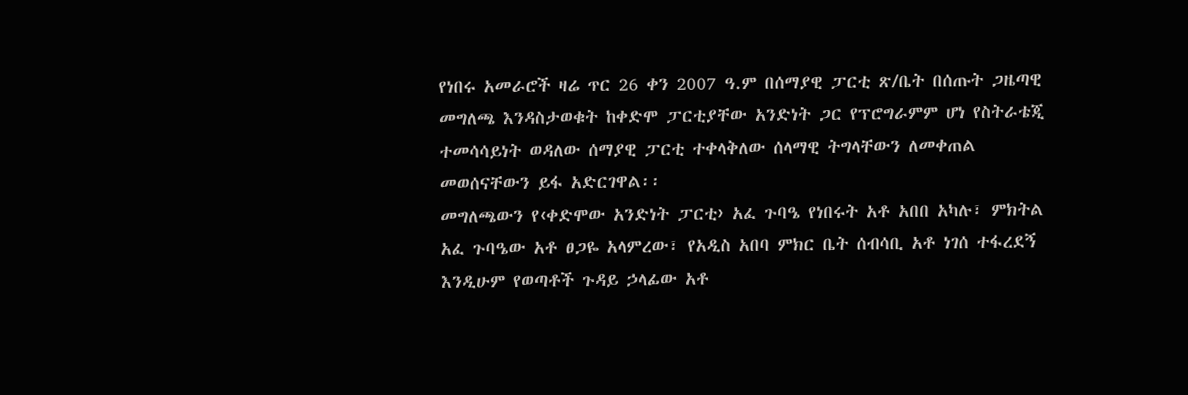የነበሩ አመራሮች ዛሬ ጥር 26 ቀን 2007 ዓ.ም በሰማያዊ ፓርቲ ጽ/ቤት በሰጡት ጋዜጣዊ መግለጫ እንዳስታወቁት ከቀድሞ ፓርቲያቸው አንድነት ጋር የፕሮግራምም ሆነ የስትራቴጂ ተመሳሳይነት ወዳለው ሰማያዊ ፓርቲ ተቀላቅለው ሰላማዊ ትግላቸውን ለመቀጠል መወሰናቸውን ይፋ አድርገዋል፡፡
መግለጫውን የ‹ቀድሞው አንድነት ፓርቲ› አፈ ጉባዔ የነበሩት አቶ አበበ አካሉ፣ ምክትል አፈ ጉባዔው አቶ ፀጋዬ አላምረው፣ የአዲስ አበባ ምክር ቤት ሰብሳቢ አቶ ነገሰ ተፋረደኝ እንዲሁም የወጣቶች ጉዳይ ኃላፊው አቶ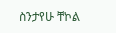ስንታየሁ ቸኮል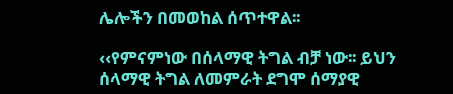ሌሎችን በመወከል ሰጥተዋል፡፡

‹‹የምናምነው በሰላማዊ ትግል ብቻ ነው፡፡ ይህን ሰላማዊ ትግል ለመምራት ደግሞ ሰማያዊ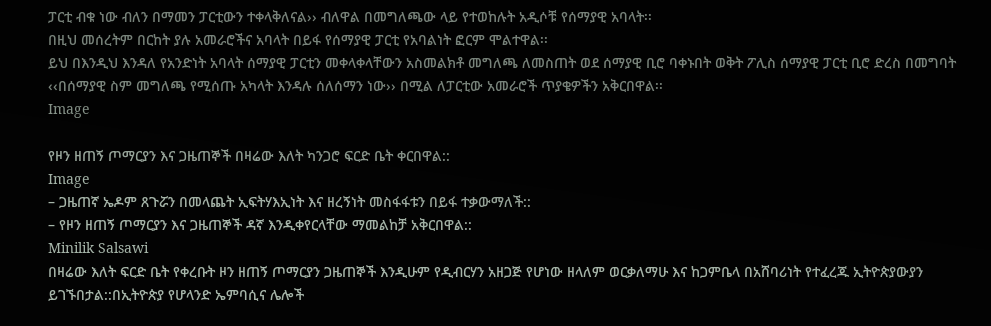ፓርቲ ብቁ ነው ብለን በማመን ፓርቲውን ተቀላቅለናል›› ብለዋል በመግለጫው ላይ የተወከሉት አዲሶቹ የሰማያዊ አባላት፡፡
በዚህ መሰረትም በርከት ያሉ አመራሮችና አባላት በይፋ የሰማያዊ ፓርቲ የአባልነት ፎርም ሞልተዋል፡፡
ይህ በእንዲህ እንዳለ የአንድነት አባላት ሰማያዊ ፓርቲን መቀላቀላቸውን አስመልክቶ መግለጫ ለመስጠት ወደ ሰማያዊ ቢሮ ባቀኑበት ወቅት ፖሊስ ሰማያዊ ፓርቲ ቢሮ ድረስ በመግባት ‹‹በሰማያዊ ስም መግለጫ የሚሰጡ አካላት እንዳሉ ሰለሰማን ነው›› በሚል ለፓርቲው አመራሮች ጥያቄዎችን አቅርበዋል፡፡
Image

የዞን ዘጠኝ ጦማርያን እና ጋዜጠኞች በዛሬው እለት ካንጋሮ ፍርድ ቤት ቀርበዋል::
Image
– ጋዜጠኛ ኤዶም ጸጉሯን በመላጨት ኢፍትሃእኢነት እና ዘረኝነት መስፋፋቱን በይፋ ተቃውማለች::
– የዞን ዘጠኝ ጦማርያን እና ጋዜጠኞች ዳኛ እንዲቀየርላቸው ማመልከቻ አቅርበዋል::
Minilik Salsawi
በዛሬው እለት ፍርድ ቤት የቀረቡት ዞን ዘጠኝ ጦማርያን ጋዜጠኞች እንዲሁም የዲብርሃን አዘጋጅ የሆነው ዘላለም ወርቃለማሁ እና ከጋምቤላ በአሸባሪነት የተፈረጁ ኢትዮጵያውያን ይገኙበታል::በኢትዮጵያ የሆላንድ ኤምባሲና ሌሎች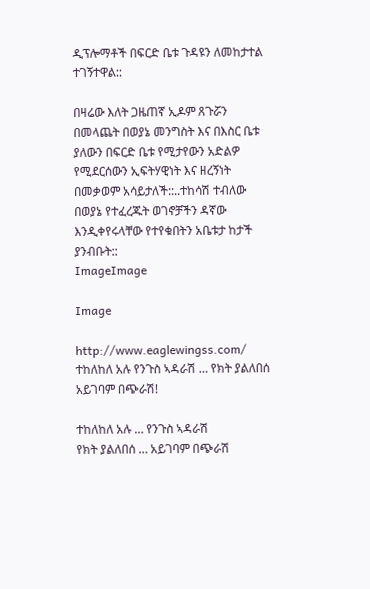ዲፕሎማቶች በፍርድ ቤቱ ጉዳዩን ለመከታተል ተገኝተዋል::

በዛሬው እለት ጋዜጠኛ ኢዶም ጸጉሯን በመላጨት በወያኔ መንግስት እና በእስር ቤቱ ያለውን በፍርድ ቤቱ የሚታየውን አድልዎ የሚደርሰውን ኢፍትሃዊነት እና ዘረኝነት በመቃወም አሳይታለች::..ተከሳሽ ተብለው በወያኔ የተፈረጁት ወገኖቻችን ዳኛው እንዲቀየሩላቸው የተየቁበትን አቤቱታ ከታች ያንብቡት::
ImageImage

Image

http://www.eaglewingss.com/
ተከለከለ አሉ የንጉስ ኣዳራሽ … የክት ያልለበሰ አይገባም በጭራሽ!

ተከለከለ አሉ … የንጉስ ኣዳራሽ
የክት ያልለበሰ … አይገባም በጭራሽ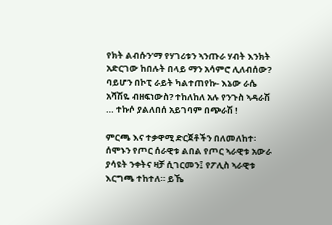የክት ልብሱን’ማ የሃገሪቱን ኣንጡራ ሃብት እንክት አድርገው ከበሉት በላይ ማን አሳምሮ ሊለብሰው? ባይሆን በኮፒ ራይት ካልተጠየኩ- እኔው ራሴ አሻሽዬ ብዘፍነውስ? ተከለከለ አሉ የንጉስ ኣዳራሽ … ተኩሶ ያልለበሰ አይገባም በጭራሽ !

ምርጫ እና ተቃዋሚ ድርጀቶችን በለመለከተ፡ ሰሞኑን የጦር ሰራዊቱ ልበል የጦር ኣራዊቱ አውራ ያሳዩት ንቀትና ዛቻ ሲገርመን፤ የፖሊስ ኣራዊቱ እርግጫ ተከተለ። ይኼ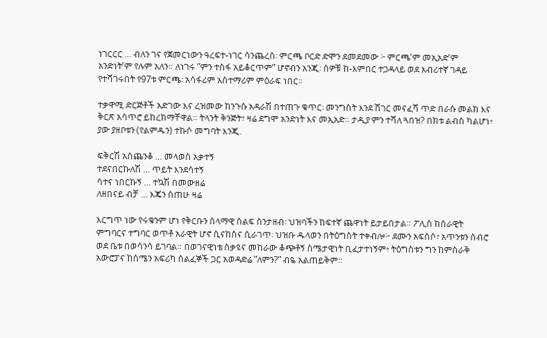ነገርርር … ብለን ገና የጀመርነውን ዓረፍተ-ነገር ሳንጨረስ፡ ምርጫ ቦርድ ድሞን ደመደመው ፦ ምርጫ’ም መኢአድ’ም አንድነት’ም የሉም አለን። ለነገሩ ”ምን ተስፋ አይቆርጥም” ሆኖብን አንጂ፡ ሰዎቹ ከ-እምበር ተጋዳላይ ወደ እብሪተኛ ገዳይ የተሻገሩበት የ97ቱ ምርጫ፡ አሳፋሪም አስተማሪም ምዕራፍ ነበር።

ተቃዋሚ ድርጅቶች አድገው እና ረዝመው ከንጉሱ አዳራሽ በተጠጉ ቁጥር፡ መንግስት እንደ ሸገር መናፈሻ ጥድ በራሱ መልክ እና ቅርጽ አሳጥሮ ይከረክማቸዋል። ትላንት ቅንጅት፣ ዛሬ ደግሞ አንድነት እና መኢአድ። ታዲያ ምን ተሻለ ጓበዝ? በክቱ ልብስ ካልሆነ፥ ያው ያዘቦቱን (የልምዱን) ተኩሶ መግባት እንጂ.

ፍቅርሽ አስጨንቆ … መላወስ አቃተኝ
ተደናበርኩለሽ … ጥይት እንደሳተኝ
ሳተና ነበርኩኝ … ተኳሽ በመውዘሬ
ለዘበናይ ብቻ … እጄን ሰጠሁ ዛሬ

እርግጥ ነው የሩቁንም ሆነ የቅርቡን ሰላማዊ ሰልፍ ስንታዘብ፡ ህዝባችን ከፍተኛ ጨዋነት ይታይበታል። ፖሊስ ከሰራዊት ምግባርና ተግባር ወጥቶ አራዊት ሆኖ ሲናከስና ሲራገጥ፡ ህዝቡ ዱላወን በትዕግስት ተቀብሎ፦ ደሙን አፍስሶ፣ አጥንቱን ስብሮ ወደ ቤቱ በወሳንሳ ይገባል። በወገናዊነቴ ስቃዩና መከራው ቆጭቶኝ ስሜታዊነት ቢፈታተነኝም፥ ትዕግስቱን ግን ከምስራቅ አውሮፓና ከሰሜን አፍሪካ ሰልፈኞች ጋር አወዳድሬ ”ለምን?” ብዬ አልጠይቅም።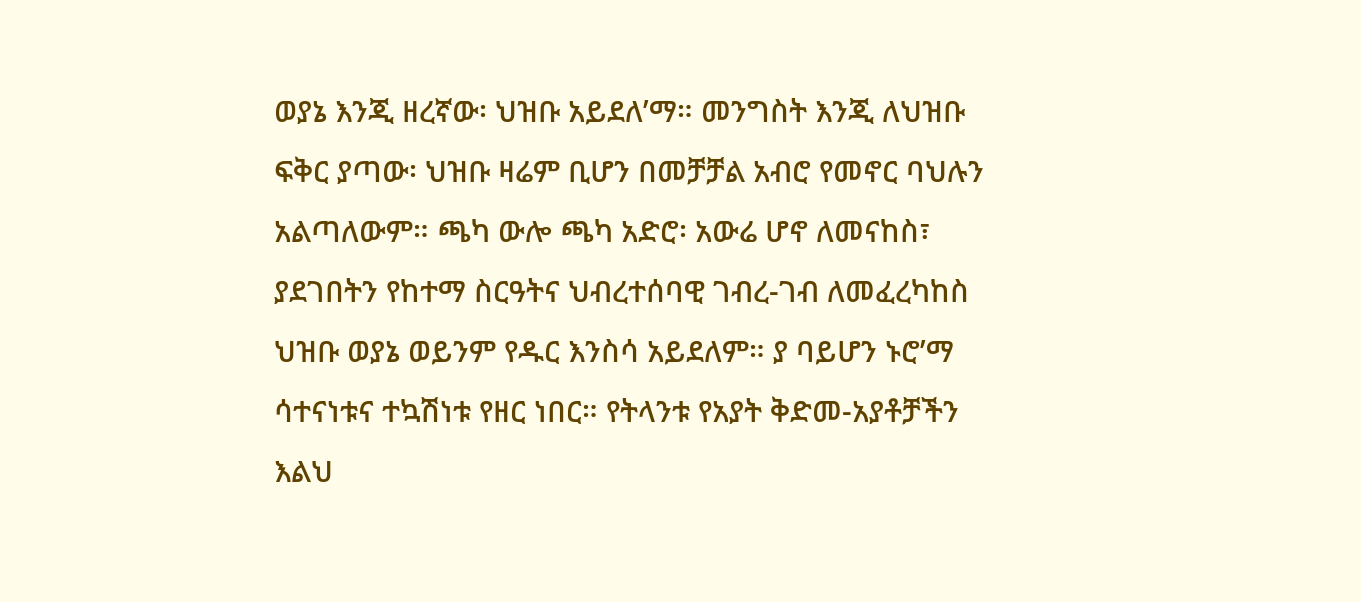ወያኔ እንጂ ዘረኛው፡ ህዝቡ አይደለ’ማ። መንግስት እንጂ ለህዝቡ ፍቅር ያጣው፡ ህዝቡ ዛሬም ቢሆን በመቻቻል አብሮ የመኖር ባህሉን አልጣለውም። ጫካ ውሎ ጫካ አድሮ፡ አውሬ ሆኖ ለመናከስ፣ ያደገበትን የከተማ ስርዓትና ህብረተሰባዊ ገብረ-ገብ ለመፈረካከስ ህዝቡ ወያኔ ወይንም የዱር እንስሳ አይደለም። ያ ባይሆን ኑሮ’ማ ሳተናነቱና ተኳሽነቱ የዘር ነበር። የትላንቱ የአያት ቅድመ-አያቶቻችን እልህ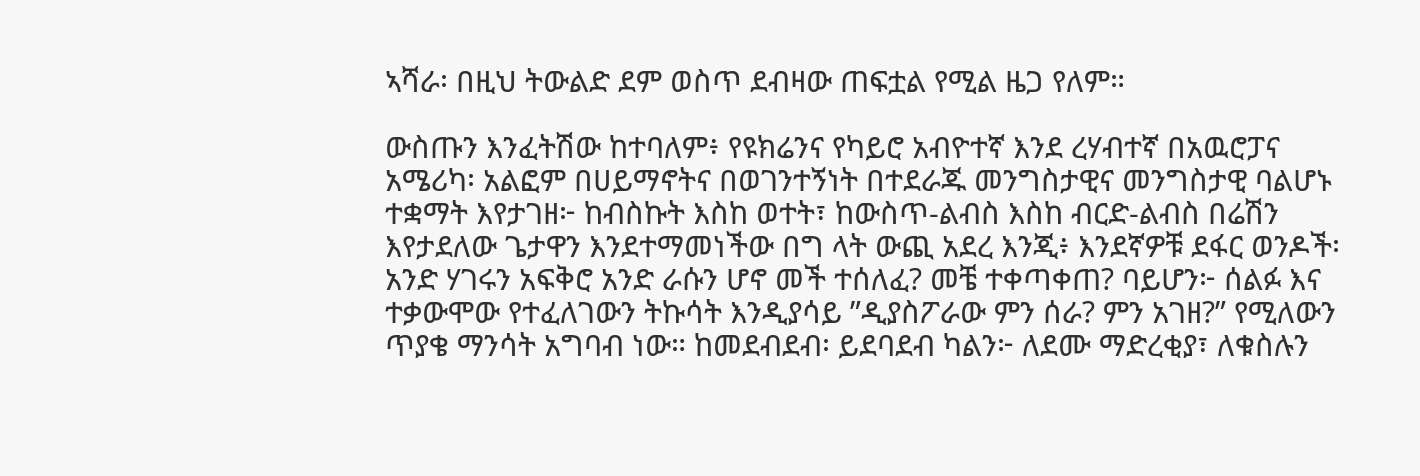ኣሻራ፡ በዚህ ትውልድ ደም ወስጥ ደብዛው ጠፍቷል የሚል ዜጋ የለም።

ውስጡን እንፈትሽው ከተባለም፥ የዩክሬንና የካይሮ አብዮተኛ እንደ ረሃብተኛ በአዉሮፓና አሜሪካ፡ አልፎም በሀይማኖትና በወገንተኝነት በተደራጁ መንግስታዊና መንግስታዊ ባልሆኑ ተቋማት እየታገዘ፦ ከብስኩት እስከ ወተት፣ ከውስጥ-ልብስ እስከ ብርድ-ልብስ በሬሽን እየታደለው ጌታዋን እንደተማመነችው በግ ላት ውጪ አደረ እንጂ፥ እንደኛዎቹ ደፋር ወንዶች፡ አንድ ሃገሩን አፍቅሮ አንድ ራሱን ሆኖ መች ተሰለፈ? መቼ ተቀጣቀጠ? ባይሆን፦ ሰልፉ እና ተቃውሞው የተፈለገውን ትኩሳት እንዲያሳይ ”ዲያስፖራው ምን ሰራ? ምን አገዘ?” የሚለውን ጥያቄ ማንሳት አግባብ ነው። ከመደብደብ፡ ይደባደብ ካልን፦ ለደሙ ማድረቂያ፣ ለቁስሉን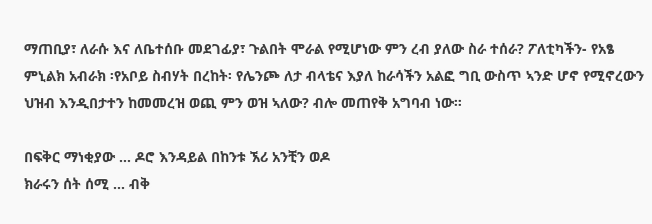ማጠቢያ፣ ለራሱ እና ለቤተሰቡ መደገፊያ፣ ጉልበት ሞራል የሚሆነው ምን ረብ ያለው ስራ ተሰራ? ፖለቲካችን- የአፄ ምኒልክ አብራክ ፡የአቦይ ስብሃት በረከት፡ የሌንጮ ለታ ብላቴና እያለ ከራሳችን አልፎ ግቢ ውስጥ ኣንድ ሆኖ የሚኖረውን ህዝብ እንዲበታተን ከመመረዝ ወጪ ምን ወዝ ኣለው? ብሎ መጠየቅ አግባብ ነው።

በፍቅር ማነቂያው … ዶሮ እንዳይል በከንቱ ኧሪ አንቺን ወዶ
ክራሩን ሰት ሰሚ … ብቅ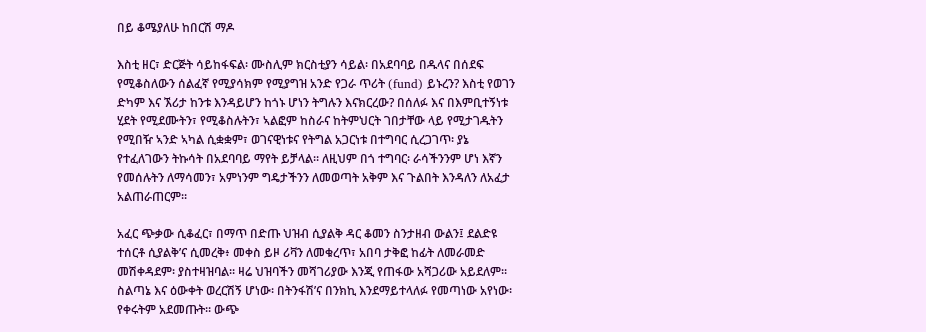በይ ቆሜያለሁ ከበርሽ ማዶ

እስቲ ዘር፣ ድርጅት ሳይከፋፍል፡ ሙስሊም ክርስቲያን ሳይል፡ በአደባባይ በዱላና በሰደፍ የሚቆስለውን ሰልፈኛ የሚያሳክም የሚያግዝ አንድ የጋራ ጥሪት (fund) ይኑረን? እስቲ የወገን ድካም እና ኧሪታ ከንቱ እንዳይሆን ከጎኑ ሆነን ትግሉን እናክርረው? በሰለፉ እና በእምቢተኝነቱ ሂደት የሚደሙትን፣ የሚቆስሉትን፣ ኣልፎም ከስራና ከትምህርት ገበታቸው ላይ የሚታገዱትን የሚበዥ ኣንድ ኣካል ሲቋቋም፣ ወገናዊነቱና የትግል አጋርነቱ በተግባር ሲረጋገጥ፡ ያኔ የተፈለገውን ትኩሳት በአደባባይ ማየት ይቻላል። ለዚህም በጎ ተግባር፡ ራሳችንንም ሆነ እኛን የመሰሉትን ለማሳመን፣ አምነንም ግዴታችንን ለመወጣት አቅም እና ጉልበት እንዳለን ለአፈታ አልጠራጠርም።

አፈር ጭቃው ሲቆፈር፣ በማጥ በድጡ ህዝብ ሲያልቅ ዳር ቆመን ስንታዘብ ውልን፤ ደልድዩ ተሰርቶ ሲያልቅ’ና ሲመረቅ፥ መቀስ ይዞ ሪቫን ለመቁረጥ፣ አበባ ታቅፎ ከፊት ለመራመድ መሽቀዳደም፡ ያስተዛዝባል። ዛሬ ህዝባችን መሻገሪያው እንጂ የጠፋው አሻጋሪው አይደለም። ስልጣኔ እና ዕውቀት ወረርሽኝ ሆነው፡ በትንፋሽ’ና በንክኪ እንደማይተላለፉ የመጣነው አየነው፡ የቀሩትም አደመጡት። ውጭ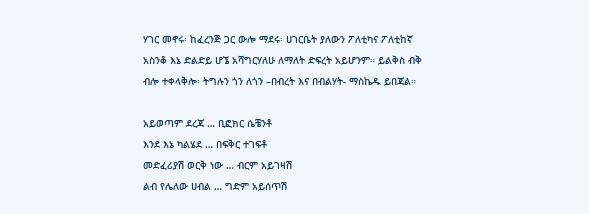ሃገር መኖሩ፡ ከፈረንጅ ጋር ውሎ ማደሩ፡ ሀገርቤት ያለውን ፖለቲካና ፖለቲከኛ አስንቆ እኔ ድልድይ ሆኜ አሻግርሃለሁ ለማለት ድፍረት አይሆንም። ይልቅስ ብቅ ብሎ ተቀላቅሎ፡ ትግሉን ጎን ለጎን –በብረት እና በብልሃት- ማስኬዱ ይበጃል።

አይወጣም ደረጃ … ቢፎክር ሴቼንቶ
እንደ እኔ ካልሄደ … በፍቅር ተገፍቶ
መድፈሪያሽ ወርቅ ነው … ብርም አይገዛሽ
ልብ የሌለው ሀብል … ግድም አይሰጥሽ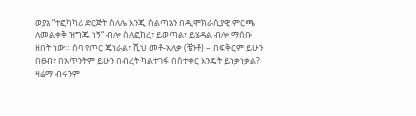ወያኔ “ተፎካካሪ ድርጅት ስለሌ እንጂ ስልጣኔን በዲሞክራሲያዊ ምርጫ ለመልቀቅ ዝግጁ ነኝ“ ብሎ ሰለፎከረ፣ ይወጣል፣ ይሄዳል ብሎ ማሰቡ ዘበት ነው። ሰባ የጦር ጄነራል፣ ሺህ መቶ-አለቃ (ቼንቶ) – በፍቅርም ይሁን በፀብ፣ በአጥንትም ይሁን በብረት ካልተገፋ በስተቀር እንዴት ይነቃነቃል? ዛሬማ ብሩንም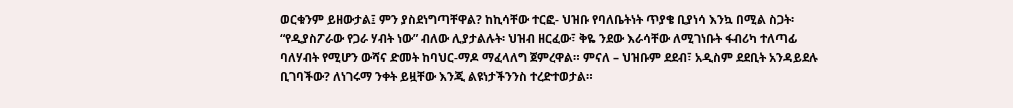ወርቁንም ይዘውታል፤ ምን ያስደነግጣቸዋል? ከኪሳቸው ተርፎ- ህዝቡ የባለቤትነት ጥያቄ ቢያነሳ እንኳ በሚል ስጋት፡ “የዲያስፖራው የጋራ ሃብት ነው” ብለው ሊያታልሉት፡ ህዝብ ዘርፈው፣ ቅዬ ንደው እራሳቸው ለሚገነቡት ፋብሪካ ተለጣፊ ባለሃብት የሚሆን ውሻና ድመት ከባህር-ማዶ ማፈላለግ ጀምረዋል። ምናለ – ህዝቡም ደደብ፣ አዲስም ደደቢት አንዳይደሉ ቢገባችው? ለነገሩማ ንቀት ይዟቸው እንጂ ልዩነታችንንስ ተረድተወታል።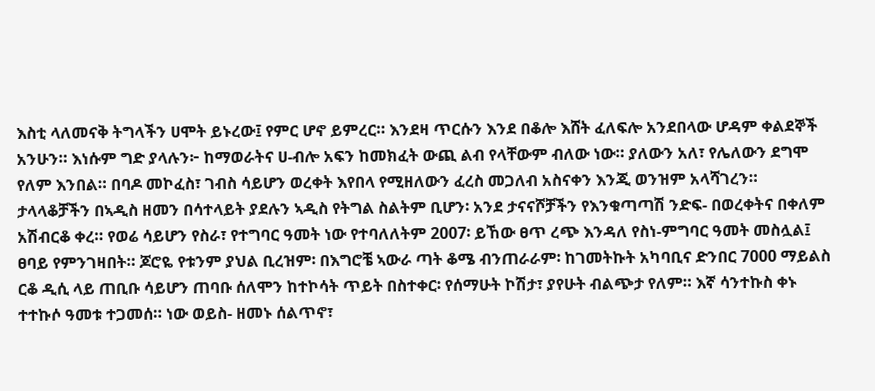እስቲ ላለመናቅ ትግላችን ሀሞት ይኑረው፤ የምር ሆኖ ይምረር። እንደዛ ጥርሱን እንደ በቆሎ እሸት ፈለፍሎ አንደበላው ሆዳም ቀልደኞች አንሁን። እነሱም ግድ ያላሉን፦ ከማወራትና ሀ-ብሎ አፍን ከመክፈት ውጪ ልብ የላቸውም ብለው ነው። ያለውን አለ፣ የሌለውን ደግሞ የለም እንበል። በባዶ መኮፈስ፣ ገብስ ሳይሆን ወረቀት እየበላ የሚዘለውን ፈረስ መጋለብ አስናቀን እንጂ ወንዝም አላሻገረን። ታላላቆቻችን በኣዲስ ዘመን በሳተላይት ያደሉን ኣዲስ የትግል ስልትም ቢሆን፡ አንደ ታናናሾቻችን የእንቁጣጣሽ ንድፍ- በወረቀትና በቀለም አሽብርቆ ቀረ። የወሬ ሳይሆን የስራ፣ የተግባር ዓመት ነው የተባለለትም 2007፡ ይኸው ፀጥ ረጭ እንዳለ የስነ-ምግባር ዓመት መስሏል፤ ፀባይ የምንገዛበት። ጆሮዬ የቱንም ያህል ቢረዝም፡ በእግሮቼ ኣውራ ጣት ቆሜ ብንጠራራም፡ ከገመትኩት አካባቢና ድንበር 7000 ማይልስ ርቆ ዲሲ ላይ ጠቢቡ ሳይሆን ጠባቡ ሰለሞን ከተኮሳት ጥይት በስተቀር፡ የሰማሁት ኮሽታ፣ ያየሁት ብልጭታ የለም። እኛ ሳንተኩስ ቀኑ ተተኩሶ ዓመቱ ተጋመሰ። ነው ወይስ- ዘመኑ ሰልጥኖ፣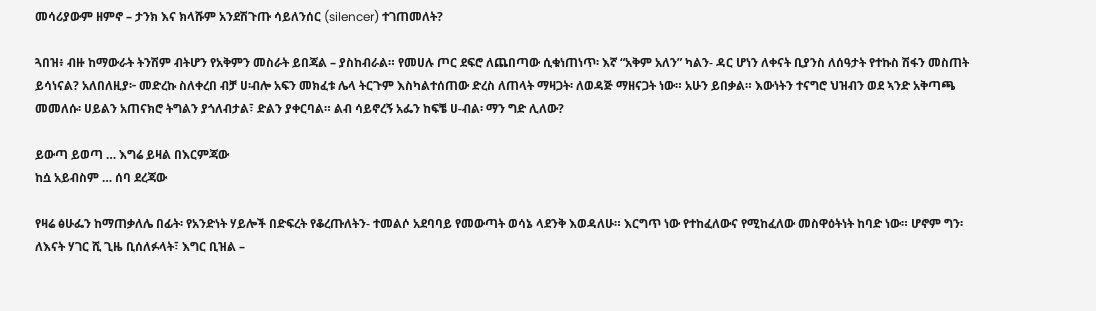መሳሪያውም ዘምኖ – ታንክ እና ክላሹም አንደሽጉጡ ሳይለንሰር (silencer) ተገጠመለት?

ጓበዝ፥ ብዙ ከማውራት ትንሽም ብትሆን የአቅምን መስራት ይበጃል – ያስከብራል። የመሀሉ ጦር ደፍሮ ለጨበጣው ሲቁነጠነጥ፡ እኛ “አቅም አለን” ካልን- ዳር ሆነን ለቀናት ቢያንስ ለሰዓታት የተኩስ ሽፋን መስጠት ይሳነናል? አለበለዚያ፦ መድረኩ ስለቀረበ ብቻ ሀ፡ብሎ አፍን መክፈቱ ሌላ ትርጉም እስካልተሰጠው ድረስ ለጠላት ማዛጋት፡ ለወዳጅ ማዘናጋት ነው። አሁን ይበቃል። እውነትን ተናግሮ ህዝብን ወደ ኣንድ አቅጣጫ መመለሱ፡ ሀይልን አጠናክሮ ትግልን ያጎለብታል፣ ድልን ያቀርባል። ልብ ሳይኖረኝ አፌን ከፍቼ ሀ-ብል፡ ማን ግድ ሊለው?

ይውጣ ይወጣ … እግሬ ይዛል በእርምጃው
ከሷ አይብስም … ሰባ ደረጃው

የዛሬ ፅሁፌን ከማጠቃለሌ በፊት፡ የአንድነት ሃይሎች በድፍረት የቆረጡለትን- ተመልሶ አደባባይ የመውጣት ወሳኔ ላደንቅ እወዳለሁ። እርግጥ ነው የተከፈለውና የሚከፈለው መስዋዕትነት ከባድ ነው። ሆኖም ግን፡ ለእናት ሃገር ሺ ጊዜ ቢሰለፉላት፣ እግር ቢዝል –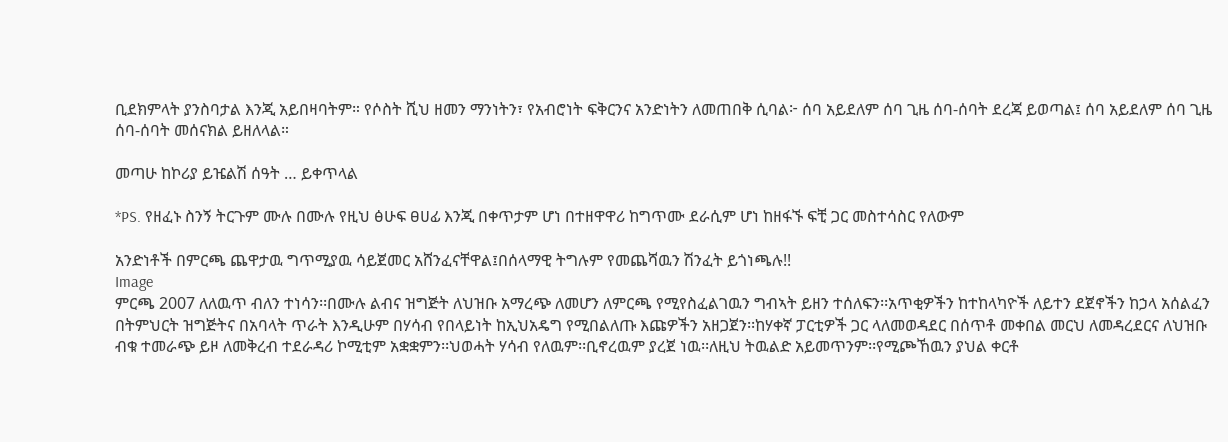ቢደክምላት ያንስባታል እንጂ አይበዛባትም። የሶስት ሺህ ዘመን ማንነትን፣ የአብሮነት ፍቅርንና አንድነትን ለመጠበቅ ሲባል፦ ሰባ አይደለም ሰባ ጊዜ ሰባ-ሰባት ደረጃ ይወጣል፤ ሰባ አይደለም ሰባ ጊዜ ሰባ-ሰባት መሰናክል ይዘለላል።

መጣሁ ከኮሪያ ይዤልሽ ሰዓት … ይቀጥላል

*PS. የዘፈኑ ስንኝ ትርጉም ሙሉ በሙሉ የዚህ ፅሁፍ ፀሀፊ እንጂ በቀጥታም ሆነ በተዘዋዋሪ ከግጥሙ ደራሲም ሆነ ከዘፋኙ ፍቺ ጋር መስተሳስር የለውም

አንድነቶች በምርጫ ጨዋታዉ ግጥሚያዉ ሳይጀመር አሸንፈናቸዋል፤በሰላማዊ ትግሉም የመጨሻዉን ሽንፈት ይጎነጫሉ!!
Image
ምርጫ 2007 ለለዉጥ ብለን ተነሳን፡፡በሙሉ ልብና ዝግጅት ለህዝቡ አማረጭ ለመሆን ለምርጫ የሚየስፈልገዉን ግብኣት ይዘን ተሰለፍን፡፡አጥቂዎችን ከተከላካዮች ለይተን ደጀኖችን ከኃላ አሰልፈን በትምህርት ዝግጅትና በአባላት ጥራት እንዲሁም በሃሳብ የበላይነት ከኢህአዴግ የሚበልለጡ እጩዎችን አዘጋጀን፡፡ከሃቀኛ ፓርቲዎች ጋር ላለመወዳደር በሰጥቶ መቀበል መርህ ለመዳረደርና ለህዝቡ ብቁ ተመራጭ ይዞ ለመቅረብ ተደራዳሪ ኮሚቲም አቋቋምን፡፡ህወሓት ሃሳብ የለዉም፡፡ቢኖረዉም ያረጀ ነዉ፡፡ለዚህ ትዉልድ አይመጥንም፡፡የሚጮኸዉን ያህል ቀርቶ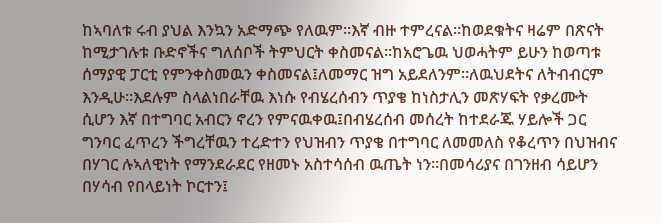ከኣባለቱ ሩብ ያህል እንኳን አድማጭ የለዉም፡፡እኛ ብዙ ተምረናል፡፡ከወደቁትና ዛሬም በጽናት ከሚታገሉቱ ቡድኖችና ግለሰቦች ትምህርት ቀስመናል፡፡ከአሮጌዉ ህወሓትም ይሁን ከወጣቱ ሰማያዊ ፓርቲ የምንቀስመዉን ቀስመናል፤ለመማር ዝግ አይደለንም፡፡ለዉህደትና ለትብብርም እንዲሁ፡፡እደሉም ስላልነበራቸዉ እነሱ የብሄረሰብን ጥያቄ ከነስታሊን መጽሃፍት የቃረሙት ሲሆን እኛ በተግባር አብርን ኖረን የምናዉቀዉ፤በብሄረሰብ መሰረት ከተደራጁ ሃይሎች ጋር ግንባር ፈጥረን ችግረቸዉን ተረድተን የህዝብን ጥያቄ በተግባር ለመመለስ የቆረጥን በህዝብና በሃገር ሉኣለዊነት የማንደራደር የዘመኑ አስተሳሰብ ዉጤት ነን፡፡በመሳሪያና በገንዘብ ሳይሆን በሃሳብ የበላይነት ኮርተን፤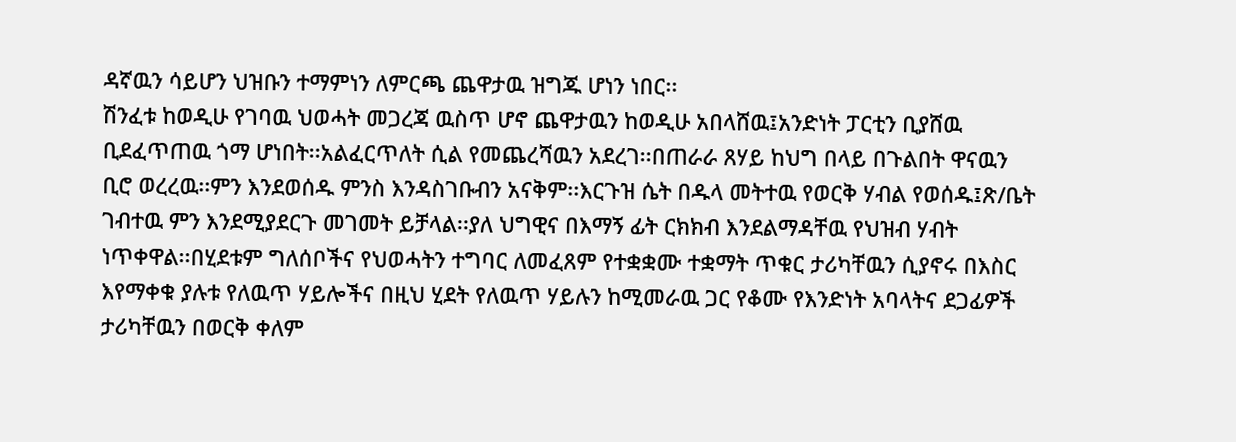ዳኛዉን ሳይሆን ህዝቡን ተማምነን ለምርጫ ጨዋታዉ ዝግጁ ሆነን ነበር፡፡
ሽንፈቱ ከወዲሁ የገባዉ ህወሓት መጋረጃ ዉስጥ ሆኖ ጨዋታዉን ከወዲሁ አበላሸዉ፤አንድነት ፓርቲን ቢያሸዉ ቢደፈጥጠዉ ጎማ ሆነበት፡፡አልፈርጥለት ሲል የመጨረሻዉን አደረገ፡፡በጠራራ ጸሃይ ከህግ በላይ በጉልበት ዋናዉን ቢሮ ወረረዉ፡፡ምን እንደወሰዱ ምንስ እንዳስገቡብን አናቅም፡፡እርጉዝ ሴት በዱላ መትተዉ የወርቅ ሃብል የወሰዱ፤ጽ/ቤት ገብተዉ ምን እንደሚያደርጉ መገመት ይቻላል፡፡ያለ ህግዊና በእማኝ ፊት ርክክብ እንደልማዳቸዉ የህዝብ ሃብት ነጥቀዋል፡፡በሂደቱም ግለሰቦችና የህወሓትን ተግባር ለመፈጸም የተቋቋሙ ተቋማት ጥቁር ታሪካቸዉን ሲያኖሩ በእስር እየማቀቁ ያሉቱ የለዉጥ ሃይሎችና በዚህ ሂደት የለዉጥ ሃይሉን ከሚመራዉ ጋር የቆሙ የእንድነት አባላትና ደጋፊዎች ታሪካቸዉን በወርቅ ቀለም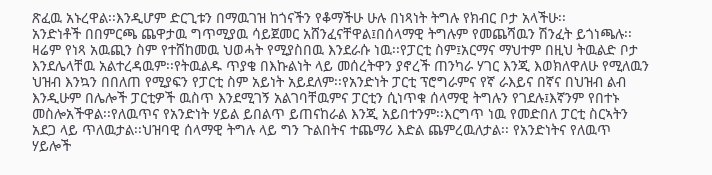ጽፈዉ አኑረዋል፡፡እንዲሆም ድርጊቱን በማዉገዝ ከጎናችን የቆማችሁ ሁሉ በነጻነት ትግሉ የክብር ቦታ አላችሁ፡፡
አንድነቶች በበምርጫ ጨዋታዉ ግጥሚያዉ ሳይጀመር አሸንፈናቸዋል፤በሰላማዊ ትግሉም የመጨሻዉን ሽንፈት ይጎነጫሉ፡፡ ዛሬም የነጻ አዉጪን ስም የተሸከመዉ ህወሓት የሚያስበዉ እንደራሱ ነዉ፡፡የፓርቲ ስም፤አርማና ማህተም በዚህ ትዉልድ ቦታ እንደሌላቸዉ አልተረዳዉም፡፡የትዉልዱ ጥያቄ በእኩልነት ላይ መሰረትዋን ያኖረች ጠንካራ ሃገር እንጂ እወክለዋለሁ የሚለዉን ህዝብ እንኳን በበለጠ የሚያፍን የፓርቲ ስም አይነት አይደለም፡፡የአንድነት ፓርቲ ፕሮግራምና የኛ ራእይና በኛና በህዝብ ልብ እንዲሁም በሌሎች ፓርቲዎች ዉስጥ እንደሚገኝ አልገባቸዉምና ፓርቲን ሲነጥቁ ሰላማዊ ትግሉን የገደሉ፤እኛንም የበተኑ መስሎአችዋል፡፡የለዉጥና የአንድነት ሃይል ይበልጥ ይጠናከራል እንጂ አይበተንም፡፡እርግጥ ነዉ የመድበለ ፓርቲ ስርኣትን አደጋ ላይ ጥለዉታል፡፡ህዝባዊ ሰላማዊ ትግሉ ላይ ግን ጉልበትና ተጨማሪ እድል ጨምረዉለታል፡፡ የአንድነትና የለዉጥ ሃይሎች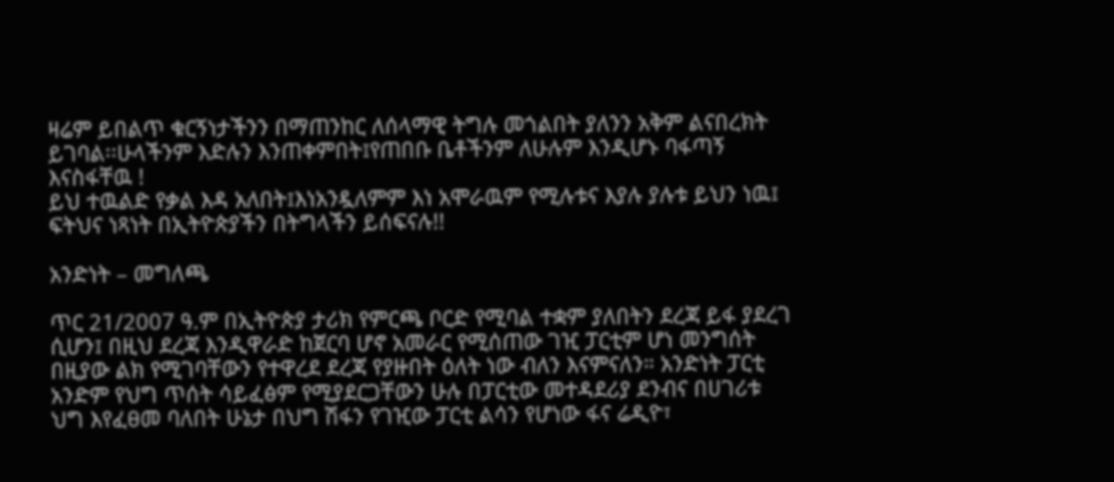ዛሬም ይበልጥ ቁርኝነታችንን በማጠንከር ለሰላማዊ ትግሉ መጎልበት ያለንን አቅም ልናበረክት ይገባል፡፡ሁላችንም እድሉን እንጠቀምበት፤የጠበቡ ቤቶችንም ለሁሉም እንዲሆኑ ባፋጣኝ እናስፋቸዉ !
ይህ ተዉልድ የቃል እዳ አለበት፤እነአንዷለምም እነ አሞራዉም የሚሉቱና እያሉ ያሉቱ ይህን ነዉ፤ ፍትህና ነጻነት በኢትዮጵያችን በትግላችን ይሰፍናሉ!!

አንድነት – መግለጫ

ጥር 21/2007 ዓ.ም በኢትዮጵያ ታሪክ የምርጫ ቦርድ የሚባል ተቋም ያለበትን ደረጃ ይፋ ያደረገ ሲሆን፤ በዚህ ደረጃ እንዲዋራድ ከጀርባ ሆኖ አመራር የሚሰጠው ገዢ ፓርቲም ሆነ መንግሰት በዚያው ልክ የሚገባቸውን የተዋረደ ደረጃ የያዙበት ዕለት ነው ብለን እናምናለን። አንድነት ፓርቲ አንድም የህግ ጥሰት ሳይፈፅም የሚያደርጋቸውን ሁሉ በፓርቲው መተዳደሪያ ደንብና በሀገሪቱ ህግ እየፈፀመ ባለበት ሁኔታ በህግ ሽፋን የገዢው ፓርቲ ልሳን የሆነው ፋና ሬዲዮ፣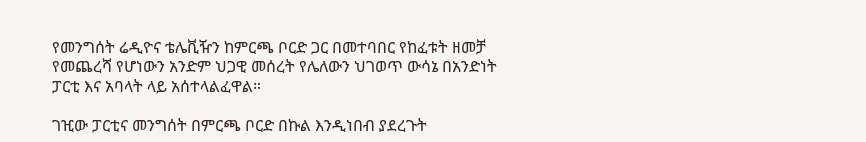የመንግሰት ሬዲዮና ቴሌቪዥን ከምርጫ ቦርድ ጋር በመተባበር የከፈቱት ዘመቻ የመጨረሻ የሆነውን አንድም ህጋዊ መሰረት የሌለውን ህገወጥ ውሳኔ በአንድነት ፓርቲ እና አባላት ላይ አሰተላልፈዋል።

ገዢው ፓርቲና መንግሰት በምርጫ ቦርድ በኩል እንዲነበብ ያደረጉት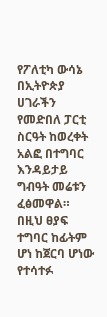የፖለቲካ ውሳኔ በኢትዮጵያ ሀገራችን የመድበለ ፓርቲ ስርዓት ከወረቀት አልፎ በተግባር እንዳይታይ ግብዓት መሬቱን ፈፅመዋል። በዚህ ፀያፍ ተግባር ከፊትም ሆነ ከጀርባ ሆነው የተሳተፉ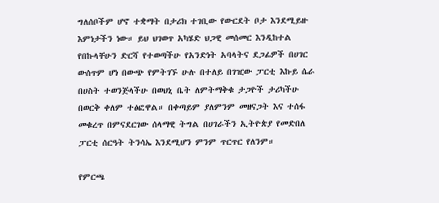ግለሰቦችም ሆኖ ተቋማት በታሪክ ተገቢው የውርደት ቦታ እንደሚይዙ እምነታችን ነው። ይህ ህገወጥ አካሄድ ህጋዊ መሰመር እንዲከተል የበኩላቸሁን ድርሻ የተወጣችሁ የአንድነት አባላትና ደጋፊዎች በሀገር ውሰጥም ሆነ በውጭ የምትገኙ ሁሉ በተለይ በገዢው ፓርቲ እኩይ ሴራ በሀስት ተወንጅላችሁ በወህኒ ቤት ለምትማቅቁ ታጋዮች ታሪካችሁ በወርቅ ቀለም ተፅፎዋል። በቀጣይም ያለምንም መዘናጋት እና ተሰፋ መቁረጥ በምናደርገው ሰላማዊ ትግል በሀገራችን ኢትዮጵያ የመድበለ ፓርቲ ሰርዓት ትንሳኤ እንደሚሆን ምንም ጥርጥር የለንም።

የምርጫ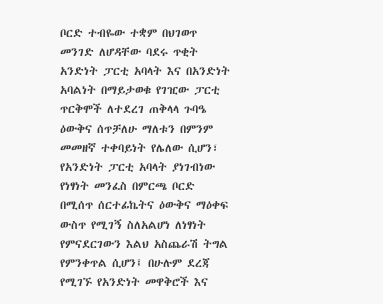ቦርድ ተብዬው ተቋም በህገወጥ መንገድ ለሆዳቸው ባደሩ ጥቂት አንድነት ፓርቲ አባላት እና በአንድነት አባልነት በማይታወቁ የገዢው ፓርቲ ጥርቅሞች ለተደረገ ጠቅላላ ጉባዔ ዕውቅና ሰጥቻለሁ ማለቱን በምንም መመዘኛ ተቀባይነት የሌለው ሲሆን፣ የአንድነት ፓርቲ አባላት ያነገብነው የነፃነት መንፈስ በምርጫ ቦርድ በሚሰጥ ሰርተፊኬትና ዕውቅና ማዕቀፍ ውስጥ የሚገኝ ስለአልሆነ ለነፃነት የምናደርገውን እልህ አስጨራሽ ትግል የምንቀጥል ሲሆን፤ በሁሉም ደረጃ የሚገኙ የአንድነት መዋቅሮች እና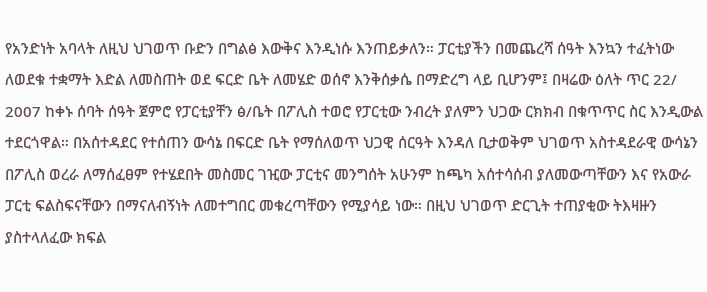የአንድነት አባላት ለዚህ ህገወጥ ቡድን በግልፅ እውቅና እንዲነሱ እንጠይቃለን። ፓርቲያችን በመጨረሻ ሰዓት እንኳን ተፈትነው ለወደቁ ተቋማት እድል ለመስጠት ወደ ፍርድ ቤት ለመሄድ ወሰኖ እንቅሰቃሴ በማድረግ ላይ ቢሆንም፤ በዛሬው ዕለት ጥር 22/ 2007 ከቀኑ ሰባት ሰዓት ጀምሮ የፓርቲያቸን ፅ/ቤት በፖሊስ ተወሮ የፓርቲው ንብረት ያለምን ህጋው ርክክብ በቁጥጥር ስር እንዲውል ተደርጎዋል። በአሰተዳደር የተሰጠን ውሳኔ በፍርድ ቤት የማሰለወጥ ህጋዊ ሰርዓት እንዳለ ቢታወቅም ህገወጥ አስተዳደራዊ ውሳኔን በፖሊስ ወረራ ለማሰፈፀም የተሄደበት መስመር ገዢው ፓርቲና መንግሰት አሁንም ከጫካ አሰተሳሰብ ያለመውጣቸውን እና የአውራ ፓርቲ ፍልስፍናቸውን በማናለብኝነት ለመተግበር መቁረጣቸውን የሚያሳይ ነው። በዚህ ህገወጥ ድርጊት ተጠያቂው ትእዛዙን ያስተላለፈው ክፍል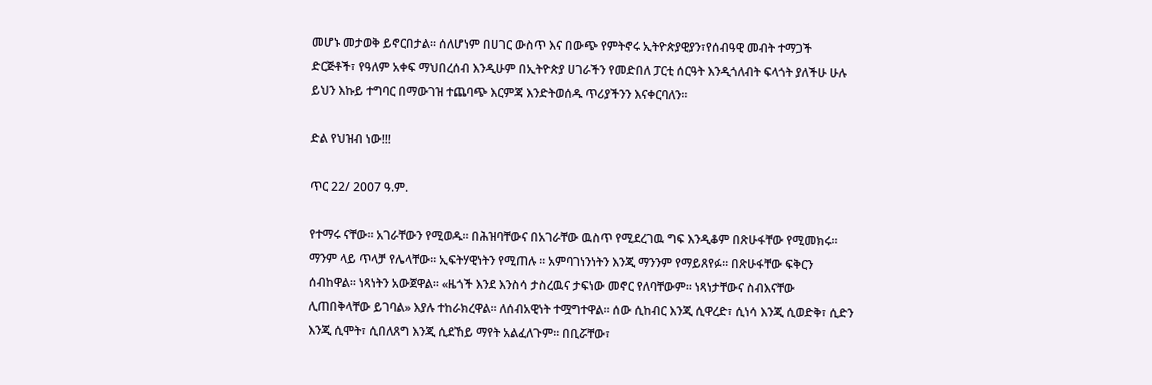መሆኑ መታወቅ ይኖርበታል። ሰለሆነም በሀገር ውስጥ እና በውጭ የምትኖሩ ኢትዮጵያዊያን፣የሰብዓዊ መብት ተማጋች ድርጅቶች፣ የዓለም አቀፍ ማህበረሰብ እንዲሁም በኢትዮጵያ ሀገራችን የመድበለ ፓርቲ ሰርዓት እንዲጎለብት ፍላጎት ያለችሁ ሁሉ ይህን እኩይ ተግባር በማውገዝ ተጨባጭ እርምጃ እንድትወሰዱ ጥሪያችንን እናቀርባለን።

ድል የህዝብ ነው!!!

ጥር 22/ 2007 ዓ.ም.

የተማሩ ናቸው። አገራቸውን የሚወዱ። በሕዝባቸውና በአገራቸው ዉስጥ የሚደረገዉ ግፍ እንዲቆም በጽሁፋቸው የሚመክሩ። ማንም ላይ ጥላቻ የሌላቸው። ኢፍትሃዊነትን የሚጠሉ ። አምባገነንነትን እንጂ ማንንም የማይጸየፉ። በጽሁፋቸው ፍቅርን ሰብከዋል። ነጻነትን አውጀዋል። «ዜጎች እንደ እንስሳ ታስረዉና ታፍነው መኖር የለባቸውም። ነጻነታቸውና ስብእናቸው ሊጠበቅላቸው ይገባል» እያሉ ተከራክረዋል። ለሰብአዊነት ተሟግተዋል። ሰው ሲከብር እንጂ ሲዋረድ፣ ሲነሳ እንጂ ሲወድቅ፣ ሲድን እንጂ ሲሞት፣ ሲበለጸግ እንጂ ሲደኸይ ማየት አልፈለጉም። በቢሯቸው፣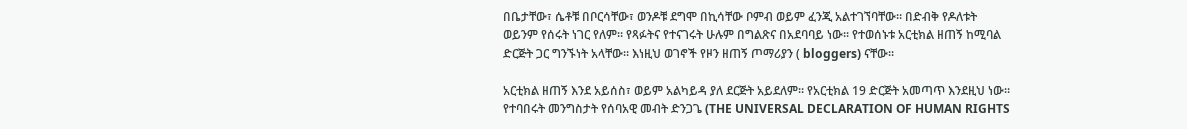በቤታቸው፣ ሴቶቹ በቦርሳቸው፣ ወንዶቹ ደግሞ በኪሳቸው ቦምብ ወይም ፈንጂ አልተገኘባቸው። በድብቅ የዶለቱት ወይንም የሰሩት ነገር የለም። የጻፉትና የተናገሩት ሁሉም በግልጽና በአደባባይ ነው። የተወሰኑቱ አርቲክል ዘጠኝ ከሚባል ድርጅት ጋር ግንኙነት አላቸው። እነዚህ ወገኖች የዞን ዘጠኝ ጦማሪያን ( bloggers) ናቸው።

አርቲክል ዘጠኝ እንደ አይሰስ፣ ወይም አልካይዳ ያለ ደርጅት አይደለም። የአርቲክል 19 ድርጅት አመጣጥ እንደዚህ ነው። የተባበሩት መንግስታት የሰባአዊ መብት ድንጋጌ (THE UNIVERSAL DECLARATION OF HUMAN RIGHTS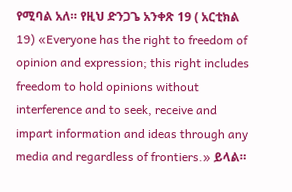የሚባል አለ። የዚህ ድንጋጌ አንቀጽ 19 ( አርቲክል 19) «Everyone has the right to freedom of opinion and expression; this right includes freedom to hold opinions without interference and to seek, receive and impart information and ideas through any media and regardless of frontiers.» ይላል።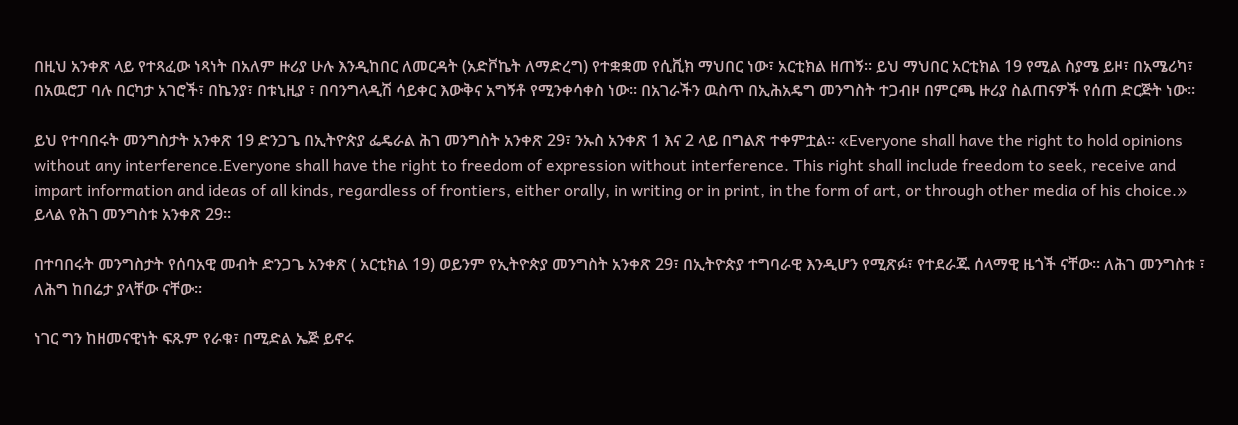በዚህ አንቀጽ ላይ የተጻፈው ነጻነት በአለም ዙሪያ ሁሉ እንዲከበር ለመርዳት (አድቮኬት ለማድረግ) የተቋቋመ የሲቪክ ማህበር ነው፣ አርቲክል ዘጠኝ። ይህ ማህበር አርቲክል 19 የሚል ስያሜ ይዞ፣ በአሜሪካ፣ በአዉሮፓ ባሉ በርካታ አገሮች፣ በኬንያ፣ በቱኒዚያ ፣ በባንግላዲሽ ሳይቀር እውቅና አግኝቶ የሚንቀሳቀስ ነው። በአገራችን ዉስጥ በኢሕአዴግ መንግስት ተጋብዞ በምርጫ ዙሪያ ስልጠናዎች የሰጠ ድርጅት ነው።

ይህ የተባበሩት መንግስታት አንቀጽ 19 ድንጋጌ በኢትዮጵያ ፌዴራል ሕገ መንግስት አንቀጽ 29፣ ንኡስ አንቀጽ 1 እና 2 ላይ በግልጽ ተቀምቷል። «Everyone shall have the right to hold opinions without any interference.Everyone shall have the right to freedom of expression without interference. This right shall include freedom to seek, receive and impart information and ideas of all kinds, regardless of frontiers, either orally, in writing or in print, in the form of art, or through other media of his choice.» ይላል የሕገ መንግስቱ አንቀጽ 29።

በተባበሩት መንግስታት የሰባአዊ መብት ድንጋጌ አንቀጽ ( አርቲክል 19) ወይንም የኢትዮጵያ መንግስት አንቀጽ 29፣ በኢትዮጵያ ተግባራዊ እንዲሆን የሚጽፉ፣ የተደራጁ ሰላማዊ ዜጎች ናቸው። ለሕገ መንግስቱ ፣ ለሕግ ከበሬታ ያላቸው ናቸው።

ነገር ግን ከዘመናዊነት ፍጹም የራቁ፣ በሚድል ኤጅ ይኖሩ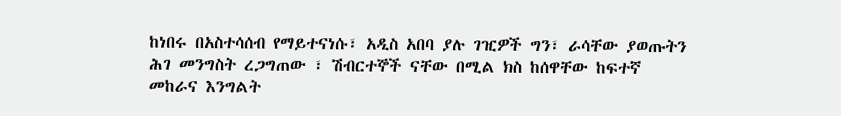ከነበሩ በአስተሳሰብ የማይተናነሱ፣ አዲስ አበባ ያሉ ገዢዎች ግን፣ ራሳቸው ያወጡትን ሕገ መንግስት ረጋግጠው ፣ ሽብርተኞች ናቸው በሚል ክስ ከሰዋቸው ከፍተኛ መከራና እንግልት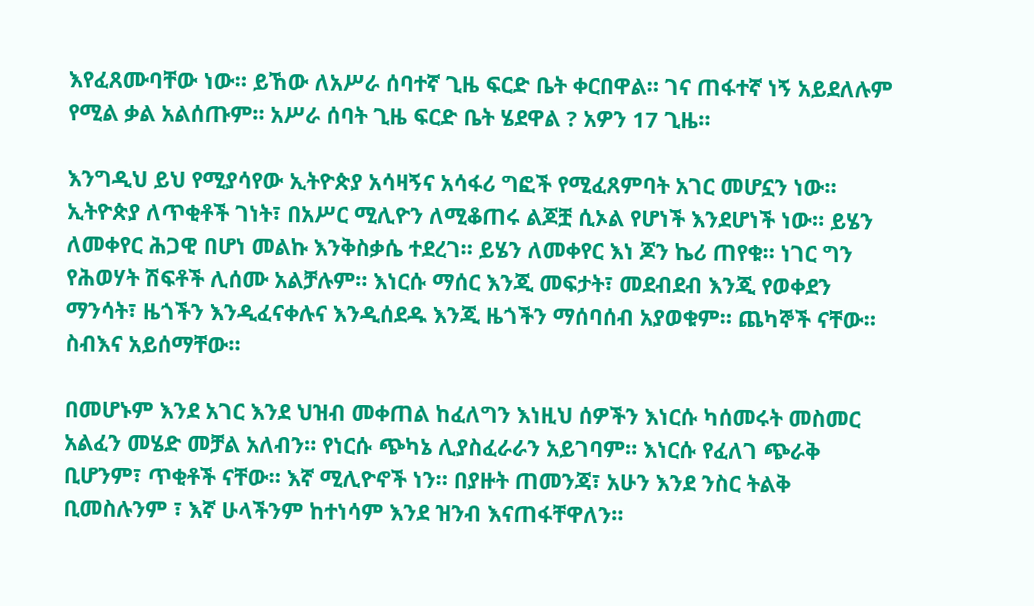እየፈጸሙባቸው ነው። ይኸው ለአሥራ ሰባተኛ ጊዜ ፍርድ ቤት ቀርበዋል። ገና ጠፋተኛ ነኝ አይደለሉም የሚል ቃል አልሰጡም። አሥራ ሰባት ጊዜ ፍርድ ቤት ሄደዋል ? አዎን 17 ጊዜ።

እንግዲህ ይህ የሚያሳየው ኢትዮጵያ አሳዛኝና አሳፋሪ ግፎች የሚፈጸምባት አገር መሆኗን ነው። ኢትዮጵያ ለጥቂቶች ገነት፣ በአሥር ሚሊዮን ለሚቆጠሩ ልጆቿ ሲኦል የሆነች እንደሆነች ነው። ይሄን ለመቀየር ሕጋዊ በሆነ መልኩ እንቅስቃሴ ተደረገ። ይሄን ለመቀየር እነ ጆን ኬሪ ጠየቁ። ነገር ግን የሕወሃት ሽፍቶች ሊሰሙ አልቻሉም። እነርሱ ማሰር እንጂ መፍታት፣ መደብደብ እንጂ የወቀደን ማንሳት፣ ዜጎችን እንዲፈናቀሉና እንዲሰደዱ እንጂ ዜጎችን ማሰባሰብ አያወቁም። ጨካኞች ናቸው። ስብእና አይሰማቸው።

በመሆኑም እንደ አገር እንደ ህዝብ መቀጠል ከፈለግን እነዚህ ሰዎችን እነርሱ ካሰመሩት መስመር አልፈን መሄድ መቻል አለብን። የነርሱ ጭካኔ ሊያስፈራራን አይገባም። እነርሱ የፈለገ ጭራቅ ቢሆንም፣ ጥቂቶች ናቸው። እኛ ሚሊዮኖች ነን። በያዙት ጠመንጃ፣ አሁን እንደ ንስር ትልቅ ቢመስሉንም ፣ እኛ ሁላችንም ከተነሳም እንደ ዝንብ እናጠፋቸዋለን።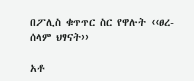በፖሊስ ቁጥጥር ስር የዋሉት ‹‹ፀረ- ሰላም ህፃናት››

አቶ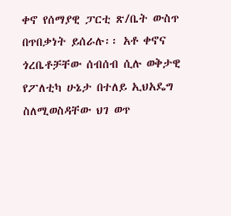ቀኖ የሰማያዊ ፓርቲ ጽ/ቤት ውስጥ በጥበቃነት ይሰራሉ፡፡ አቶ ቀኖና ጎረቤቶቻቸው ሰብሰብ ሲሉ ወቅታዊ የፖለቲካ ሁኔታ በተለይ ኢህአዴግ ስለሚወስዳቸው ህገ ወጥ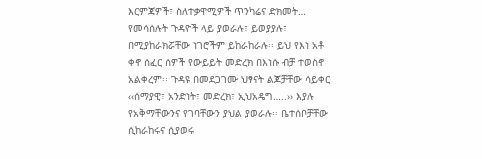እርምጃዎች፣ ስለተቃዋሚዎች ጥንካሬና ድክመት… የመሳሰሉት ጉዳዮች ላይ ያወራሉ፣ ይወያያሉ፣ በሚያከራክሯቸው ነገሮችም ይከራከራሉ፡፡ ይህ የእነ አቶ ቀኖ ሰፈር ሰዎች የውይይት መድረክ በእነሱ ብቻ ተወስኖ አልቀረም፡፡ ጉዳዩ በመደጋገሙ ህፃናት ልጆቻቸው ሳይቀር ‹‹ሰማያዊ፣ አንድነት፣ መድረክ፣ ኢህአዴግ…..›› እያሉ የአቅማቸውንና የገባቸውን ያህል ያወራሉ፡፡ ቤተሰቦቻቸው ሲከራከሩና ሲያወሩ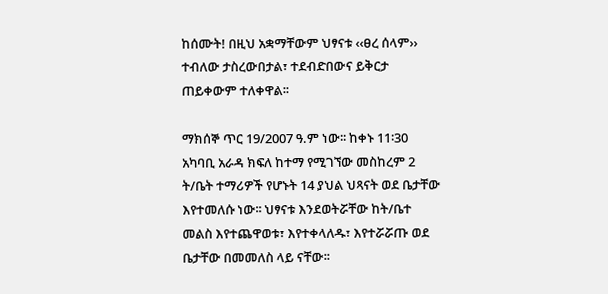ከሰሙት! በዚህ አቋማቸውም ህፃናቱ ‹‹ፀረ ሰላም›› ተብለው ታስረውበታል፣ ተደብድበውና ይቅርታ ጠይቀውም ተለቀዋል፡፡

ማክሰኞ ጥር 19/2007 ዓ.ም ነው፡፡ ከቀኑ 11፡30 አካባቢ አራዳ ክፍለ ከተማ የሚገኘው መስከረም 2 ት/ቤት ተማሪዎች የሆኑት 14 ያህል ህጻናት ወደ ቤታቸው እየተመለሱ ነው፡፡ ህፃናቱ እንደወትሯቸው ከት/ቤተ መልስ እየተጨዋወቱ፣ እየተቀላለዱ፣ እየተሯሯጡ ወደ ቤታቸው በመመለስ ላይ ናቸው፡፡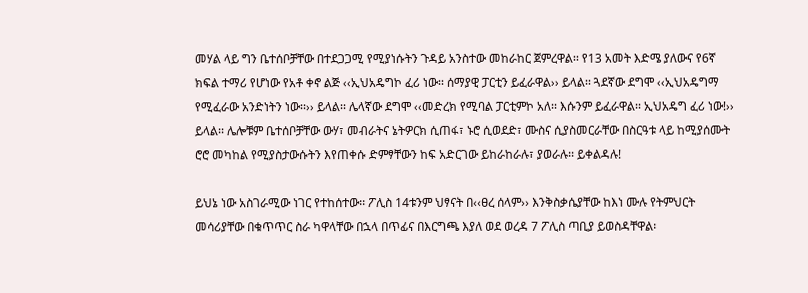መሃል ላይ ግን ቤተሰቦቻቸው በተደጋጋሚ የሚያነሱትን ጉዳይ አንስተው መከራከር ጀምረዋል፡፡ የ13 አመት እድሜ ያለውና የ6ኛ ክፍል ተማሪ የሆነው የአቶ ቀኖ ልጅ ‹‹ኢህአዴግኮ ፈሪ ነው፡፡ ሰማያዊ ፓርቲን ይፈራዋል›› ይላል፡፡ ጓደኛው ደግሞ ‹‹ኢህአዴግማ የሚፈራው አንድነትን ነው፡፡›› ይላል፡፡ ሌላኛው ደግሞ ‹‹መድረክ የሚባል ፓርቲምኮ አለ፡፡ እሱንም ይፈራዋል፡፡ ኢህአዴግ ፈሪ ነው!›› ይላል፡፡ ሌሎቹም ቤተሰቦቻቸው ውሃ፣ መብራትና ኔትዎርክ ሲጠፋ፣ ኑሮ ሲወደድ፣ ሙስና ሲያስመርራቸው በስርዓቱ ላይ ከሚያሰሙት ሮሮ መካከል የሚያስታውሱትን እየጠቀሱ ድምፃቸውን ከፍ አድርገው ይከራከራሉ፣ ያወራሉ፡፡ ይቀልዳሉ!

ይህኔ ነው አስገራሚው ነገር የተከሰተው፡፡ ፖሊስ 14ቱንም ህፃናት በ‹‹ፀረ ሰላም›› እንቅስቃሴያቸው ከእነ ሙሉ የትምህርት መሳሪያቸው በቁጥጥር ስራ ካዋላቸው በኋላ በጥፊና በእርግጫ እያለ ወደ ወረዳ 7 ፖሊስ ጣቢያ ይወስዳቸዋል፡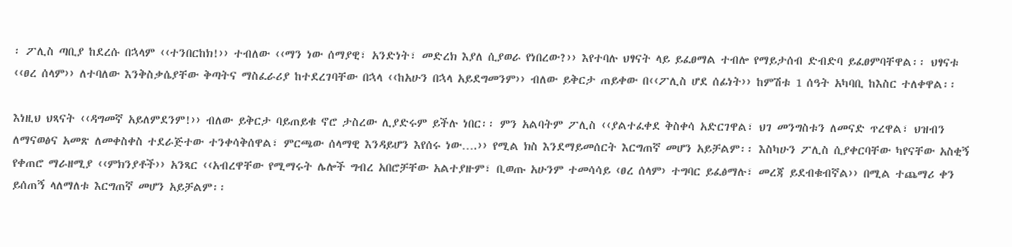፡ ፖሊስ ጣቢያ ከደረሱ በኋላም ‹‹ተንበርከክ!›› ተብለው ‹‹ማን ነው ሰማያዊ፣ አንድነት፣ መድረክ እያለ ሲያወራ የነበረው?›› እየተባሉ ህፃናት ላይ ይፈፀማል ተብሎ የማይታሰብ ድብድባ ይፈፀምባቸዋል፡፡ ህፃናቱ ‹‹ፀረ ሰላም›› ለተባለው እንቅስቃሴያቸው ቅጣትና ማስፈራሪያ ከተደረገባቸው በኋላ ‹‹ከአሁን በኋላ አይደግመንም›› ብለው ይቅርታ ጠይቀው በ‹‹ፖሊስ ሆደ ሰፊነት›› ከምሽቱ 1 ሰዓት አካባቢ ከእስር ተለቀዋል፡፡

እነዚህ ህጻናት ‹‹ዳግመኛ አይለምደንም!›› ብለው ይቅርታ ባይጠይቁ ኖሮ ታስረው ሊያድሩም ይችሉ ነበር፡፡ ምን አልባትም ፖሊስ ‹‹ያልተፈቀደ ቅስቀሳ አድርገዋል፣ ህገ መንግስቱን ለመናድ ጥረዋል፣ ህዝብን ለማናወፅና አመጽ ለመቀስቀስ ተደራጅተው ተንቀሳቅሰዋል፣ ምርጫው ሰላማዊ እንዳይሆን እየሰሩ ነው….›› የሚል ክስ እንደማይመሰርት እርግጠኛ መሆን አይቻልም፡፡ እስካሁን ፖሊስ ሲያቀርባቸው ካየናቸው አስቂኝ የቀጠሮ ማራዘሚያ ‹‹ምክንያቶች›› አንጻር ‹‹አብረዋቸው የሚማሩት ሌሎች ግብረ አበሮቻቸው አልተያዙም፣ ቢወጡ አሁንም ተመሳሳይ ‹ፀረ ሰላም› ተግባር ይፈፅማሉ፣ መረጃ ይደብቁብኛል›› በሚል ተጨማሪ ቀን ይሰጠኝ ላለማለቱ እርግጠኛ መሆን አይቻልም፡፡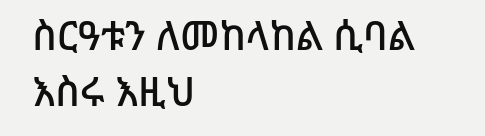ስርዓቱን ለመከላከል ሲባል እስሩ እዚህ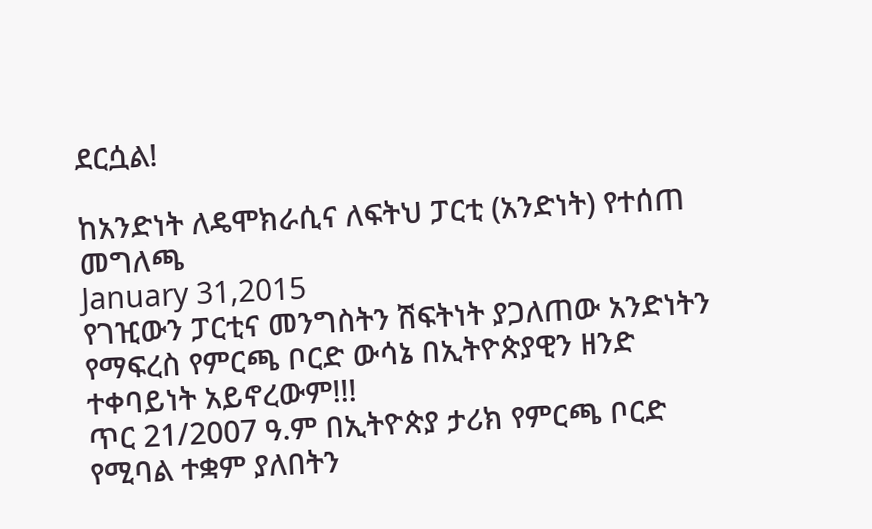ደርሷል!

ከአንድነት ለዴሞክራሲና ለፍትህ ፓርቲ (አንድነት) የተሰጠ መግለጫ
January 31,2015
የገዢውን ፓርቲና መንግስትን ሽፍትነት ያጋለጠው አንድነትን የማፍረስ የምርጫ ቦርድ ውሳኔ በኢትዮጵያዊን ዘንድ ተቀባይነት አይኖረውም!!!
ጥር 21/2007 ዓ.ም በኢትዮጵያ ታሪክ የምርጫ ቦርድ የሚባል ተቋም ያለበትን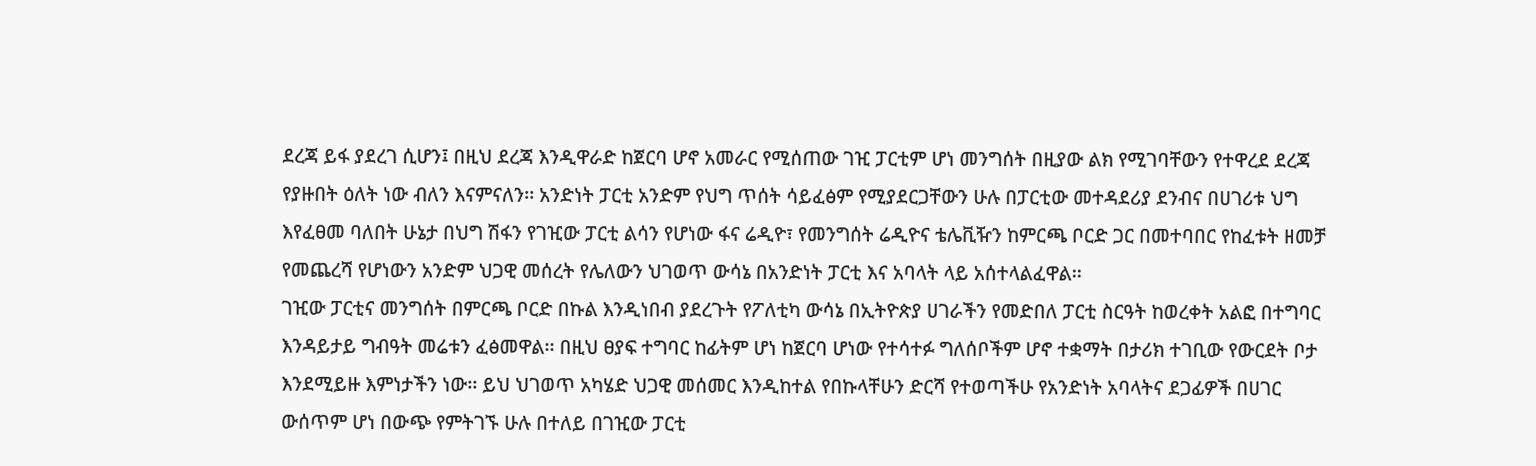ደረጃ ይፋ ያደረገ ሲሆን፤ በዚህ ደረጃ እንዲዋራድ ከጀርባ ሆኖ አመራር የሚሰጠው ገዢ ፓርቲም ሆነ መንግሰት በዚያው ልክ የሚገባቸውን የተዋረደ ደረጃ የያዙበት ዕለት ነው ብለን እናምናለን፡፡ አንድነት ፓርቲ አንድም የህግ ጥሰት ሳይፈፅም የሚያደርጋቸውን ሁሉ በፓርቲው መተዳደሪያ ደንብና በሀገሪቱ ህግ እየፈፀመ ባለበት ሁኔታ በህግ ሽፋን የገዢው ፓርቲ ልሳን የሆነው ፋና ሬዲዮ፣ የመንግሰት ሬዲዮና ቴሌቪዥን ከምርጫ ቦርድ ጋር በመተባበር የከፈቱት ዘመቻ የመጨረሻ የሆነውን አንድም ህጋዊ መሰረት የሌለውን ህገወጥ ውሳኔ በአንድነት ፓርቲ እና አባላት ላይ አሰተላልፈዋል፡፡
ገዢው ፓርቲና መንግሰት በምርጫ ቦርድ በኩል እንዲነበብ ያደረጉት የፖለቲካ ውሳኔ በኢትዮጵያ ሀገራችን የመድበለ ፓርቲ ስርዓት ከወረቀት አልፎ በተግባር እንዳይታይ ግብዓት መሬቱን ፈፅመዋል፡፡ በዚህ ፀያፍ ተግባር ከፊትም ሆነ ከጀርባ ሆነው የተሳተፉ ግለሰቦችም ሆኖ ተቋማት በታሪክ ተገቢው የውርደት ቦታ እንደሚይዙ እምነታችን ነው፡፡ ይህ ህገወጥ አካሄድ ህጋዊ መሰመር እንዲከተል የበኩላቸሁን ድርሻ የተወጣችሁ የአንድነት አባላትና ደጋፊዎች በሀገር ውሰጥም ሆነ በውጭ የምትገኙ ሁሉ በተለይ በገዢው ፓርቲ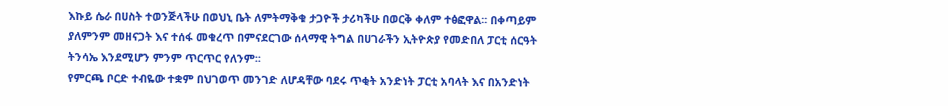እኩይ ሴራ በሀስት ተወንጅላችሁ በወህኒ ቤት ለምትማቅቁ ታጋዮች ታሪካችሁ በወርቅ ቀለም ተፅፎዋል፡፡ በቀጣይም ያለምንም መዘናጋት እና ተሰፋ መቁረጥ በምናደርገው ሰላማዊ ትግል በሀገራችን ኢትዮጵያ የመድበለ ፓርቲ ሰርዓት ትንሳኤ እንደሚሆን ምንም ጥርጥር የለንም፡፡
የምርጫ ቦርድ ተብዬው ተቋም በህገወጥ መንገድ ለሆዳቸው ባደሩ ጥቂት አንድነት ፓርቲ አባላት እና በአንድነት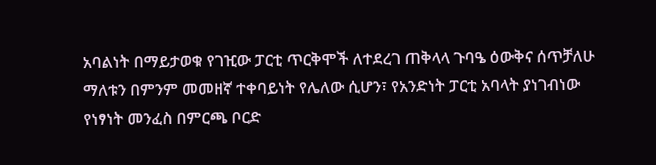አባልነት በማይታወቁ የገዢው ፓርቲ ጥርቅሞች ለተደረገ ጠቅላላ ጉባዔ ዕውቅና ሰጥቻለሁ ማለቱን በምንም መመዘኛ ተቀባይነት የሌለው ሲሆን፣ የአንድነት ፓርቲ አባላት ያነገብነው የነፃነት መንፈስ በምርጫ ቦርድ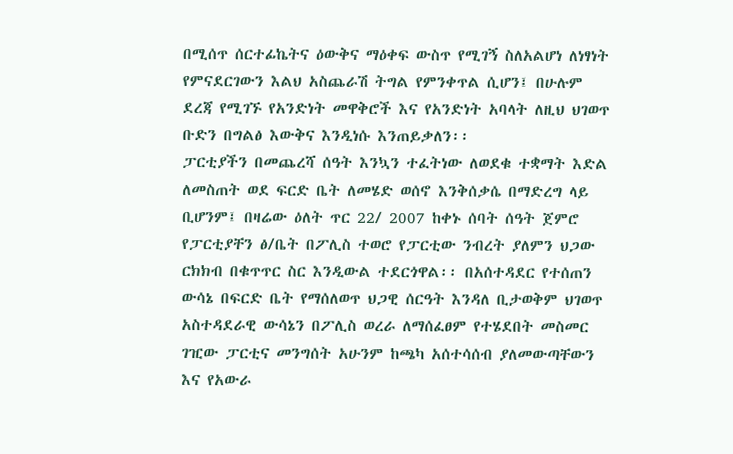በሚሰጥ ሰርተፊኬትና ዕውቅና ማዕቀፍ ውስጥ የሚገኝ ስለአልሆነ ለነፃነት የምናደርገውን እልህ አስጨራሽ ትግል የምንቀጥል ሲሆን፤ በሁሉም ደረጃ የሚገኙ የአንድነት መዋቅሮች እና የአንድነት አባላት ለዚህ ህገወጥ ቡድን በግልፅ እውቅና እንዲነሱ እንጠይቃለን፡፡
ፓርቲያችን በመጨረሻ ሰዓት እንኳን ተፈትነው ለወደቁ ተቋማት እድል ለመስጠት ወደ ፍርድ ቤት ለመሄድ ወሰኖ እንቅሰቃሴ በማድረግ ላይ ቢሆንም፤ በዛሬው ዕለት ጥር 22/ 2007 ከቀኑ ሰባት ሰዓት ጀምሮ የፓርቲያቸን ፅ/ቤት በፖሊስ ተወሮ የፓርቲው ንብረት ያለምን ህጋው ርክክብ በቁጥጥር ስር እንዲውል ተደርጎዋል፡፡ በአሰተዳደር የተሰጠን ውሳኔ በፍርድ ቤት የማሰለወጥ ህጋዊ ሰርዓት እንዳለ ቢታወቅም ህገወጥ አስተዳደራዊ ውሳኔን በፖሊስ ወረራ ለማሰፈፀም የተሄደበት መስመር ገዢው ፓርቲና መንግሰት አሁንም ከጫካ አሰተሳሰብ ያለመውጣቸውን እና የአውራ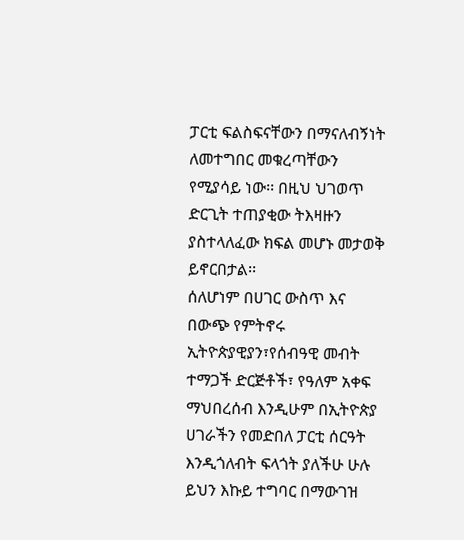ፓርቲ ፍልስፍናቸውን በማናለብኝነት ለመተግበር መቁረጣቸውን የሚያሳይ ነው፡፡ በዚህ ህገወጥ ድርጊት ተጠያቂው ትእዛዙን ያስተላለፈው ክፍል መሆኑ መታወቅ ይኖርበታል፡፡
ሰለሆነም በሀገር ውስጥ እና በውጭ የምትኖሩ ኢትዮጵያዊያን፣የሰብዓዊ መብት ተማጋች ድርጅቶች፣ የዓለም አቀፍ ማህበረሰብ እንዲሁም በኢትዮጵያ ሀገራችን የመድበለ ፓርቲ ሰርዓት እንዲጎለብት ፍላጎት ያለችሁ ሁሉ ይህን እኩይ ተግባር በማውገዝ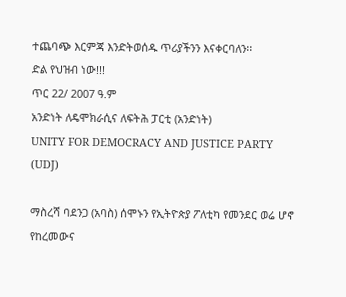ተጨባጭ እርምጃ እንድትወሰዱ ጥሪያችንን እናቀርባለን፡፡
ድል የህዝብ ነው!!!
ጥር 22/ 2007 ዓ.ም
አንድነት ለዴሞክራሲና ለፍትሕ ፓርቲ (አንድነት)
UNITY FOR DEMOCRACY AND JUSTICE PARTY (UDJ)

ማስረሻ ባደንጋ (አባስ) ሰሞኑን የኢትዮጵያ ፖለቲካ የመንደር ወሬ ሆኖ የከረመውና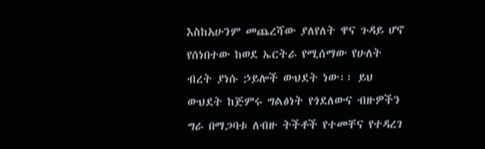እስከአሁንም መጨረሻው ያለየለት ዋና ጉዳይ ሆኖ የሰነበተው ከወደ ኤርትራ የሚሰማው የሁለት ብረት ያነሱ ኃይሎች ውህደት ነው፡፡ ይህ ውህደት ከጅምሩ ግልፅነት የጎደለውና ብዙዎችን ግራ በማጋባቱ ለብዙ ትችቶች የተመቸና የተዳረገ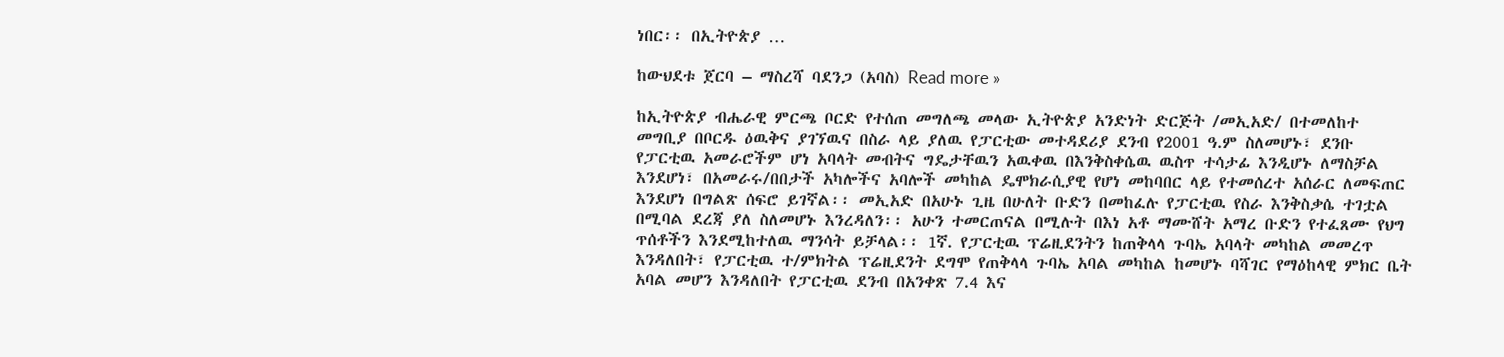ነበር፡፡ በኢትዮጵያ …

ከውህደቱ ጀርባ – ማስረሻ ባደንጋ (አባስ) Read more »

ከኢትዮጵያ ብሔራዊ ምርጫ ቦርድ የተሰጠ መግለጫ መላው ኢትዮጵያ አንድነት ድርጅት /መኢአድ/ በተመለከተ መግቢያ በቦርዱ ዕዉቅና ያገኘዉና በስራ ላይ ያለዉ የፓርቲው መተዳደሪያ ደንብ የ2001 ዓ.ም ስለመሆኑ፣ ደንቡ የፓርቲዉ አመራሮችም ሆነ አባላት መብትና ግዴታቸዉን አዉቀዉ በእንቅስቀሴዉ ዉስጥ ተሳታፊ እንዲሆኑ ለማስቻል እንደሆነ፣ በአመራሩ/በበታች አካሎችና አባሎች መካከል ዴሞክራሲያዊ የሆነ መከባበር ላይ የተመሰረተ አሰራር ለመፍጠር እንደሆነ በግልጽ ሰፍሮ ይገኛል፡፡ መኢአድ በአሁኑ ጊዜ በሁለት ቡድን በመከፈሉ የፓርቲዉ የስራ እንቅስቃሴ ተገቷል በሚባል ደረጃ ያለ ስለመሆኑ እንረዳለን፡፡ አሁን ተመርጠናል በሚሉት በእነ አቶ ማሙሸት አማረ ቡድን የተፈጸሙ የህግ ጥሰቶችን እንደሚከተለዉ ማንሳት ይቻላል፡፡ 1ኛ. የፓርቲዉ ፕሬዚደንትን ከጠቅላላ ጉባኤ አባላት መካከል መመረጥ እንዳለበት፣ የፓርቲዉ ተ/ምክትል ፕሬዚደንት ደግሞ የጠቅላላ ጉባኤ አባል መካከል ከመሆኑ ባሻገር የማዕከላዊ ምክር ቤት አባል መሆን እንዳለበት የፓርቲዉ ደንብ በአንቀጽ 7.4 እና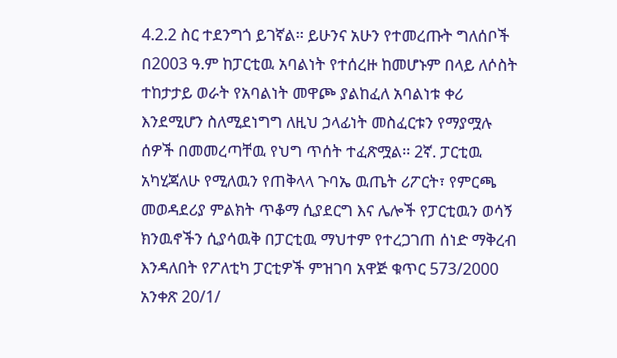4.2.2 ስር ተደንግጎ ይገኛል፡፡ ይሁንና አሁን የተመረጡት ግለሰቦች በ2003 ዓ.ም ከፓርቲዉ አባልነት የተሰረዙ ከመሆኑም በላይ ለሶስት ተከታታይ ወራት የአባልነት መዋጮ ያልከፈለ አባልነቱ ቀሪ እንደሚሆን ስለሚደነግግ ለዚህ ኃላፊነት መስፈርቱን የማያሟሉ ሰዎች በመመረጣቸዉ የህግ ጥሰት ተፈጽሟል፡፡ 2ኛ. ፓርቲዉ አካሂጃለሁ የሚለዉን የጠቅላላ ጉባኤ ዉጤት ሪፖርት፣ የምርጫ መወዳደሪያ ምልክት ጥቆማ ሲያደርግ እና ሌሎች የፓርቲዉን ወሳኝ ክንዉኖችን ሲያሳዉቅ በፓርቲዉ ማህተም የተረጋገጠ ሰነድ ማቅረብ እንዳለበት የፖለቲካ ፓርቲዎች ምዝገባ አዋጅ ቁጥር 573/2000 አንቀጽ 20/1/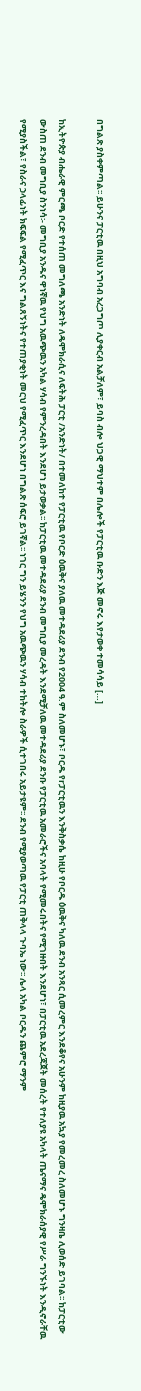በግልጽ ያስቀምጣል፡፡ ይሁንና ፓርቲዉ በዚህ አግባብ አረጋግጦ ሊያቀርብ አልቻለም፣ ይባስ ብሎ ህጋዊ ማህተም በሌሎች የፓርቲዉ ቡድን እጅ መኖሩ እየታወቀ ተመሳሳይ […]

ከኢትዮጵያ ብሔራዊ ምርጫ ቦርድ የተሰጠ መግለጫ አንድነት ለዴሞክራሲና ለፍትሕ ፓርቲ /አንድነት/ በተመለከተ የፓርቲዉ የቦርድ ዕዉቅና ያለዉ መተዳደሪያ ደንብ የ2004 ዓ.ም ስለመሆኑ፣ ቦርዱ የrፓርቲዉን እንቅስቃሴ ከዚሁ የቦርዱ ዕዉቅና ካለዉ ደንብ አንጻር ሲመረምር እንደቆየና አሁንም ከዚያዉ አኳያ የመረመረ ስለመሆኑ ግንዛቤ ሊወሰድ ይገባል፡፡ ከፓርቲው ውስጠ ደንብ መግቢያ ስንነሳ፡- መግቢያ አንዱና ዋነኛዉ የህግ አዉጭዉን አካል ሃሳብ የምንረዳበት እንደሆነ ይታወቃል፡፡ ከፓርቲዉ መተዳደሪያ ደንብ መግቢያ መረዳት እንደሚቻለዉ መተዳደሪያ ደንቡ የፓርቲዉ አመራሮችና አባላት የሚመሩበትና የሚገዙበት እንደሆነ፣ በፓርቲዉ አደረጃጀት መሰረት የተለያዩ አካላት ጤናማና ዴሞክራሰያዊ የሥራ ግንኙነት እንዲኖራቸዉ የሚያስችል፣ የስራና ኃላፊነት ክፍፍል የሚፈጥር እና ግልጸኝነትና የተጠያቂነት መርህ የሚፈጥር እንደሆነ በግልጽ ሰፍሮ ይገኛል፡፡ ነገር ግን ይሄንን የህግ አዉጭዉን ሃሳብ ተከትሎ ስራዎች ሲተገበሩ አይታዩም፡፡ ደንብ የሚያወጣዉ የፓርቲ ጠቅላላ ጉባኤ ነው፡፡ ሌላ አካል ቦርዱን ጨምሮ ማንም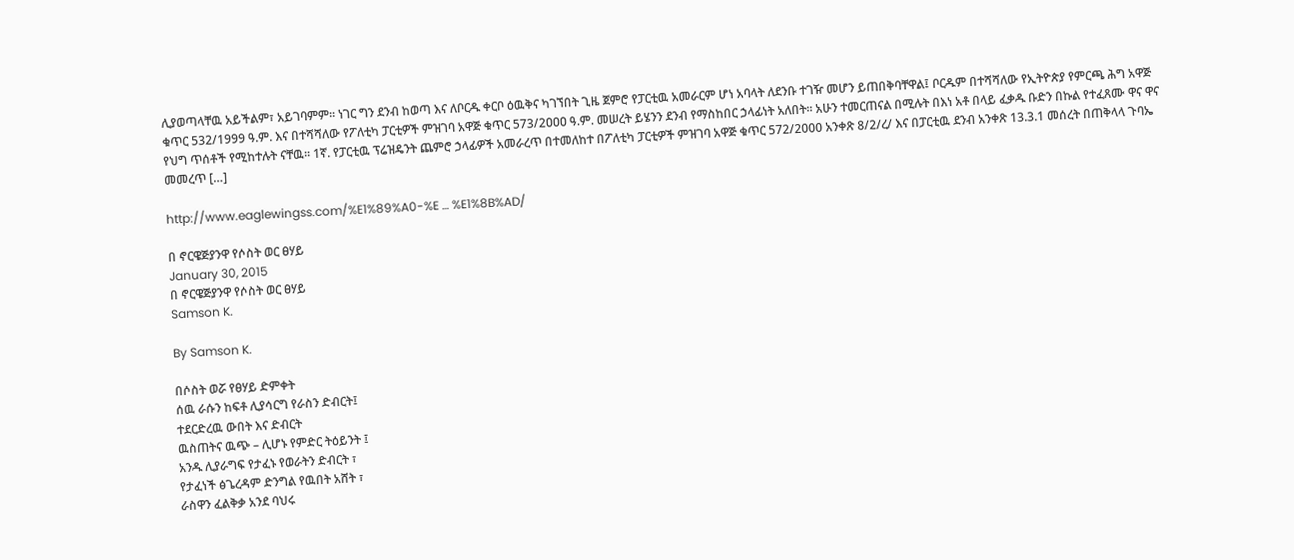ሊያወጣላቸዉ አይችልም፣ አይገባምም፡፡ ነገር ግን ደንብ ከወጣ እና ለቦርዱ ቀርቦ ዕዉቅና ካገኘበት ጊዜ ጀምሮ የፓርቲዉ አመራርም ሆነ አባላት ለደንቡ ተገዥ መሆን ይጠበቅባቸዋል፤ ቦርዱም በተሻሻለው የኢትዮጵያ የምርጫ ሕግ አዋጅ ቁጥር 532/1999 ዓ.ም. እና በተሻሻለው የፖለቲካ ፓርቲዎች ምዝገባ አዋጅ ቁጥር 573/2ዐዐዐ ዓ.ም. መሠረት ይሄንን ደንብ የማስከበር ኃላፊነት አለበት፡፡ አሁን ተመርጠናል በሚሉት በእነ አቶ በላይ ፈቃዱ ቡድን በኩል የተፈጸሙ ዋና ዋና የህግ ጥሰቶች የሚከተሉት ናቸዉ፡፡ 1ኛ. የፓርቲዉ ፕሬዝዴንት ጨምሮ ኃላፊዎች አመራረጥ በተመለከተ በፖለቲካ ፓርቲዎች ምዝገባ አዋጅ ቁጥር 572/2000 አንቀጽ 8/2/ረ/ እና በፓርቲዉ ደንብ አንቀጽ 13.3.1 መሰረት በጠቅላላ ጉባኤ መመረጥ […]

http://www.eaglewingss.com/%E1%89%A0-%E … %E1%8B%AD/

በ ኖርዌጅያንዋ የሶስት ወር ፀሃይ
January 30, 2015
በ ኖርዌጅያንዋ የሶስት ወር ፀሃይ
Samson K.

By Samson K.

በሶስት ወሯ የፀሃይ ድምቀት
ሰዉ ራሱን ከፍቶ ሊያሳርግ የራስን ድብርት፤
ተደርድረዉ ውበት እና ድብርት
ዉስጠትና ዉጭ – ሊሆኑ የምድር ትዕይንት ፤
አንዱ ሊያራግፍ የታፈኑ የወራትን ድብርት ፣
የታፈነች ፅጌረዳም ድንግል የዉበት አሸት ፣
ራስዋን ፈልቅቃ አንደ ባህሩ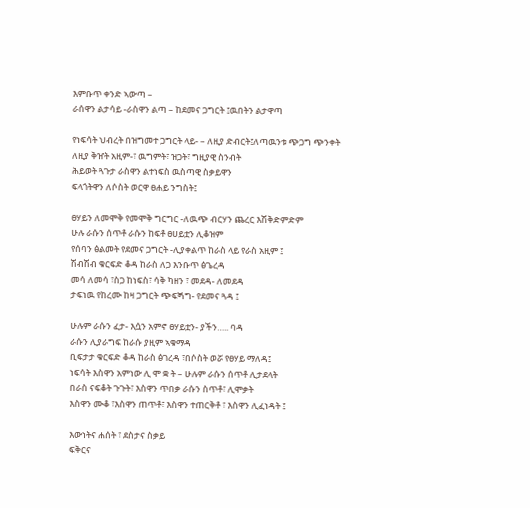እምቡጥ ቀንድ ኣውጣ –
ራሰዋን ልታሳይ -ራስዋን ልጣ – ከደመና ጋግርት ፤ዉበትን ልታዋጣ

የነፍሳት ህብረት በዝግመተ ጋግርት ላይ- – ለዚያ ድብርት፤ለጣዉንቱ ጭጋግ ጭንቀት
ለዚያ ቅዠት አዚም-፣ ዉግምት፣ ዝጋት፣ ግዚያዊ ስንብት
ሕይወት ጓጉታ ራስዋን ልተነፍስ ዉስጣዊ ስቃይዋን
ፍላጎትዋን ለሶስት ወርዋ ፀሐይ ንግስት፤

ፀሃይን ለመሞቅ የመሞቅ ግርግር -ለዉጭ ብርሃን ጨረር እሽቅድምድም
ሁሉ ራሱን ሰጥቶ ራሱን ከፍቶ ፀሀይቷን ሊቆዝም
የሰባን ፅልመት የደመና ጋግርት -ሊያቀልጥ ከራስ ላይ የራስ አዚም ፤
ሽብሽብ ቁርፍድ ቆዳ ከራስ ለጋ እንቡጥ ፅጌረዳ
መሳ ለመሳ ፣ስጋ ከነፍስ፣ ሳቅ ካዘን ፣ መደዳ- ለመደዳ
ታፍነዉ የከረሙ ከዛ ጋግርት ጭፍጝግ- የደመና ጓዳ ፤

ሁሉም ራሱን ፈታ- እሷን አምኖ ፀሃይቷን- ያችን….. ባዳ
ራሱን ሊያራግፍ ከራሱ ያዚም ኣቁማዳ
ቢፍታታ ቁርፍድ ቆዳ ከራስ ፅገረዳ ፣በሶስት ወሯ የፀሃይ ማለዳ፤
ነፍሳት እስዋን አምነው ሊ ሞ ቋ ት – ሁሉም ራሱን ሰጥቶ ሊታደላት
በራስ ናፍቆት ጉጉት፣ እስዋን ጥበቃ ራሱን ስጥቶ፣ ሊሞቃት
እስዋን ሙቆ ፣እስዋን ጠጥቶ፣ እስዋን ተጠርቅቶ ፣ እስዋን ሊፈነዳት ፤

እውነትና ሐሰት ፣ ደስታና ስቃይ
ፍቅርና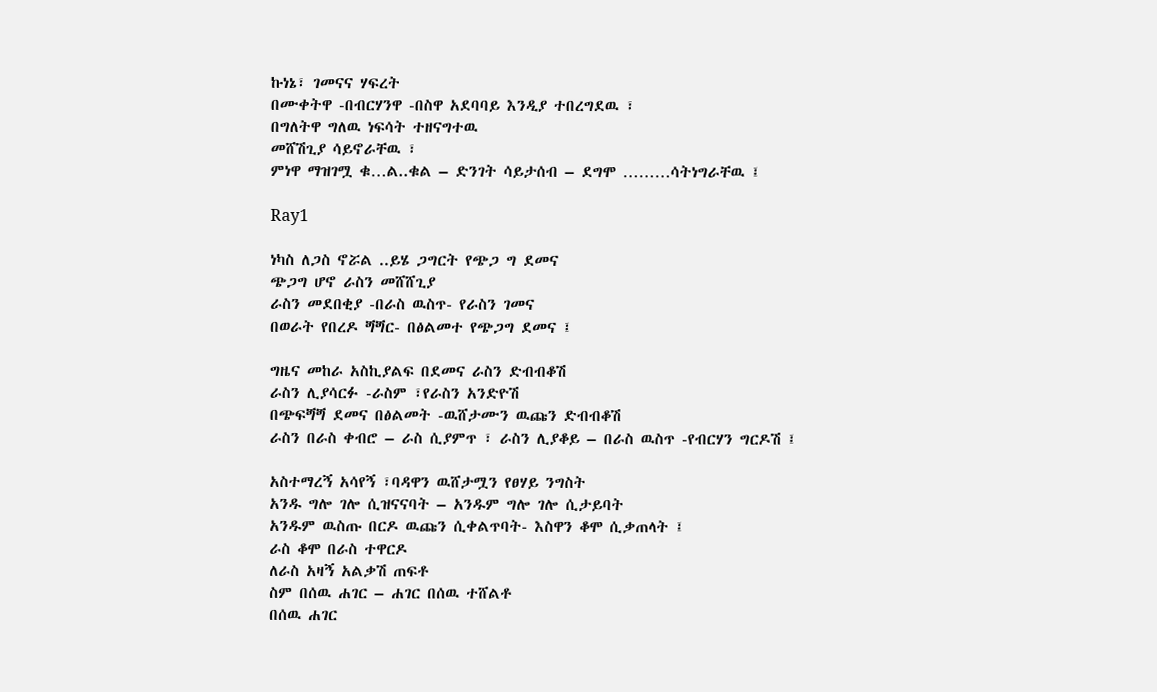ኩነኔ፣ ገመናና ሃፍረት
በሙቀትዋ -በብርሃንዋ -በስዋ አደባባይ እንዲያ ተበረግደዉ ፣
በግለትዋ ግለዉ ነፍሳት ተዘናግተዉ
መሸሽጊያ ሳይኖራቸዉ ፣
ምነዋ ማዝገሟ ቁ…ል..ቁል – ድንገት ሳይታሰብ – ደግሞ ………ሳትነግራቸዉ ፤

Ray1

ነካስ ለጋስ ኖሯል ..ይሄ ጋግርት የጭጋ ግ ደመና
ጭጋግ ሆኖ ራስን መሸሸጊያ
ራስን መደበቂያ -በራስ ዉስጥ- የራስን ገመና
በወራት የበረዶ ጝጝር- በፅልመተ የጭጋግ ደመና ፤

ግዜና መከራ አስኪያልፍ በደመና ራስን ድብብቆሽ
ራስን ሊያሳርፉ -ራስም ፣የራስን አንድዮሽ
በጭፍጝጝ ደመና በፅልመት -ዉሸታሙን ዉጩን ድብብቆሽ
ራስን በራስ ቀብሮ – ራስ ሲያምጥ ፣ ራስን ሊያቆይ – በራስ ዉስጥ -የብርሃን ግርዶሽ ፤

አስተማረኝ አሳየኝ ፣ባዳዋን ዉሸታሟን የፀሃይ ንግስት
አንዱ ግሎ ገሎ ሲዝናናባት – አንዱም ግሎ ገሎ ሲታይባት
አንዱም ዉስጡ በርዶ ዉጩን ሲቀልጥባት- እስዋን ቆሞ ሲቃጠላት ፤
ራስ ቆሞ በራስ ተዋርዶ
ለራስ አዛኝ አልቃሽ ጠፍቶ
ስም በሰዉ ሐገር – ሐገር በሰዉ ተሸልቶ
በሰዉ ሐገር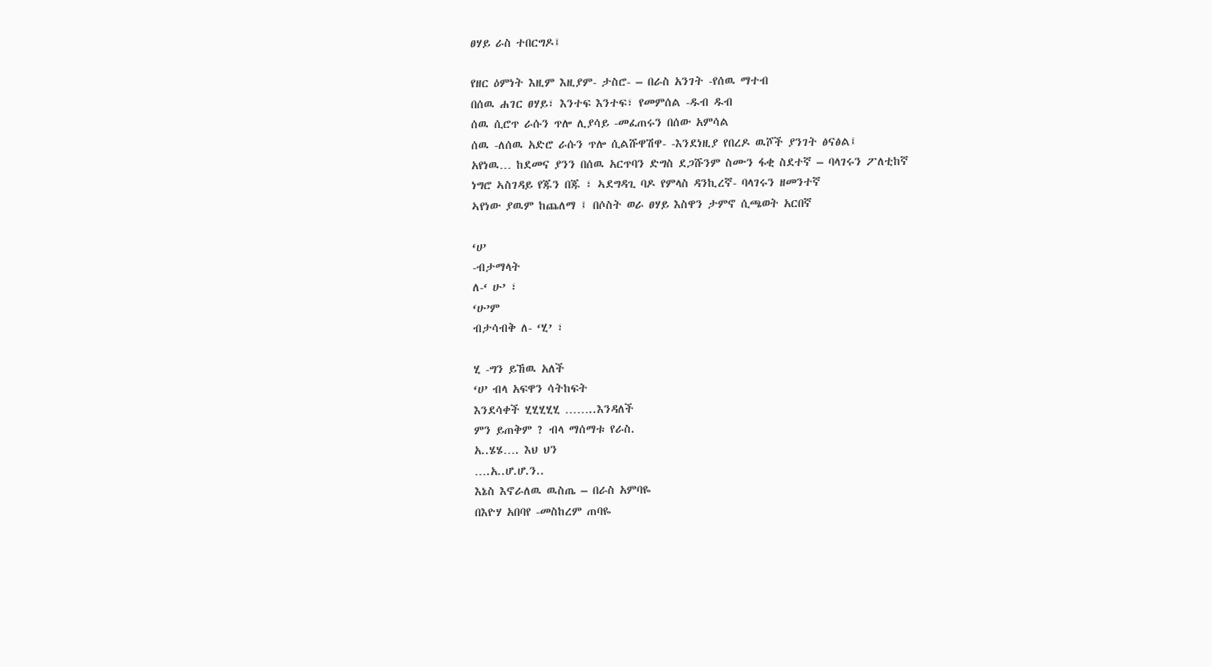ፀሃይ ራስ ተበርግዶ፤

የዘር ዕምነት እዚም እዚያም- ታስሮ- – በራስ አንገት -የሰዉ ማተብ
በሰዉ ሐገር ፀሃይ፣ እንተፍ እንተፍ፣ የመምሰል -ዱብ ዱብ
ሰዉ ሲሮጥ ራሱን ጥሎ ሊያሳይ -መፈጠሩን በሰው አምሳል
ሰዉ -ለሰዉ አድሮ ራሱን ጥሎ ሲልሹዋሽዋ- -እንደነዚያ የበረዶ ዉሾች ያንገት ፅናፅል፤
አየነዉ… ከደመና ያንን በሰዉ አርጥባን ድግስ ደጋሹንም ስሙን ፋቂ ስደተኛ – ባላገሩን ፖለቲከኛ
ነግሮ ኣስገዳይ የጁን በጁ ፣ ኣደግዳጊ ባዶ የምላስ ዳንኪረኛ- ባላገሩን ዘመንተኛ
ኣየነው ያዉም ከጨለማ ፤ በሶስት ወራ ፀሃይ እስዋን ታምኖ ሲጫወት አርበኛ

‘ሀ’
-ብታማላት
ለ-‘ ሁ’ ፣
‘ሁ’ም
ብታሳብቅ ለ- ‘ሂ’ ፣

ሂ -ግን ይኸዉ አለች
‘ሀ’ ብላ አፍዋን ሳትከፍት
እንደሳቀች ሂሂሂሂሂ ……..እንዳለች
ምን ይጠቅም ? ብላ ማሰማቱ የራስ.
አ..ሄሄ…. እህ ህን
….አ..ሆ.ሆ.ን..
እኔስ እኖራለዉ ዉስጤ – በራስ አምባዬ
በእዮሃ አበባየ -መስከረም ጠባዬ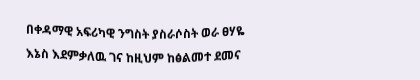በቀዳማዊ አፍሪካዊ ንግስት ያስራሶስት ወራ ፀሃዬ
እኔስ እደምቃለዉ ገና ከዚህም ከፅልመተ ደመና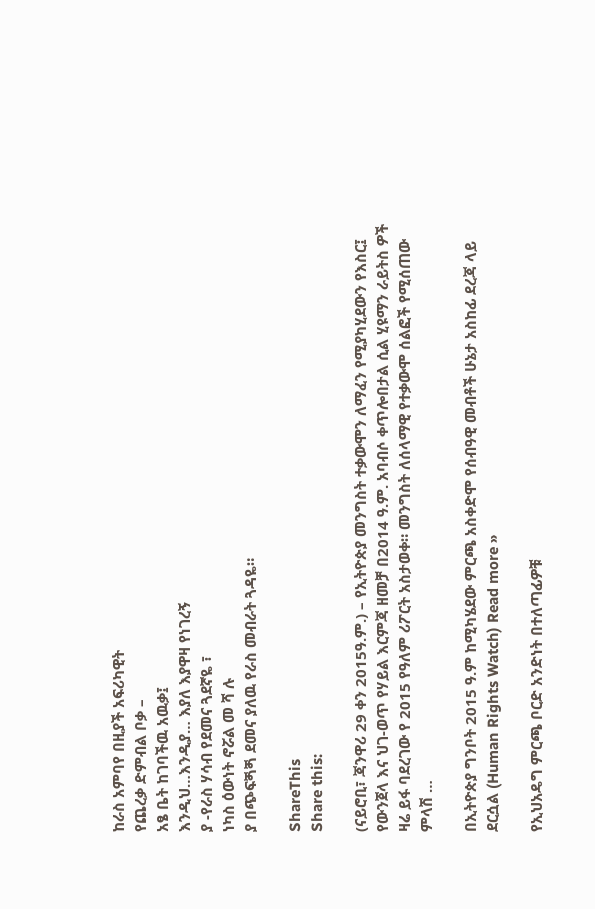ከራስ አምባየ በዚያች አፍሪካዊት
የጨረቃ ድምብል ቦቃ –
አፄ ቤት ከገባችዉ አዉቃ፤
እንዲህ…እንዲያ… እያለ እያዋዛ የነገረኝ
ያ -የራስ ሃሳብ የደመና ጓደኛዬ ፣
ነካስ ዕውነት ኖሯል መ ሻ ሉ
ያ በጭፍጝጝ ደመና ያለዉ የራስ መብራት ጓዳዬ።

ShareThis
Share this:

(ናይሮቢ፣ ጃንዋሪ 29 ቀን 2015ዓ.ም.) – የኢትዮጵያ መንግስት ተቃውሞን ለማፈን የሚያካሂደውን የእስር፤ የውንጀላ እና ህገ-ወጥ የሃይል እርምጃ ዘመቻ በ2014 ዓ.ም. አባብሶ ቀጥሎበታል ሲል ሂዩማን ራይትስ ዎች ዛሬ ይፋ ባደረገው የ 2015 የዓለም ሪፖርት አስታወቀ። መንግስት ለሰላማዊ የተቃውሞ ሰልፎች የሚሰጠው ምላሽ …

በኢትዮጵያ ግንቦት 2015 ዓ.ም ከሚካሄደው ምርጫ አስቀድሞ የሰብዓዊ መብቶች ሁኔታ አስከፊ ደረጃ ላይ ደርሷል (Human Rights Watch) Read more »

የኢህአዴግ ምርጫ ቦርድ አንድነት በተለጣፊዎቹ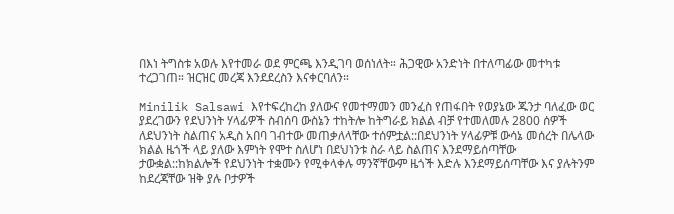በእነ ትግስቱ አወሉ እየተመራ ወደ ምርጫ እንዲገባ ወሰነለት። ሕጋዊው አንድነት በተለጣፊው መተካቱ ተረጋገጠ። ዝርዝር መረጃ እንደደረስን እናቀርባለን።

Minilik Salsawi እየተፍረከረከ ያለውና የመተማመን መንፈስ የጠፋበት የወያኔው ጁንታ ባለፈው ወር ያደረገውን የደህንነት ሃላፊዎች ስብሰባ ውስኔን ተከትሎ ከትግራይ ክልል ብቻ የተመለመሉ 2800 ሰዎች ለደህንነት ስልጠና አዲስ አበባ ገብተው መጠቃለላቸው ተሰምቷል::በደህንነት ሃላፊዎቹ ውሳኔ መሰረት በሌላው ክልል ዜጎች ላይ ያለው እምነት የሞተ ስለሆነ በደህነንቱ ስራ ላይ ስልጠና እንደማይሰጣቸው ታውቋል::ከክልሎች የደህንነት ተቋሙን የሚቀላቀሉ ማንኛቸውም ዜጎች እድሉ እንደማይሰጣቸው እና ያሉትንም ከደረጃቸው ዝቅ ያሉ ቦታዎች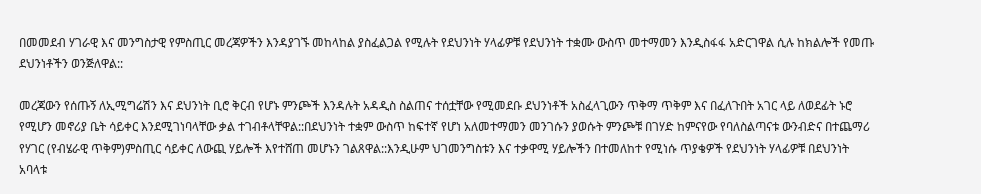በመመደብ ሃገራዊ እና መንግስታዊ የምስጢር መረጃዎችን እንዳያገኙ መከላከል ያስፈልጋል የሚሉት የደህንነት ሃላፊዎቹ የደህንነት ተቋሙ ውስጥ መተማመን እንዲስፋፋ አድርገዋል ሲሉ ከክልሎች የመጡ ደህንነቶችን ወንጅለዋል::

መረጃውን የሰጡኝ ለኢሚግሬሽን እና ደህንነት ቢሮ ቅርብ የሆኑ ምንጮች እንዳሉት አዳዲስ ስልጠና ተሰቷቸው የሚመደቡ ደህንነቶች አስፈላጊውን ጥቅማ ጥቅም እና በፈለጉበት አገር ላይ ለወደፊት ኑሮ የሚሆን መኖሪያ ቤት ሳይቀር እንደሚገነባላቸው ቃል ተገብቶላቸዋል::በደህንነት ተቋም ውስጥ ከፍተኛ የሆነ አለመተማመን መንገሱን ያወሱት ምንጮቹ በገሃድ ከምናየው የባለስልጣናቱ ውንብድና በተጨማሪ የሃገር (የብሄራዊ ጥቅም)ምስጢር ሳይቀር ለውጪ ሃይሎች እየተሸጠ መሆኑን ገልጸዋል::እንዲሁም ህገመንግስቱን እና ተቃዋሚ ሃይሎችን በተመለከተ የሚነሱ ጥያቄዎች የደህንነት ሃላፊዎቹ በደህንነት አባላቱ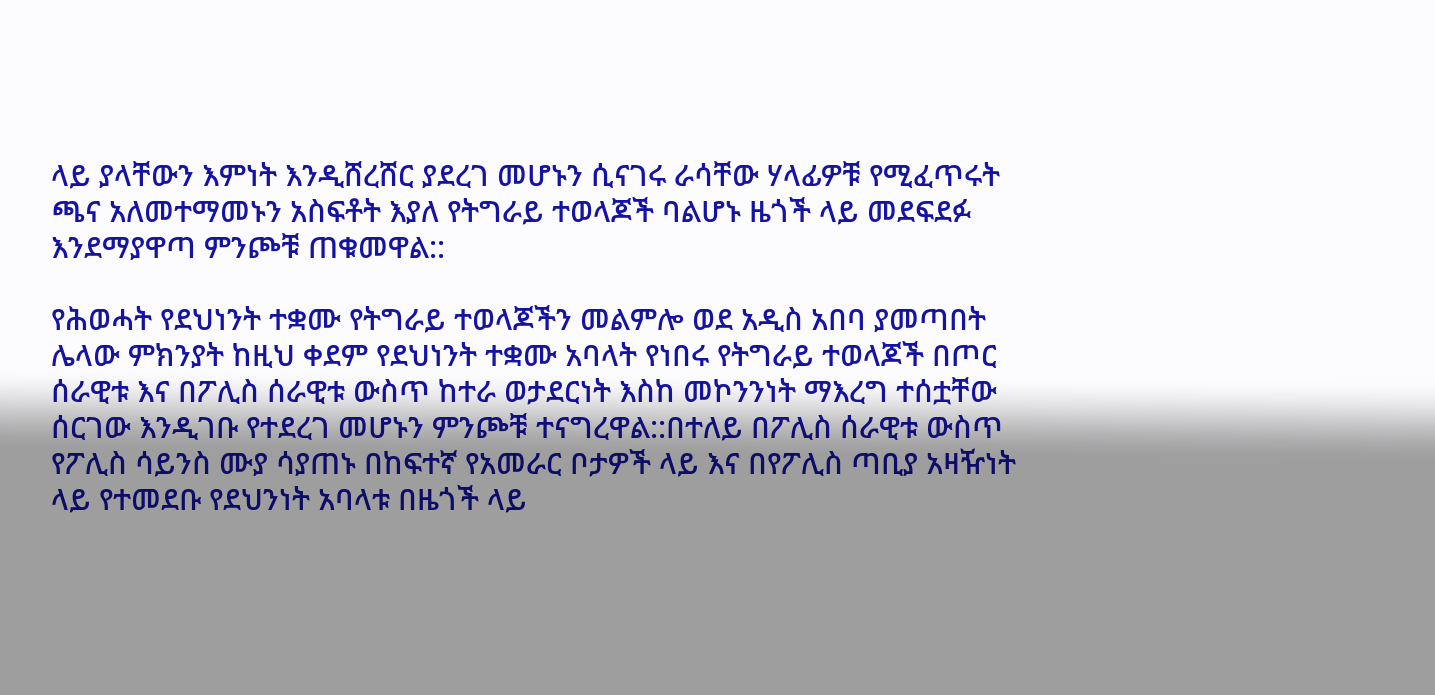ላይ ያላቸውን እምነት እንዲሸረሸር ያደረገ መሆኑን ሲናገሩ ራሳቸው ሃላፊዎቹ የሚፈጥሩት ጫና አለመተማመኑን አስፍቶት እያለ የትግራይ ተወላጆች ባልሆኑ ዜጎች ላይ መደፍደፉ እንደማያዋጣ ምንጮቹ ጠቁመዋል::

የሕወሓት የደህነንት ተቋሙ የትግራይ ተወላጆችን መልምሎ ወደ አዲስ አበባ ያመጣበት ሌላው ምክንያት ከዚህ ቀደም የደህነንት ተቋሙ አባላት የነበሩ የትግራይ ተወላጆች በጦር ሰራዊቱ እና በፖሊስ ሰራዊቱ ውስጥ ከተራ ወታደርነት እስከ መኮንንነት ማእረግ ተሰቷቸው ሰርገው እንዲገቡ የተደረገ መሆኑን ምንጮቹ ተናግረዋል::በተለይ በፖሊስ ሰራዊቱ ውስጥ የፖሊስ ሳይንስ ሙያ ሳያጠኑ በከፍተኛ የአመራር ቦታዎች ላይ እና በየፖሊስ ጣቢያ አዛዥነት ላይ የተመደቡ የደህንነት አባላቱ በዜጎች ላይ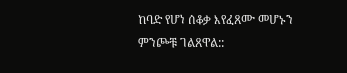ከባድ የሆነ ሰቆቃ እየፈጸሙ መሆኑን ምንጮቹ ገልጸዋል::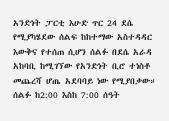አንድነት ፓርቲ እሁድ ጥር 24 ደሴ የሚያካሄደው ሰልፍ ከከተማው አስተዳዳር እውቅና የተሰጠ ሲሆን ሰልፉ በደሴ አራዳ አከባቢ ከሚገኘው የአንድነት ቢሮ ተነስቶ መጨረሻ ሆጤ አደባባይ ነው የሚያበቃው። ሰልፉ ከ2:00 እስከ 7:00 ሰዓት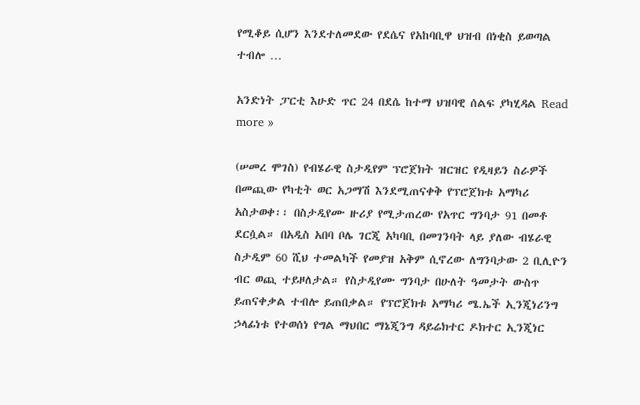የሚቆይ ሲሆን እንደተለመደው የደሴና የአከባቢዋ ህዝብ በነቂስ ይወጣል ተብሎ …

አንድነት ፓርቲ እሁድ ጥር 24 በደሴ ከተማ ህዝባዊ ሰልፍ ያካሂዳል Read more »

(ሠመረ ሞገስ) የብሄራዊ ስታዲየም ፕሮጀክት ዝርዝር የዲዛይን ስራዎች በመጪው የካቲት ወር አጋማሽ እንደሚጠናቀቅ የፕሮጀክቱ አማካሪ አስታወቀ፡፡ በስታዲየሙ ዙሪያ የሚታጠረው የአጥር ግንባታ 91 በመቶ ደርሷል። በአዲስ አበባ ቦሌ ገርጂ አካባቢ በመገንባት ላይ ያለው ብሄራዊ ስታዲም 60 ሺህ ተመልካች የመያዝ አቅም ሲኖረው ለግንባታው 2 ቢሊዮን ብር ወጪ ተይዞለታል። የስታዲየሙ ግንባታ በሁለት ዓመታት ውስጥ ይጠናቀቃል ተብሎ ይጠበቃል። የፕሮጀክቱ አማካሪ ሜ.ኤች ኢንጂነሪንግ ኃላፊነቱ የተወሰነ የግል ማህበር ማኔጂንግ ዳይሬክተር ዶክተር ኢንጂነር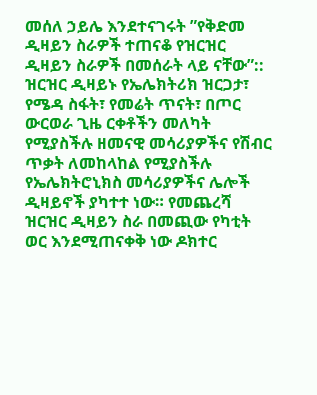መሰለ ኃይሌ እንደተናገሩት ”የቅድመ ዲዛይን ስራዎች ተጠናቆ የዝርዝር ዲዛይን ስራዎች በመሰራት ላይ ናቸው”:: ዝርዝር ዲዛይኑ የኤሌክትሪክ ዝርጋታ፣ የሜዳ ስፋት፣ የመሬት ጥናት፣ በጦር ውርወራ ጊዜ ርቀቶችን መለካት የሚያስችሉ ዘመናዊ መሳሪያዎችና የሽብር ጥቃት ለመከላከል የሚያስችሉ የኤሌክትሮኒክስ መሳሪያዎችና ሌሎች ዲዛይኖች ያካተተ ነው። የመጨረሻ ዝርዝር ዲዛይን ስራ በመጪው የካቲት ወር እንደሚጠናቀቅ ነው ዶክተር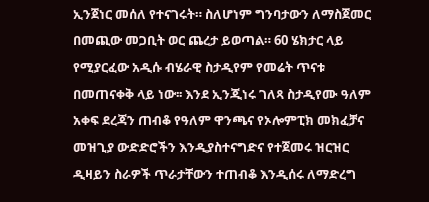ኢንጀነር መሰለ የተናገሩት። ስለሆነም ግንባታውን ለማስጀመር በመጪው መጋቢት ወር ጨረታ ይወጣል። 60 ሄክታር ላይ የሚያርፈው አዲሱ ብሄራዊ ስታዲየም የመሬት ጥናቱ በመጠናቀቅ ላይ ነው፡፡ እንደ ኢንጂነሩ ገለጻ ስታዲየሙ ዓለም አቀፍ ደረጃን ጠብቆ የዓለም ዋንጫና የኦሎምፒክ መክፈቻና መዝጊያ ውድድሮችን እንዲያስተናግድና የተጀመሩ ዝርዝር ዲዛይን ስራዎች ጥራታቸውን ተጠብቆ እንዲሰሩ ለማድረግ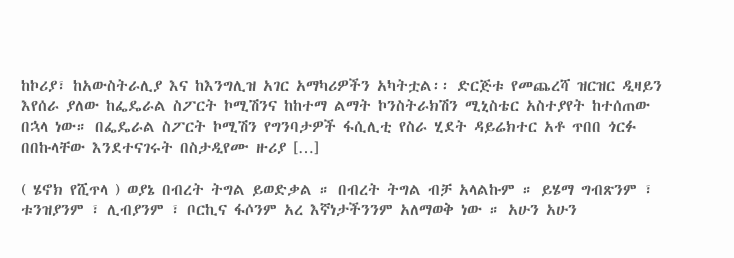ከኮሪያ፣ ከአውስትራሊያ እና ከእንግሊዝ አገር አማካሪዎችን አካትቷል፡፡ ድርጅቱ የመጨረሻ ዝርዝር ዲዛይን እየሰራ ያለው ከፌዴራል ስፖርት ኮሚሽንና ከከተማ ልማት ኮንስትራክሽን ሚኒስቴር አስተያየት ከተሰጠው በኋላ ነው። በፌዴራል ስፖርት ኮሚሽን የግንባታዎች ፋሲሊቲ የስራ ሂደት ዳይሬክተር አቶ ጥበበ ጎርፉ በበኩላቸው እንደተናገሩት በስታዲየሙ ዙሪያ […]

( ሄኖክ የሺጥላ ) ወያኔ በብረት ትግል ይወድቃል ። በብረት ትግል ብቻ አላልኩም ። ይሄማ ግብጽንም ፣ ቱንዝያንም ፣ ሊብያንም ፣ ቦርኪና ፋሶንም አረ እኛነታችንንም አለማወቅ ነው ። አሁን አሁን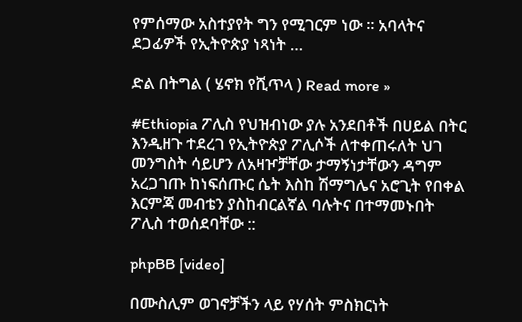የምሰማው አስተያየት ግን የሚገርም ነው ። አባላትና ደጋፊዎች የኢትዮጵያ ነጻነት …

ድል በትግል ( ሄኖክ የሺጥላ ) Read more »

#Ethiopia ፖሊስ የህዝብነው ያሉ አንደበቶች በሀይል በትር እንዲዘጉ ተደረገ የኢትዮጵያ ፖሊሶች ለተቀጠሩለት ህገ መንግስት ሳይሆን ለአዛዦቻቸው ታማኝነታቸውን ዳግም አረጋገጡ ከነፍሰጡር ሴት እስከ ሽማግሌና አሮጊት የበቀል እርምጃ መብቴን ያስከብርልኛል ባሉትና በተማመኑበት ፖሊስ ተወሰደባቸው ::

phpBB [video]

በሙስሊም ወገኖቻችን ላይ የሃሰት ምስክርነት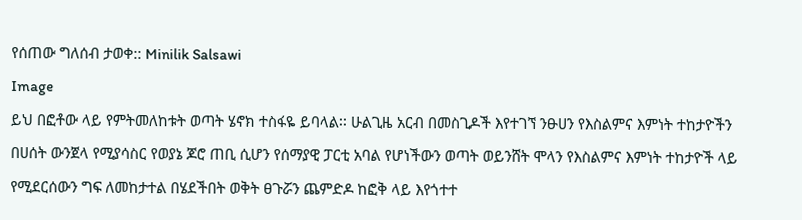የሰጠው ግለሰብ ታወቀ:: Minilik Salsawi
Image
ይህ በፎቶው ላይ የምትመለከቱት ወጣት ሄኖክ ተስፋዬ ይባላል፡፡ ሁልጊዜ አርብ በመስጊዶች እየተገኘ ንፁሀን የእስልምና እምነት ተከታዮችን በሀሰት ውንጀላ የሚያሳስር የወያኔ ጆሮ ጠቢ ሲሆን የሰማያዊ ፓርቲ አባል የሆነችውን ወጣት ወይንሸት ሞላን የእስልምና እምነት ተከታዮች ላይ የሚደርሰውን ግፍ ለመከታተል በሄደችበት ወቅት ፀጉሯን ጨምድዶ ከፎቅ ላይ እየጎተተ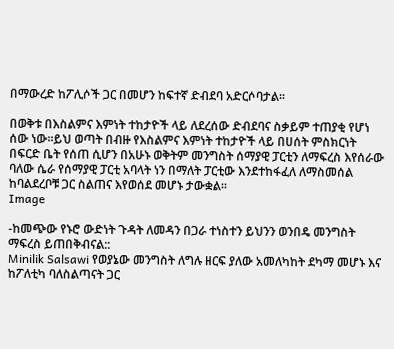በማውረድ ከፖሊሶች ጋር በመሆን ከፍተኛ ድብደባ አድርሶባታል፡፡

በወቅቱ በእስልምና እምነት ተከታዮች ላይ ለደረሰው ድብደባና ስቃይም ተጠያቂ የሆነ ሰው ነው፡፡ይህ ወጣት በብዙ የእስልምና እምነት ተከታዮች ላይ በሀሰት ምስክርነት በፍርድ ቤት የሰጠ ሲሆን በአሁኑ ወቅትም መንግስት ሰማያዊ ፓርቲን ለማፍረስ እየሰራው ባለው ሴራ የሰማያዊ ፓርቲ አባላት ነን በማለት ፓርቲው እንደተከፋፈለ ለማስመሰል ከባልደረቦቹ ጋር ስልጠና እየወሰደ መሆኑ ታውቋል፡፡
Image

-ከመጭው የኑሮ ውድነት ጉዳት ለመዳን በጋራ ተነስተን ይህንን ወንበዴ መንግስት ማፍረስ ይጠበቅብናል::
Minilik Salsawi የወያኔው መንግስት ለግሉ ዘርፍ ያለው አመለካከት ደካማ መሆኑ እና ከፖለቲካ ባለስልጣናት ጋር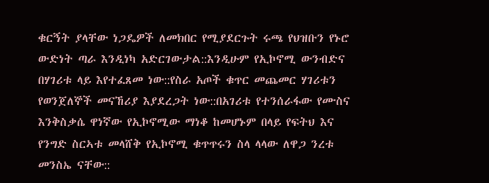ቁርኝት ያላቸው ነጋዴዎች ለመክበር የሚያደርጉት ሩጫ የህዝቡን የኑሮ ውድነት ጣራ እንዲነካ አድርገውታል::እንዲሁም የኢኮኖሚ ውንብድና በሃገሪቱ ላይ እየተፈጸመ ነው::የስራ አጦች ቁጥር መጨመር ሃገሪቱን የወንጀለኞች መናኸሪያ እያደረጋት ነው::በአገሪቱ የተንሰራፋው የሙስና እንቅስቃሴ ዋነኛው የኢኮኖሚው ማነቆ ከመሆኑም በላይ የፍትህ እና የንግድ ስርኣቱ መላሸቅ የኢኮኖሚ ቁጥጥሩን ስላ ላላው ለዋጋ ንረቱ መንስኤ ናቸው::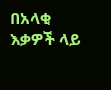በአላቂ እቃዎች ላይ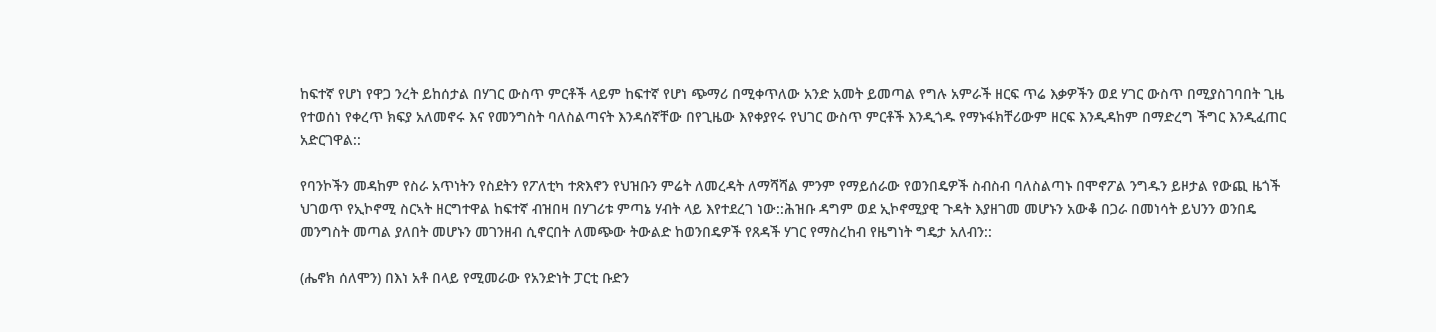ከፍተኛ የሆነ የዋጋ ንረት ይከሰታል በሃገር ውስጥ ምርቶች ላይም ከፍተኛ የሆነ ጭማሪ በሚቀጥለው አንድ አመት ይመጣል የግሉ አምራች ዘርፍ ጥሬ እቃዎችን ወደ ሃገር ውስጥ በሚያስገባበት ጊዜ የተወሰነ የቀረጥ ክፍያ አለመኖሩ እና የመንግስት ባለስልጣናት እንዳሰኛቸው በየጊዜው እየቀያየሩ የህገር ውስጥ ምርቶች እንዲጎዱ የማኑፋክቸሪውም ዘርፍ እንዲዳከም በማድረግ ችግር እንዲፈጠር አድርገዋል::

የባንኮችን መዳከም የስራ አጥነትን የስደትን የፖለቲካ ተጽእኖን የህዝቡን ምሬት ለመረዳት ለማሻሻል ምንም የማይሰራው የወንበዴዎች ስብስብ ባለስልጣኑ በሞኖፖል ንግዱን ይዞታል የውጪ ዜጎች ህገወጥ የኢኮኖሚ ስርኣት ዘርግተዋል ከፍተኛ ብዝበዛ በሃገሪቱ ምጣኔ ሃብት ላይ እየተደረገ ነው::ሕዝቡ ዳግም ወደ ኢኮኖሚያዊ ጉዳት እያዘገመ መሆኑን አውቆ በጋራ በመነሳት ይህንን ወንበዴ መንግስት መጣል ያለበት መሆኑን መገንዘብ ሲኖርበት ለመጭው ትውልድ ከወንበዴዎች የጸዳች ሃገር የማስረከብ የዜግነት ግዴታ አለብን::

(ሔኖክ ሰለሞን) በእነ አቶ በላይ የሚመራው የአንድነት ፓርቲ ቡድን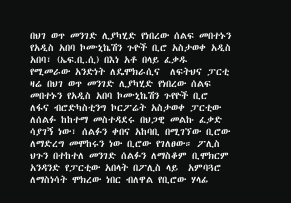በህገ ወጥ መንገድ ሊያካሂድ የነበረው ሰልፍ መበተኑን የአዲስ አበባ ኮሙኒኬሽን ጉዮች ቢሮ አስታወቀ አዲስ አበባ፣ (ኤፍ.ቢ.ሲ) በእነ አቶ በላይ ፈቃዱ የሚመራው አንድነት ለዴሞክራሲና  ለፍትህና ፓርቲ ዛሬ በህገ ወጥ መንገድ ሊያካሂድ የነበረው ሰልፍ መበተኑን የአዲስ አበባ ኮሙኒኬሽን ጉየዮች ቢሮ ለፋና ብሮድካስቲንግ ኮርፖሬት አስታወቀ ፓርቲው ለሰልፉ ከከተማ መስተዳደሩ በህጋዊ መልኩ ፈቃድ ሳያገኝ ነው፣ ሰልፉን ቀበና አከባቢ በሚገኘው ቢሮው ለማድረግ መሞከሩን ነው ቢሮው የገለፀው። ፖሊስ ህጉን በተከተለ መንገድ ሰልፉን ለማስቆም ቢሞክርም አንዳንድ የፓርቲው አበላት በፖሊስ ላይ  አምባጓሮ ለማስነሳት ሞክረው ነበር ብለዋል የቢሮው ሃላፊ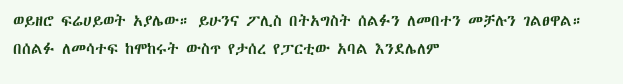ወይዘሮ ፍሬሀይወት አያሌው። ይሁንና ፖሊስ በትአግስት ሰልፉን ለመበተን መቻሉን ገልፀዋል። በሰልፉ ለመሳተፍ ከሞከሩት ውስጥ የታሰረ የፓርቲው አባል እንደሌለም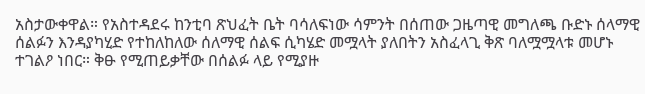አስታውቀዋል። የአስተዳደሩ ከንቲባ ጽህፈት ቤት ባሳለፍነው ሳምንት በሰጠው ጋዜጣዊ መግለጫ ቡድኑ ሰላማዊ ሰልፉን እንዳያካሂድ የተከለከለው ሰለማዊ ሰልፍ ሲካሄድ መሟላት ያለበትን አስፈላጊ ቅጽ ባለሟሟላቱ መሆኑ ተገልዖ ነበር። ቅፁ የሚጠይቃቸው በሰልፉ ላይ የሚያዙ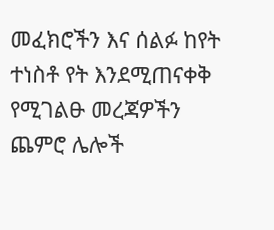መፈክሮችን እና ሰልፉ ከየት ተነስቶ የት እንደሚጠናቀቅ የሚገልፁ መረጃዎችን ጨምሮ ሌሎች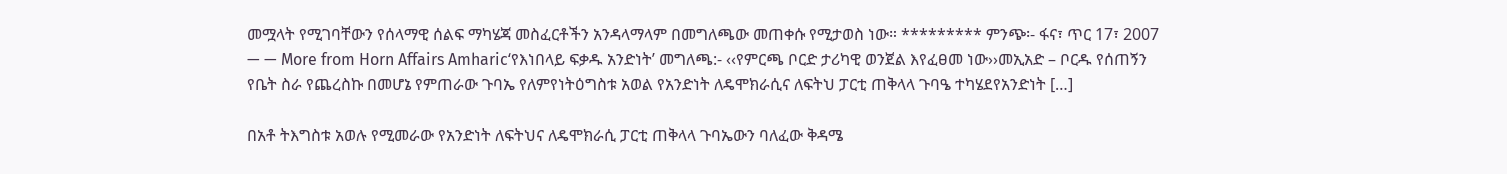መሟላት የሚገባቸውን የሰላማዊ ሰልፍ ማካሄጃ መስፈርቶችን አንዳላማላም በመግለጫው መጠቀሱ የሚታወስ ነው። ********* ምንጭ፡- ፋና፣ ጥር 17፣ 2007 — — More from Horn Affairs Amharic‘የእነበላይ ፍቃዱ አንድነት’ መግለጫ:- ‹‹የምርጫ ቦርድ ታሪካዊ ወንጀል እየፈፀመ ነው››መኢአድ – ቦርዱ የሰጠኝን የቤት ስራ የጨረስኩ በመሆኔ የምጠራው ጉባኤ የለምየነትዕግስቱ አወል የአንድነት ለዴሞክራሲና ለፍትህ ፓርቲ ጠቅላላ ጉባዔ ተካሄደየአንድነት […]

በአቶ ትእግስቱ አወሉ የሚመራው የአንድነት ለፍትህና ለዴሞክራሲ ፓርቲ ጠቅላላ ጉባኤውን ባለፈው ቅዳሜ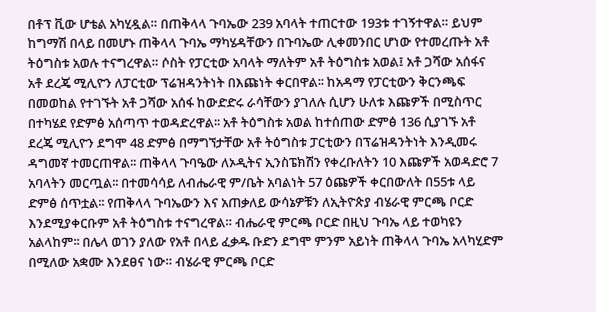በቶፕ ቪው ሆቴል አካሂዷል። በጠቅላላ ጉባኤው 239 አባላት ተጠርተው 193ቱ ተገኝተዋል። ይህም ከግማሽ በላይ በመሆኑ ጠቅላላ ጉባኤ ማካሄዳቸውን በጉባኤው ሊቀመንበር ሆነው የተመረጡት አቶ ትዕግስቱ አወሉ ተናግረዋል። ሶስት የፓርቲው አባላት ማለትም አቶ ትዕግስቱ አወል፤ አቶ ጋሻው አሰፋና አቶ ደረጄ ሚሊዮን ለፓርቲው ፕሬዝዳንትነት በእጩነት ቀርበዋል፡፡ ከአዳማ የፓርቲውን ቅርንጫፍ በመወከል የተገኙት አቶ ጋሻው አሰፋ ከውድድሩ ራሳቸውን ያገለሉ ሲሆን ሁለቱ እጩዎች በሚስጥር በተካሄደ የድምፅ አሰጣጥ ተወዳድረዋል፡፡ አቶ ትዕግስቱ አወል ከተሰጠው ድምፅ 136 ሲያገኙ አቶ ደረጄ ሚሊዮን ደግሞ 48 ድምፅ በማግኘታቸው አቶ ትዕግስቱ ፓርቲውን በፕሬዝዳንትነት እንዲመሩ ዳግመኛ ተመርጠዋል፡፡ ጠቅላላ ጉባዔው ለኦዲትና ኢንስፔክሽን የቀረቡለትን 10 እጩዎች አወዳድሮ 7 አባላትን መርጧል፡፡ በተመሳሳይ ለብሔራዊ ም/ቤት አባልነት 57 ዕጩዎች ቀርበውለት በ55ቱ ላይ ድምፅ ሰጥቷል፡፡ የጠቅላላ ጉባኤውን እና አጠቃለይ ውሳኔዎቹን ለኢትዮጵያ ብሄራዊ ምርጫ ቦርድ እንደሚያቀርቡም አቶ ትዕግስቱ ተናግረዋል። ብሔራዊ ምርጫ ቦርድ በዚህ ጉባኤ ላይ ተወካዩን አልላከም፡፡ በሌላ ወገን ያለው የአቶ በላይ ፈቃዱ ቡድን ደግሞ ምንም አይነት ጠቅላላ ጉባኤ አላካሂድም በሚለው አቋሙ እንደፀና ነው። ብሄራዊ ምርጫ ቦርድ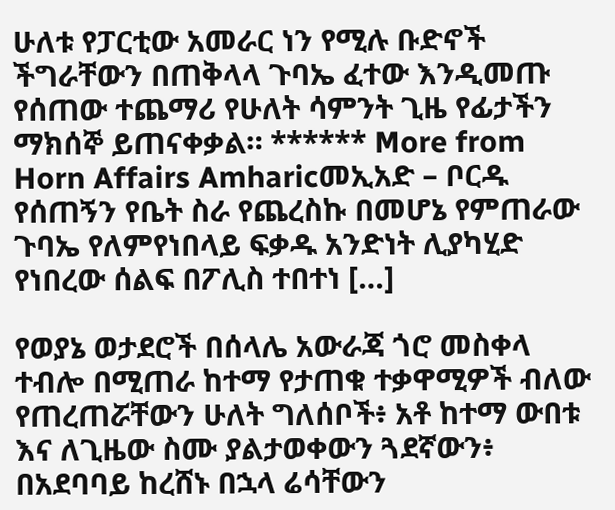ሁለቱ የፓርቲው አመራር ነን የሚሉ ቡድኖች ችግራቸውን በጠቅላላ ጉባኤ ፈተው እንዲመጡ የሰጠው ተጨማሪ የሁለት ሳምንት ጊዜ የፊታችን ማክሰኞ ይጠናቀቃል። ****** More from Horn Affairs Amharicመኢአድ – ቦርዱ የሰጠኝን የቤት ስራ የጨረስኩ በመሆኔ የምጠራው ጉባኤ የለምየነበላይ ፍቃዱ አንድነት ሊያካሂድ የነበረው ሰልፍ በፖሊስ ተበተነ […]

የወያኔ ወታደሮች በሰላሌ አውራጃ ጎሮ መስቀላ ተብሎ በሚጠራ ከተማ የታጠቁ ተቃዋሚዎች ብለው የጠረጠሯቸውን ሁለት ግለሰቦች፥ አቶ ከተማ ውበቱ እና ለጊዜው ስሙ ያልታወቀውን ጓደኛውን፥ በአደባባይ ከረሸኑ በኋላ ሬሳቸውን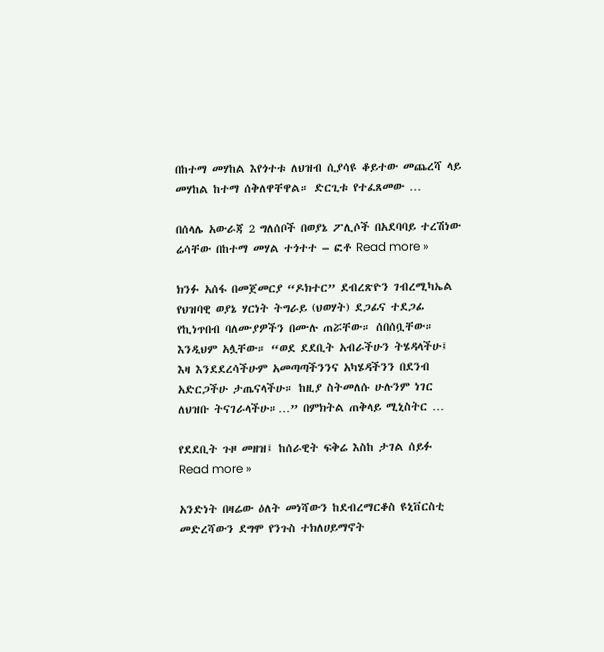በከተማ መሃከል እየጎተቱ ለህዝብ ሲያሳዩ ቆይተው መጨረሻ ላይ መሃከል ከተማ ሰቅለዋቸዋል። ድርጊቱ የተፈጸመው …

በሰላሌ አውራጃ 2 ግለሰቦች በወያኔ ፖሊሶች በአደባባይ ተረሽነው ሬሳቸው በከተማ መሃል ተጎተተ – ፎቶ Read more »

ክንፉ አሰፋ በመጀመርያ “ዶክተር” ደብረጽዮን ገብረሚካኤል የህዝባዊ ወያኔ ሃርነት ትግራይ (ህወሃት) ደጋፊና ተደጋፊ የኪነጥበብ ባለሙያዎችን በሙሉ ጠሯቸው። ሰበሰቧቸው። እንዲህም አሏቸው። “ወደ ደደቢት አብራችሁን ትሄዳላችሁ፤ እዛ እንደደረሳችሁም አመጣጣችንንና አካሄዳችንን በደንብ አድርጋችሁ ታጤናላችሁ። ከዚያ ስትመለሱ ሁሉንም ነገር ለህዝቡ ትናገራላችሁ።…” በምክትል ጠቅላይ ሚኒስትር …

የደደቢት ጉዞ መዘዝ፤ ከሰራዊት ፍቅሬ እስከ ታገል ሰይፉ Read more »

አንድነት በዛሬው ዕለት መነሻውን ከደብረማርቆስ ዩኒቨርስቲ መድረሻውን ደግሞ የንጉስ ተክለሀይማኖት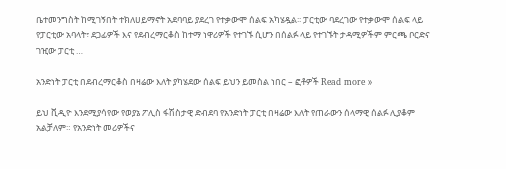ቤተመንግስት ከሚገኝበት ተክለሀይማኖት አደባባይ ያደረገ የተቃውሞ ሰልፍ አካሄዷል፡፡ ፓርቲው ባደረገው የተቃውሞ ሰልፍ ላይ የፓርቲው አባላት፣ ደጋፊዎች እና የደብረማርቆስ ከተማ ነዋሪዎች የተገኙ ሲሆን በሰልፉ ላይ የተገኙት ታዳሚዎችም ምርጫ ቦርድና ገዢው ፓርቲ …

አንድነት ፓርቲ በደብረማርቆስ በዛሬው እለት ያካሄደው ሰልፍ ይህን ይመስል ነበር – ፎቶዎች Read more »

ይህ ቪዲዮ እንደሚያሳየው የወያኔ ፖሊስ ፋሽስታዊ ድብደባ የአንድነት ፓርቲ በዛሬው እለት የጠራውን ሰላማዊ ሰልፉ ሊያቆም አልቻለም። የአንድነት መሪዎችና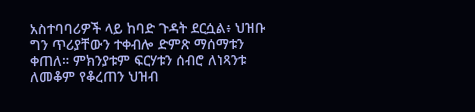አስተባባሪዎች ላይ ከባድ ጉዳት ደርሷል፥ ህዝቡ ግን ጥሪያቸውን ተቀብሎ ድምጽ ማሰማቱን ቀጠለ። ምክንያቱም ፍርሃቱን ሰብሮ ለነጻንቱ ለመቆም የቆረጠን ህዝብ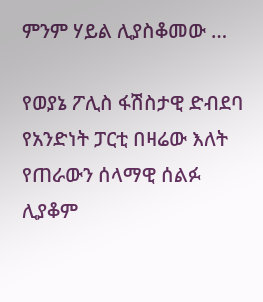ምንም ሃይል ሊያስቆመው …

የወያኔ ፖሊስ ፋሽስታዊ ድብደባ የአንድነት ፓርቲ በዛሬው እለት የጠራውን ሰላማዊ ሰልፉ ሊያቆም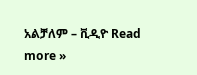አልቻለም – ቪዲዮ Read more »